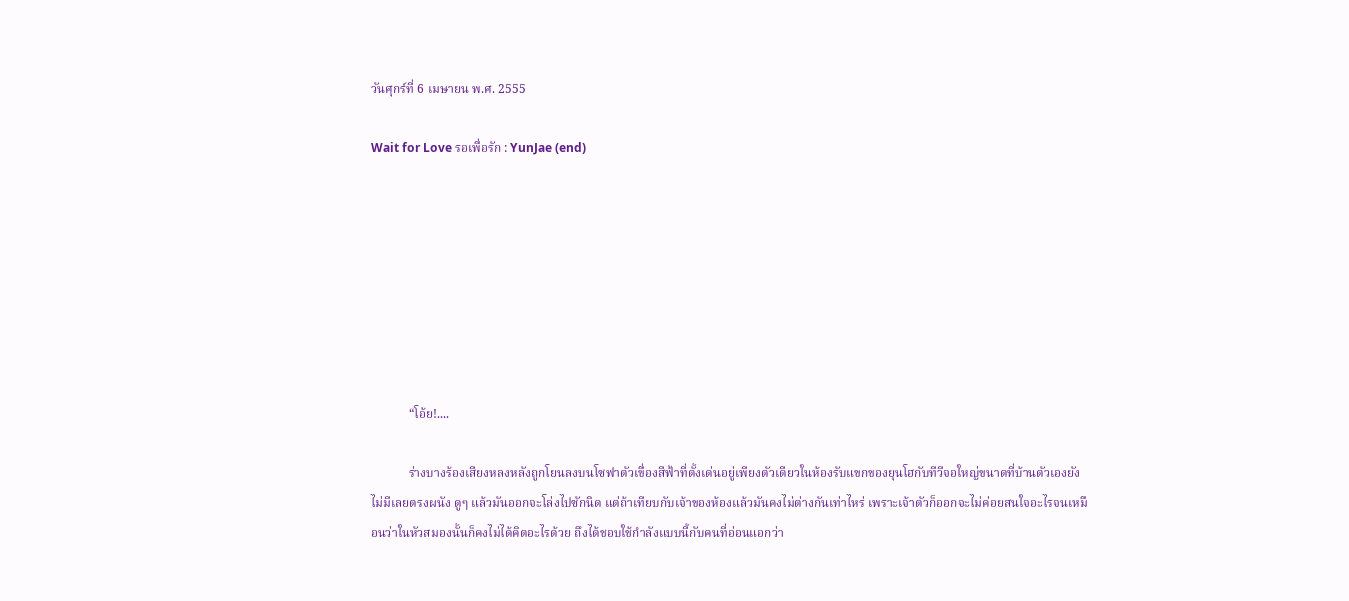วันศุกร์ที่ 6 เมษายน พ.ศ. 2555

Wait for Love รอเพื่อรัก : YunJae (end)








            “โอ้ย!....

            ร่างบางร้องเสียงหลงหลังถูกโยนลงบนโซฟาตัวเขื่องสีฟ้าที่ตั้งเด่นอยู่เพียงตัวเดียวในห้องรับแขกของยุนโฮกับทีวีจอใหญ่ขนาดที่บ้านตัวเองยังไม่มีเลยตรงผนัง ดูๆ แล้วมันออกจะโล่งไปซักนิด แต่ถ้าเทียบกับเจ้าของห้องแล้วมันคงไม่ต่างกันเท่าไหร่ เพราะเจ้าตัวก็ออกจะไม่ค่อยสนใจอะไรจนเหมือนว่าในหัวสมองนั้นก็คงไม่ได้คิดอะไรด้วย ถึงได้ชอบใช้กำลังแบบนี้กับคนที่อ่อนแอกว่า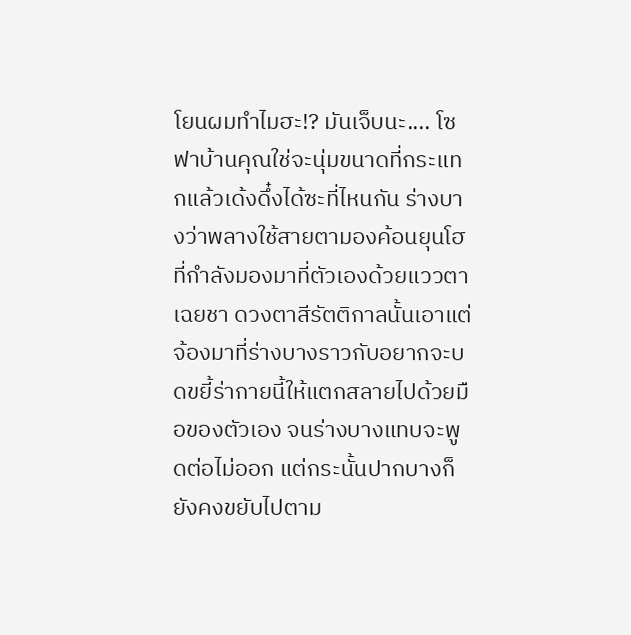โยนผมทำไมฮะ!? มันเจ็บนะ.... โซฟาบ้านคุณใช่จะนุ่มขนาดที่กระแทกแล้วเด้งดึ๋งได้ซะที่ไหนกัน ร่างบางว่าพลางใช้สายตามองค้อนยุนโฮที่กำลังมองมาที่ตัวเองด้วยแววตาเฉยชา ดวงตาสีรัตติกาลนั้นเอาแต่จ้องมาที่ร่างบางราวกับอยากจะบดขยี้ร่ากายนี้ให้แตกสลายไปด้วยมือของตัวเอง จนร่างบางแทบจะพูดต่อไม่ออก แต่กระนั้นปากบางก็ยังคงขยับไปตาม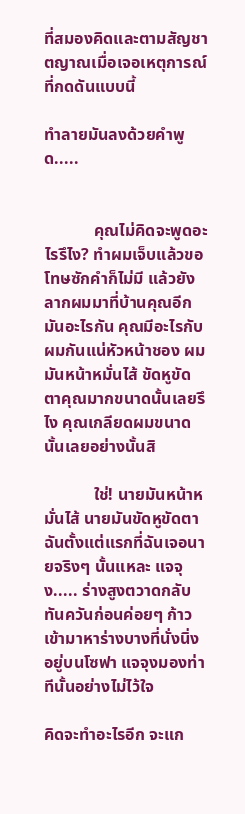ที่สมองคิดและตามสัญชาตญาณเมื่อเจอเหตุการณ์ที่กดดันแบบนี้

ทำลายมันลงด้วยคำพูด.....


            คุณไม่คิดจะพูดอะไรรึไง? ทำผมเจ็บแล้วขอโทษซักคำก็ไม่มี แล้วยังลากผมมาที่บ้านคุณอีกมันอะไรกัน คุณมีอะไรกับผมกันแน่หัวหน้าชอง ผมมันหน้าหมั่นไส้ ขัดหูขัดตาคุณมากขนาดนั้นเลยรึไง คุณเกลียดผมขนาดนั้นเลยอย่างนั้นสิ

            ใช่! นายมันหน้าหมั่นไส้ นายมันขัดหูขัดตาฉันตั้งแต่แรกที่ฉันเจอนายจริงๆ นั้นแหละ แจจุง..... ร่างสูงตวาดกลับทันควันก่อนค่อยๆ ก้าวเข้ามาหาร่างบางที่นั่งนิ่งอยู่บนโซฟา แจจุงมองท่าทีนั้นอย่างไม่ไว้ใจ

คิดจะทำอะไรอีก จะแก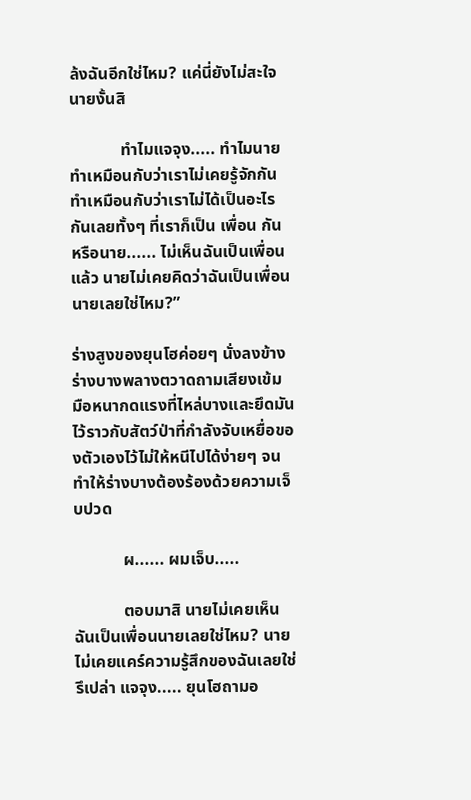ล้งฉันอีกใช่ไหม? แค่นี่ยังไม่สะใจนายงั้นสิ

            ทำไมแจจุง..... ทำไมนายทำเหมือนกับว่าเราไม่เคยรู้จักกัน ทำเหมือนกับว่าเราไม่ได้เป็นอะไรกันเลยทั้งๆ ที่เราก็เป็น เพื่อน กัน หรือนาย...... ไม่เห็นฉันเป็นเพื่อนแล้ว นายไม่เคยคิดว่าฉันเป็นเพื่อนนายเลยใช่ไหม?”

ร่างสูงของยุนโฮค่อยๆ นั่งลงข้างร่างบางพลางตวาดถามเสียงเข้ม มือหนากดแรงที่ไหล่บางและยึดมันไว้ราวกับสัตว์ป่าที่กำลังจับเหยื่อของตัวเองไว้ไม่ให้หนีไปได้ง่ายๆ จนทำให้ร่างบางต้องร้องด้วยความเจ็บปวด

            ผ...... ผมเจ็บ.....

            ตอบมาสิ นายไม่เคยเห็นฉันเป็นเพื่อนนายเลยใช่ไหม? นายไม่เคยแคร์ความรู้สึกของฉันเลยใช่รึเปล่า แจจุง..... ยุนโฮถามอ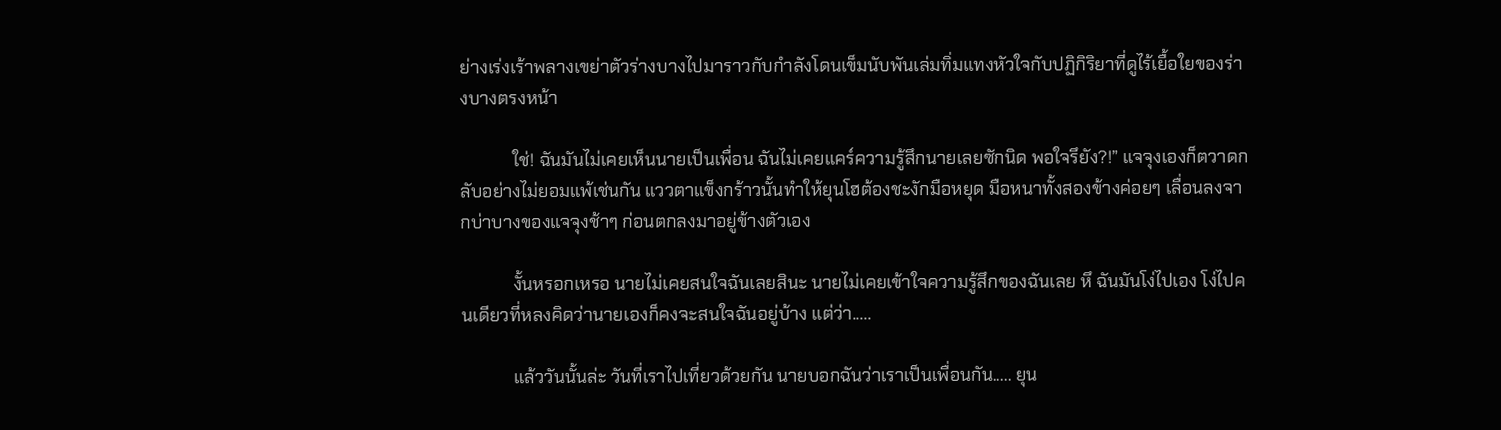ย่างเร่งเร้าพลางเขย่าตัวร่างบางไปมาราวกับกำลังโดนเข็มนับพันเล่มทิ่มแทงหัวใจกับปฏิกิริยาที่ดูไร้เยื้อใยของร่างบางตรงหน้า

            ใช่! ฉันมันไม่เคยเห็นนายเป็นเพื่อน ฉันไม่เคยแคร์ความรู้สึกนายเลยซักนิด พอใจรึยัง?!” แจจุงเองก็ตวาดกลับอย่างไม่ยอมแพ้เช่นกัน แววตาแข็งกร้าวนั้นทำให้ยุนโฮต้องชะงักมือหยุด มือหนาทั้งสองข้างค่อยๆ เลื่อนลงจากบ่าบางของแจจุงช้าๆ ก่อนตกลงมาอยู่ข้างตัวเอง

            งั้นหรอกเหรอ นายไม่เคยสนใจฉันเลยสินะ นายไม่เคยเข้าใจความรู้สึกของฉันเลย หึ ฉันมันโง่ไปเอง โง่ไปคนเดียวที่หลงคิดว่านายเองก็คงจะสนใจฉันอยู่บ้าง แต่ว่า.....

            แล้ววันนั้นล่ะ วันที่เราไปเที่ยวด้วยกัน นายบอกฉันว่าเราเป็นเพื่อนกัน..... ยุน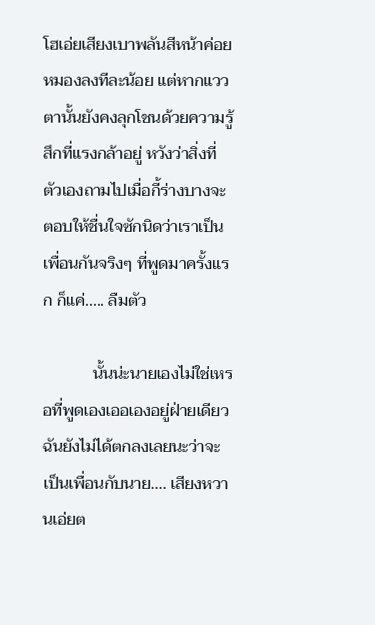โฮเอ่ยเสียงเบาพลันสีหน้าค่อยหมองลงทีละน้อย แต่หากแววตานั้นยังคงลุกโชนด้วยความรู้สึกที่แรงกล้าอยู่ หวังว่าสิ่งที่ตัวเองถามไปเมื่อกี้ร่างบางจะตอบให้ชื่นใจซักนิดว่าเราเป็นเพื่อนกันจริงๆ ที่พูดมาครั้งแรก ก็แค่..... ลืมตัว

            นั้นน่ะนายเองไม่ใช่เหรอที่พูดเองเออเองอยู่ฝ่ายเดียว ฉันยังไม่ได้ตกลงเลยนะว่าจะเป็นเพื่อนกับนาย.... เสียงหวานเอ่ยต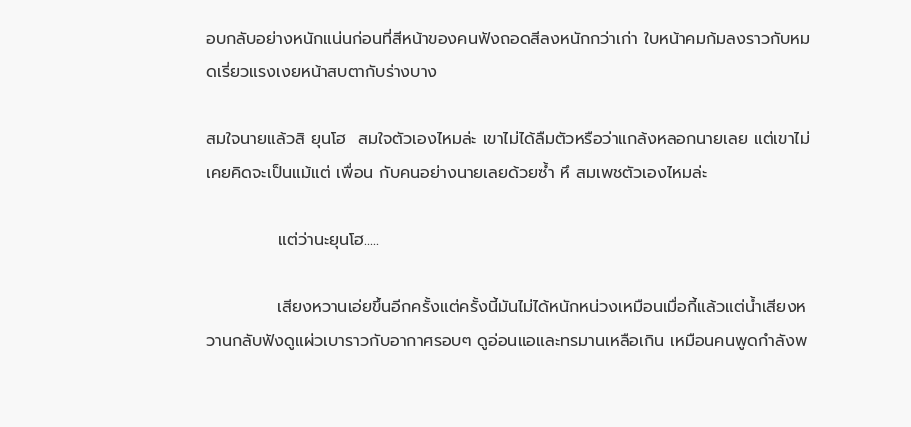อบกลับอย่างหนักแน่นก่อนที่สีหน้าของคนฟังถอดสีลงหนักกว่าเก่า ใบหน้าคมก้มลงราวกับหมดเรี่ยวแรงเงยหน้าสบตากับร่างบาง

สมใจนายแล้วสิ ยุนโฮ  สมใจตัวเองไหมล่ะ เขาไม่ได้ลืมตัวหรือว่าแกล้งหลอกนายเลย แต่เขาไม่เคยคิดจะเป็นแม้แต่ เพื่อน กับคนอย่างนายเลยด้วยซ้ำ หึ สมเพชตัวเองไหมล่ะ

            แต่ว่านะยุนโฮ.....

            เสียงหวานเอ่ยขึ้นอีกครั้งแต่ครั้งนี้มันไม่ได้หนักหน่วงเหมือนเมื่อกี้แล้วแต่น้ำเสียงหวานกลับฟังดูแผ่วเบาราวกับอากาศรอบๆ ดูอ่อนแอและทรมานเหลือเกิน เหมือนคนพูดกำลังพ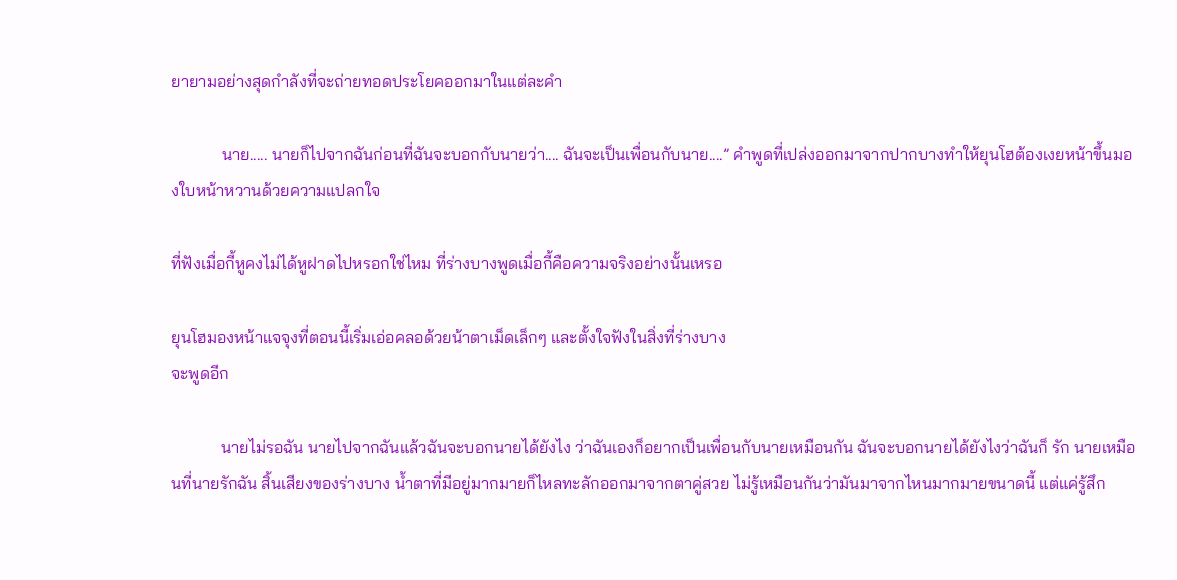ยายามอย่างสุดกำลังที่จะถ่ายทอดประโยคออกมาในแต่ละคำ

            นาย..... นายก็ไปจากฉันก่อนที่ฉันจะบอกกับนายว่า.... ฉันจะเป็นเพื่อนกับนาย....” คำพูดที่เปล่งออกมาจากปากบางทำให้ยุนโฮต้องเงยหน้าขึ้นมองใบหน้าหวานด้วยความแปลกใจ

ที่ฟังเมื่อกี้หูคงไม่ได้หูฝาดไปหรอกใช่ไหม ที่ร่างบางพูดเมื่อกี้คือความจริงอย่างนั้นเหรอ

ยุนโฮมองหน้าแจจุงที่ตอนนี้เริ่มเอ่อคลอด้วยน้าตาเม็ดเล็กๆ และตั้งใจฟังในสิ่งที่ร่างบาง
จะพูดอีก

            นายไม่รอฉัน นายไปจากฉันแล้วฉันจะบอกนายได้ยังไง ว่าฉันเองก็อยากเป็นเพื่อนกับนายเหมือนกัน ฉันจะบอกนายได้ยังไงว่าฉันก็ รัก นายเหมือนที่นายรักฉัน สิ้นเสียงของร่างบาง น้ำตาที่มีอยู่มากมายก็ไหลทะลักออกมาจากตาคู่สวย ไม่รู้เหมือนกันว่ามันมาจากไหนมากมายขนาดนี้ แต่แค่รู้สึก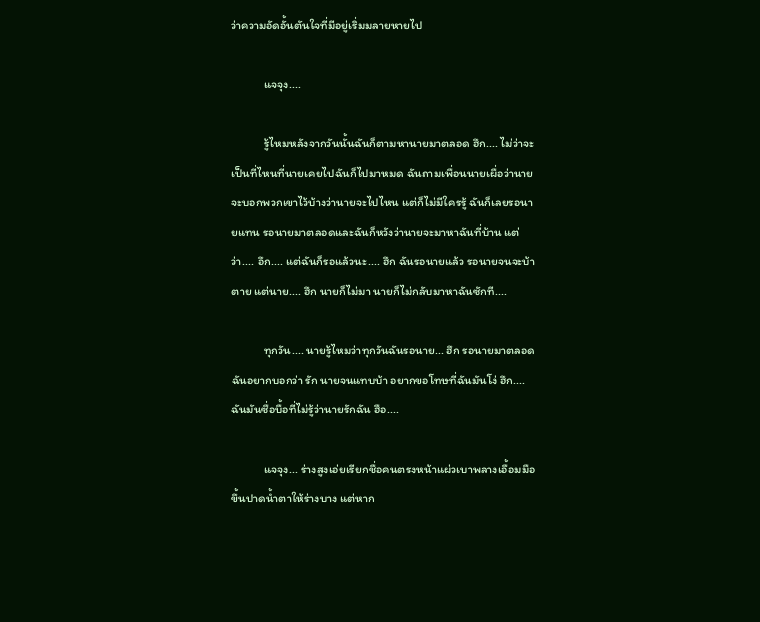ว่าความอัดอั้นตันใจที่มีอยู่เริ่มมลายหายไป

            แจจุง....

            รู้ไหมหลังจากวันนั้นฉันก็ตามหานายมาตลอด ฮึก.... ไม่ว่าจะเป็นที่ไหนที่นายเคยไปฉันก็ไปมาหมด ฉันถามเพื่อนนายเผื่อว่านายจะบอกพวกเขาไว้บ้างว่านายจะไปไหน แต่ก็ไม่มีใครรู้ ฉันก็เลยรอนายแทน รอนายมาตลอดและฉันก็หวังว่านายจะมาหาฉันที่บ้าน แต่ว่า.... อึก.... แต่ฉันก็รอแล้วนะ.... ฮึก ฉันรอนายแล้ว รอนายจนจะบ้าตาย แต่นาย.... ฮึก นายก็ไม่มา นายก็ไม่กลับมาหาฉันซักที....

            ทุกวัน.... นายรู้ไหมว่าทุกวันฉันรอนาย... ฮึก รอนายมาตลอด ฉันอยากบอกว่า รัก นายจนแทบบ้า อยากขอโทษที่ฉันมันโง่ ฮึก.... ฉันมันซื่อบื้อที่ไม่รู้ว่านายรักฉัน ฮือ....

            แจจุง... ร่างสูงเอ่ยเรียกชื่อคนตรงหน้าแผ่วเบาพลางเอื้อมมือขึ้นปาดน้ำตาให้ร่างบาง แต่หาก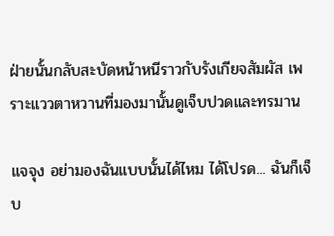ฝ่ายนั้นกลับสะบัดหน้าหนีราวกับรังเกียจสัมผัส เพราะแววตาหวานที่มองมานั้นดูเจ็บปวดและทรมาน

แจจุง อย่ามองฉันแบบนั้นได้ไหม ได้โปรด... ฉันก็เจ็บ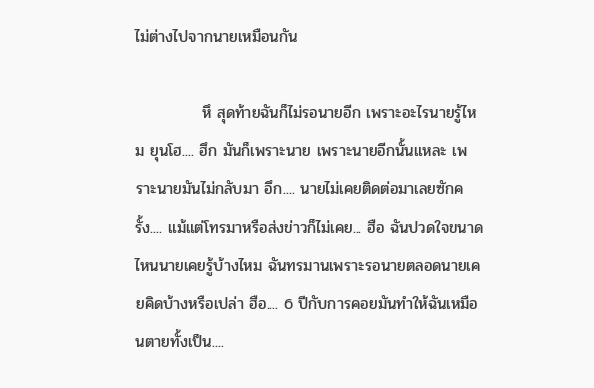ไม่ต่างไปจากนายเหมือนกัน

            หึ สุดท้ายฉันก็ไม่รอนายอีก เพราะอะไรนายรู้ไหม ยุนโฮ.... ฮึก มันก็เพราะนาย เพราะนายอีกนั้นแหละ เพราะนายมันไม่กลับมา อึก.... นายไม่เคยติดต่อมาเลยซักครั้ง.... แม้แต่โทรมาหรือส่งข่าวก็ไม่เคย... ฮือ ฉันปวดใจขนาดไหนนายเคยรู้บ้างไหม ฉันทรมานเพราะรอนายตลอดนายเคยคิดบ้างหรือเปล่า ฮือ.... 6 ปีกับการคอยมันทำให้ฉันเหมือนตายทั้งเป็น....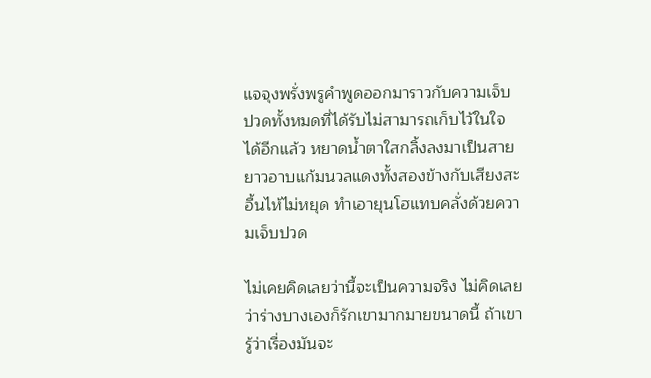แจจุงพรั่งพรูคำพูดออกมาราวกับความเจ็บปวดทั้งหมดที่ได้รับไม่สามารถเก็บไว้ในใจได้อีกแล้ว หยาดน้ำตาใสกลิ้งลงมาเป็นสายยาวอาบแก้มนวลแดงทั้งสองข้างกับเสียงสะอื้นไห้ไม่หยุด ทำเอายุนโฮแทบคลั่งด้วยความเจ็บปวด

ไม่เคยคิดเลยว่านี้จะเป็นความจริง ไม่คิดเลยว่าร่างบางเองก็รักเขามากมายขนาดนี้ ถ้าเขารู้ว่าเรื่องมันจะ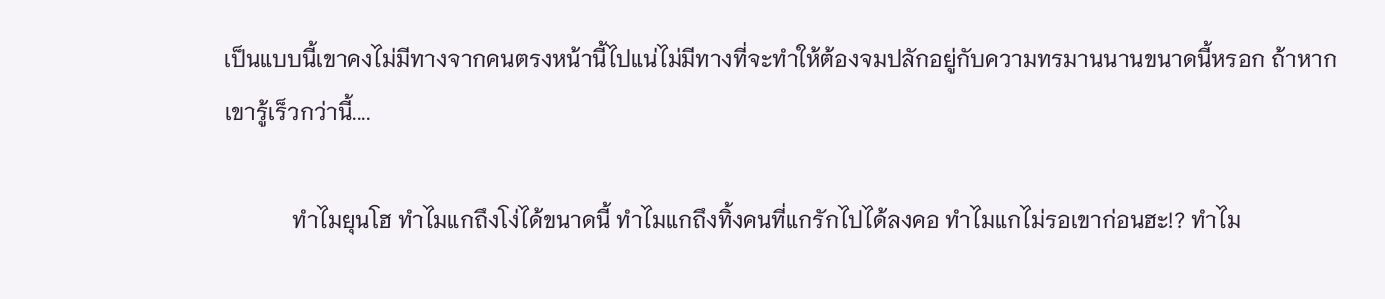เป็นแบบนี้เขาคงไม่มีทางจากคนตรงหน้านี้ไปแน่ไม่มีทางที่จะทำให้ต้องจมปลักอยู่กับความทรมานนานขนาดนี้หรอก ถ้าหากเขารู้เร็วกว่านี้....

            ทำไมยุนโฮ ทำไมแกถึงโง่ได้ขนาดนี้ ทำไมแกถึงทิ้งคนที่แกรักไปได้ลงคอ ทำไมแกไม่รอเขาก่อนฮะ!? ทำไม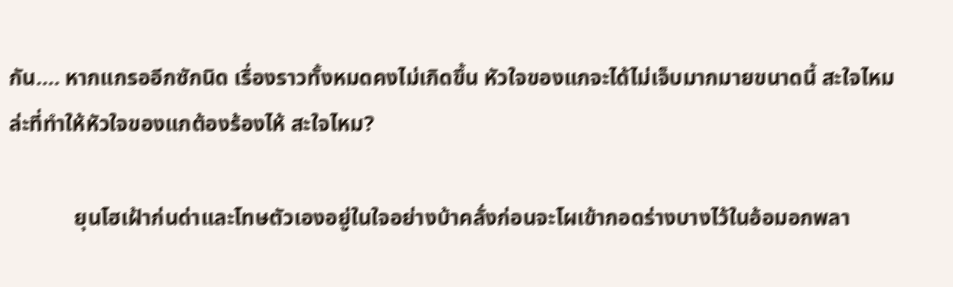กัน.... หากแกรออีกซักนิด เรื่องราวทั้งหมดคงไม่เกิดขึ้น หัวใจของแกจะได้ไม่เจ็บมากมายขนาดนี้ สะใจไหมล่ะที่ทำให้หัวใจของแกต้องร้องไห้ สะใจไหม?

            ยุนโฮเฝ้าก่นด่าและโทษตัวเองอยู่ในใจอย่างบ้าคลั่งก่อนจะโผเข้ากอดร่างบางไว้ในอ้อมอกพลา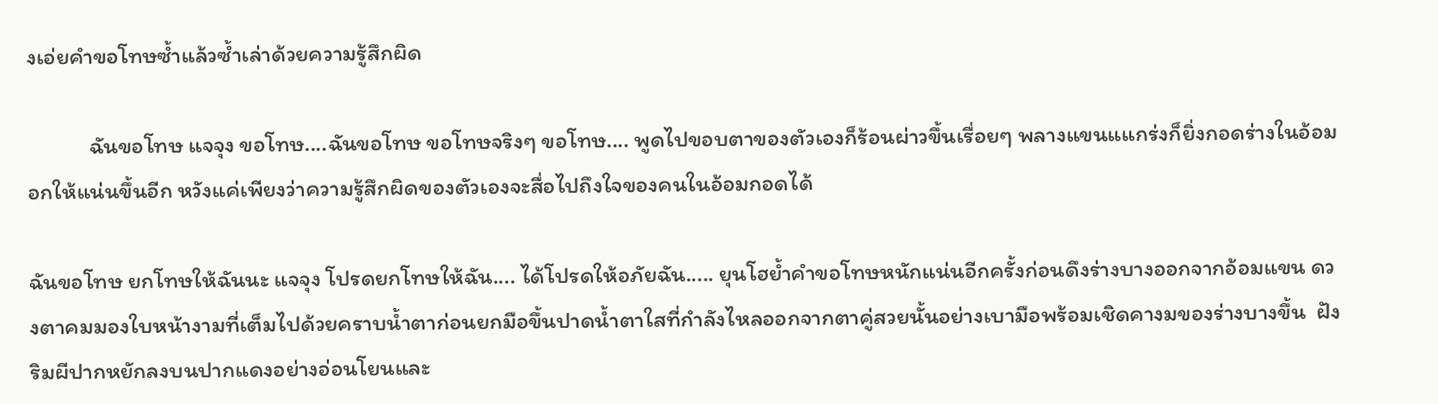งเอ่ยคำขอโทษซ้ำแล้วซ้ำเล่าด้วยความรู้สึกผิด

            ฉันขอโทษ แจจุง ขอโทษ....ฉันขอโทษ ขอโทษจริงๆ ขอโทษ.... พูดไปขอบตาของตัวเองก็ร้อนผ่าวขึ้นเรื่อยๆ พลางแขนแแกร่งก็ยิ่งกอดร่างในอ้อมอกให้แน่นขึ้นอีก หวังแค่เพียงว่าความรู้สึกผิดของตัวเองจะสื่อไปถึงใจของคนในอ้อมกอดได้

ฉันขอโทษ ยกโทษให้ฉันนะ แจจุง โปรดยกโทษให้ฉัน.... ได้โปรดให้อภัยฉัน..... ยุนโฮย้ำคำขอโทษหนักแน่นอีกครั้งก่อนดึงร่างบางออกจากอ้อมแขน ดวงตาคมมองใบหน้างามที่เต็มไปด้วยคราบน้ำตาก่อนยกมือขึ้นปาดน้ำตาใสที่กำลังไหลออกจากตาคู่สวยนั้นอย่างเบามือพร้อมเชิดคางมของร่างบางขึ้น  ฝังริมผีปากหยักลงบนปากแดงอย่างอ่อนโยนและ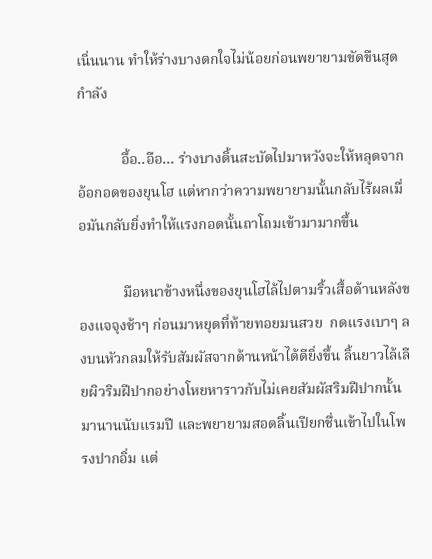เนิ่นนาน ทำให้ร่างบางตกใจไม่น้อยก่อนพยายามขัดขืนสุดกำลัง

            อื้อ..อือ... ร่างบางดิ้นสะบัดไปมาหวังจะให้หลุดจากอ้อกอดของยุนโฮ แต่หากว่าความพยายามนั้นกลับไร้ผลเมื่อมันกลับยิ่งทำให้แรงกอดนั้นถาโถมเข้ามามากขึ้น

            มือหนาข้างหนึ่งของยุนโฮไล้ไปตามริ้วเสื้อด้านหลังของแจจุงช้าๆ ก่อนมาหยุดที่ท้ายทอยมนสวย  กดแรงเบาๆ ลงบนหัวกลมให้รับสัมผัสจากด้านหน้าได้ดียิ่งขึ้น ลิ้นยาวไล้เลียผิวริมฝีปากอย่างโหยหาราวกับไม่เคยสัมผัสริมฝีปากนั้นมานานนับแรมปี และพยายามสอดลิ้นเปียกชื่นเข้าไปในโพรงปากอิ่ม แต่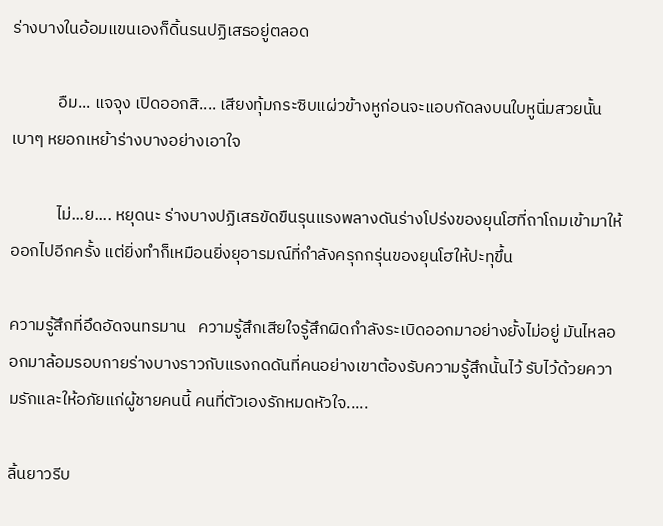ร่างบางในอ้อมแขนเองก็ดิ้นรนปฏิเสธอยู่ตลอด

            อืม... แจจุง เปิดออกสิ.... เสียงทุ้มกระซิบแผ่วข้างหูก่อนจะแอบกัดลงบนใบหูนิ่มสวยนั้นเบาๆ หยอกเหย้าร่างบางอย่างเอาใจ

            ไม่...ย.... หยุดนะ ร่างบางปฏิเสธขัดขืนรุนแรงพลางดันร่างโปร่งของยุนโฮที่ถาโถมเข้ามาให้ออกไปอีกครั้ง แต่ยิ่งทำก็เหมือนยิ่งยุอารมณ์ที่กำลังครุกกรุ่นของยุนโฮให้ปะทุขึ้น

ความรู้สึกที่อึดอัดจนทรมาน   ความรู้สึกเสียใจรู้สึกผิดกำลังระเบิดออกมาอย่างยั้งไม่อยู่ มันไหลออกมาล้อมรอบกายร่างบางราวกับแรงกดดันที่คนอย่างเขาต้องรับความรู้สึกนั้นไว้ รับไว้ด้วยความรักและให้อภัยแก่ผู้ชายคนนี้ คนที่ตัวเองรักหมดหัวใจ.....

ลิ้นยาวรีบ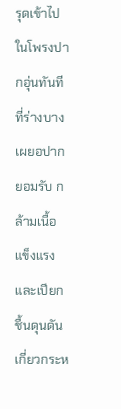รุดเข้าไปในโพรงปากอุ่นทันทีที่ร่างบางเผยอปากยอมรับ กล้ามเนื้อแข็งแรงและเปียกชื้นดุนดัน  เกี่ยวกระห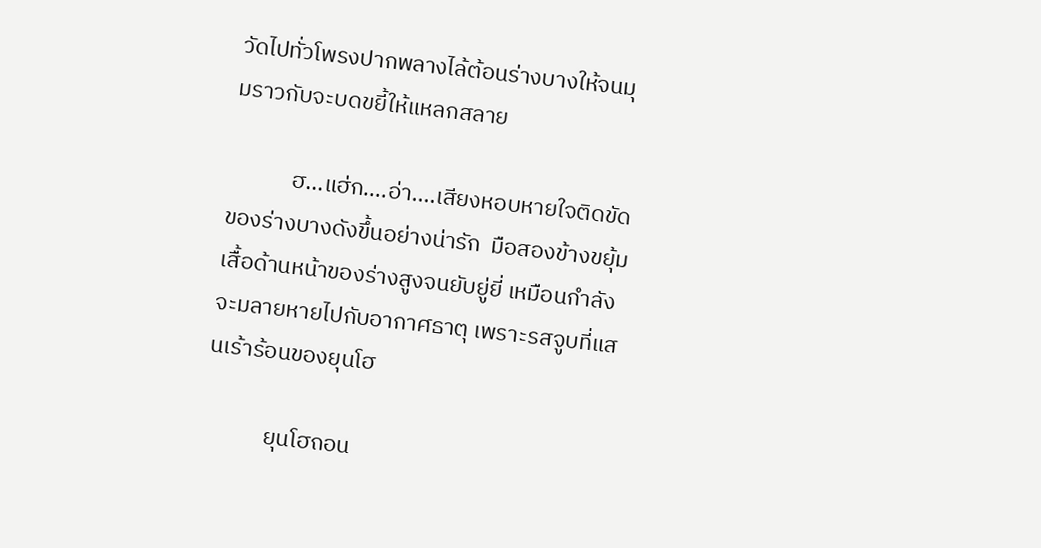วัดไปทั่วโพรงปากพลางไล้ต้อนร่างบางให้จนมุมราวกับจะบดขยี้ให้แหลกสลาย

            ฮ...แฮ่ก....อ่า....เสียงหอบหายใจติดขัดของร่างบางดังขึ้นอย่างน่ารัก  มือสองข้างขยุ้มเสื้อด้านหน้าของร่างสูงจนยับยู่ยี่ เหมือนกำลังจะมลายหายไปกับอากาศธาตุ เพราะรสจูบที่แสนเร้าร้อนของยุนโฮ

            ยุนโฮถอน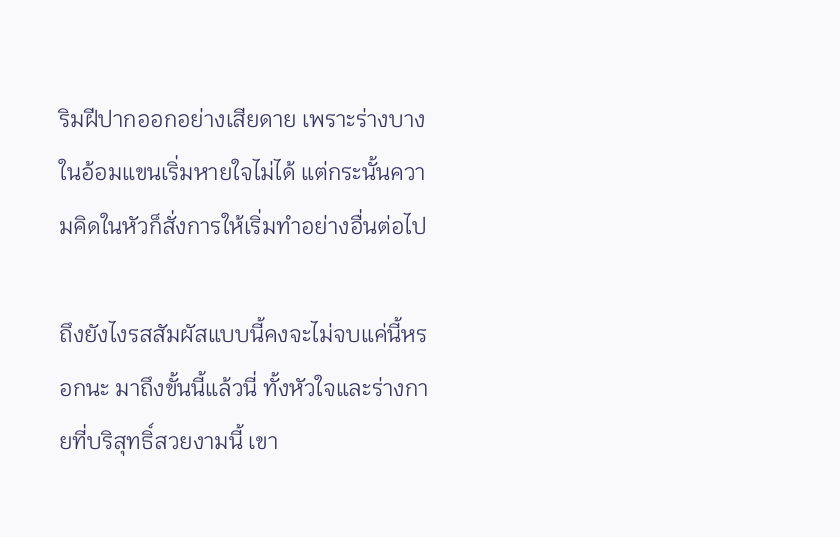ริมฝีปากออกอย่างเสียดาย เพราะร่างบางในอ้อมแขนเริ่มหายใจไม่ได้ แต่กระนั้นความคิดในหัวก็สั่งการให้เริ่มทำอย่างอื่นต่อไป

ถึงยังไงรสสัมผัสแบบนี้คงจะไม่จบแค่นี้หรอกนะ มาถึงขั้นนี้แล้วนี่ ทั้งหัวใจและร่างกายที่บริสุทธิ์สวยงามนี้ เขา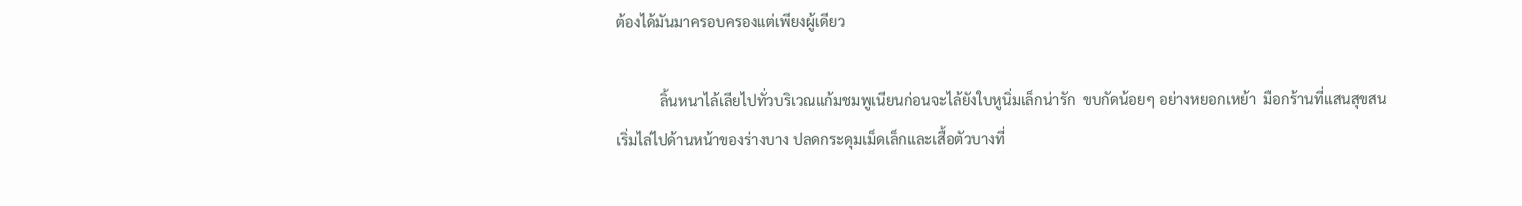ต้องได้มันมาครอบครองแต่เพียงผู้เดียว

            ลิ้นหนาไล้เลียไปทั่วบริเวณแก้มชมพูเนียนก่อนจะไล้ยังใบหูนิ่มเล็กน่ารัก  ขบกัดน้อยๆ อย่างหยอกเหย้า  มือกร้านที่แสนสุขสนเริ่มไล่ไปด้านหน้าของร่างบาง ปลดกระดุมเม็ดเล็กและเสื้อตัวบางที่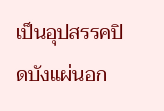เป็นอุปสรรคปิดบังแผ่นอก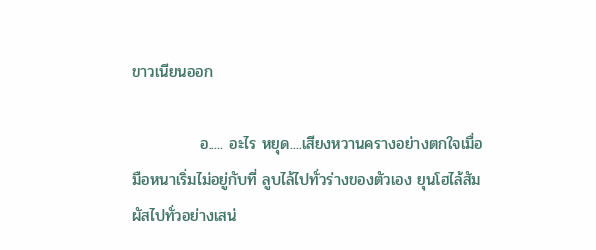ขาวเนียนออก

            อ..... อะไร หยุด....เสียงหวานครางอย่างตกใจเมื่อมือหนาเริ่มไม่อยู่กับที่ ลูบไล้ไปทั่วร่างของตัวเอง ยุนโฮไล้สัมผัสไปทั่วอย่างเสน่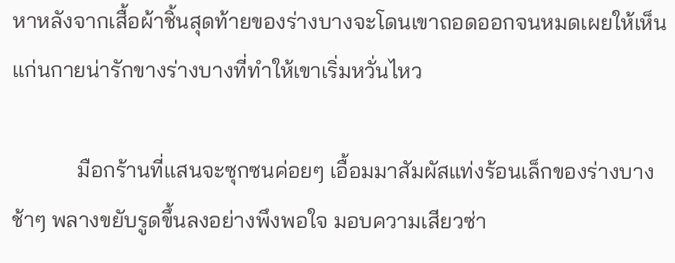หาหลังจากเสื้อผ้าชิ้นสุดท้ายของร่างบางจะโดนเขาถอดออกจนหมดเผยให้เห็นแก่นกายน่ารักขางร่างบางที่ทำให้เขาเริ่มหวั่นไหว

            มือกร้านที่แสนจะซุกซนค่อยๆ เอื้อมมาสัมผัสแท่งร้อนเล็กของร่างบางช้าๆ พลางขยับรูดขึ้นลงอย่างพึงพอใจ มอบความเสียวซ่า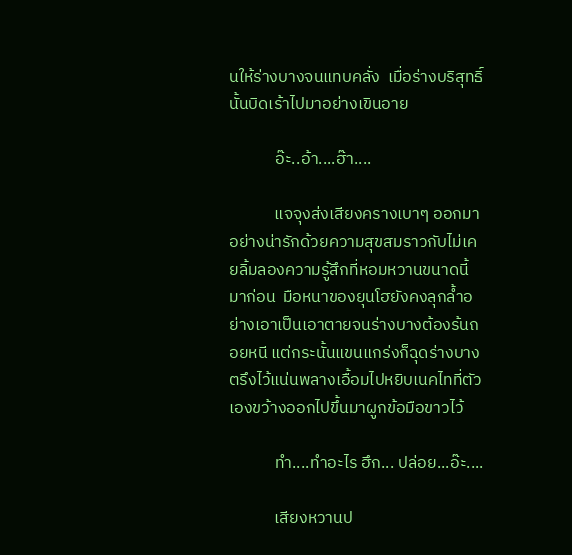นให้ร่างบางจนแทบคลั่ง  เมื่อร่างบริสุทธิ์นั้นบิดเร้าไปมาอย่างเขินอาย

            อ๊ะ..อ้า....ฮ๊า....

            แจจุงส่งเสียงครางเบาๆ ออกมาอย่างน่ารักด้วยความสุขสมราวกับไม่เคยลิ้มลองความรู้สึกที่หอมหวานขนาดนี้มาก่อน  มือหนาของยุนโฮยังคงลุกล้ำอย่างเอาเป็นเอาตายจนร่างบางต้องร้นถอยหนี แต่กระนั้นแขนแกร่งก็ฉุดร่างบางตรึงไว้แน่นพลางเอื้อมไปหยิบเนคไทที่ตัวเองขว้างออกไปขึ้นมาผูกข้อมือขาวไว้

            ทำ....ทำอะไร ฮึก... ปล่อย...อ๊ะ....

            เสียงหวานป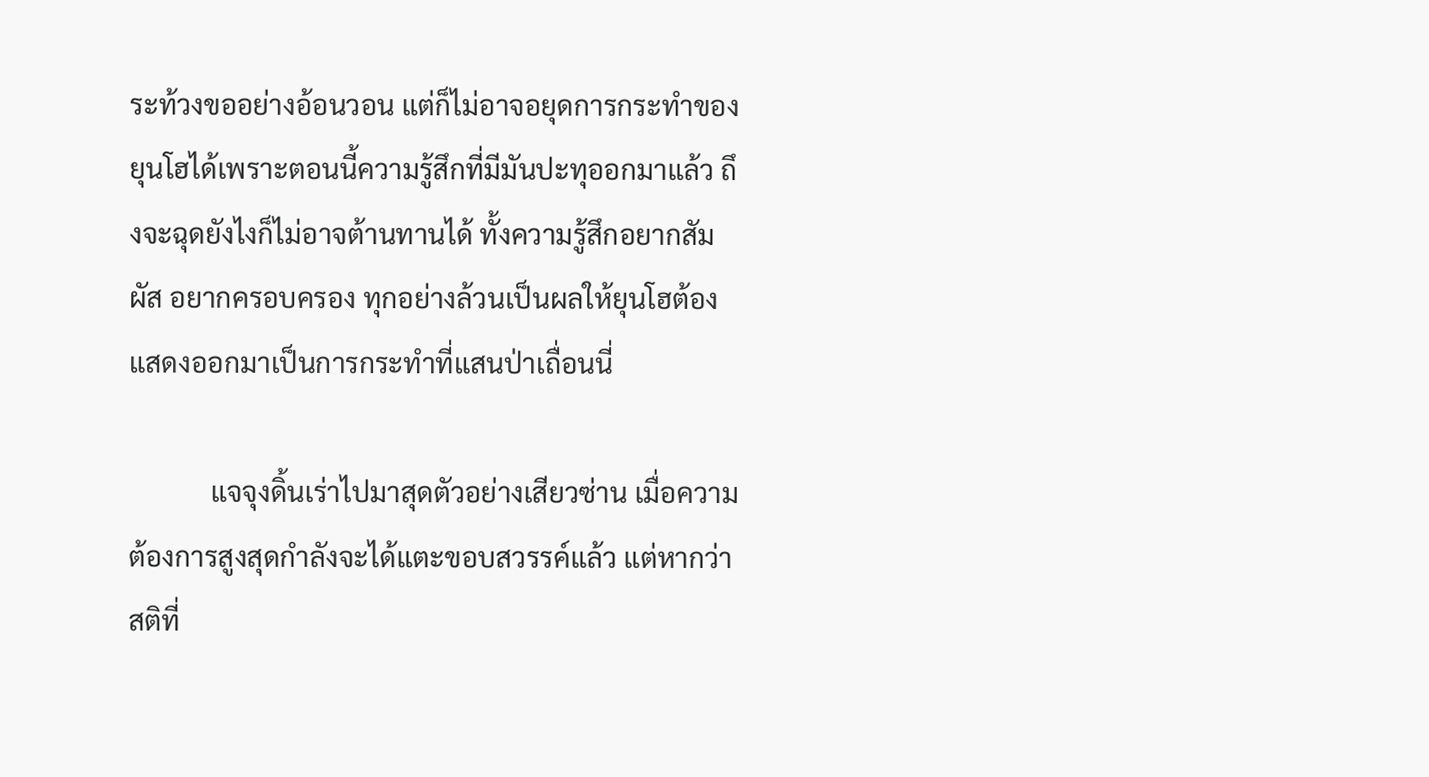ระท้วงขออย่างอ้อนวอน แต่ก็ไม่อาจอยุดการกระทำของยุนโฮได้เพราะตอนนี้ความรู้สึกที่มีมันปะทุออกมาแล้ว ถึงจะฉุดยังไงก็ไม่อาจต้านทานได้ ทั้งความรู้สึกอยากสัมผัส อยากครอบครอง ทุกอย่างล้วนเป็นผลให้ยุนโฮต้องแสดงออกมาเป็นการกระทำที่แสนป่าเถื่อนนี่

            แจจุงดิ้นเร่าไปมาสุดตัวอย่างเสียวซ่าน เมื่อความต้องการสูงสุดกำลังจะได้แตะขอบสวรรค์แล้ว แต่หากว่าสติที่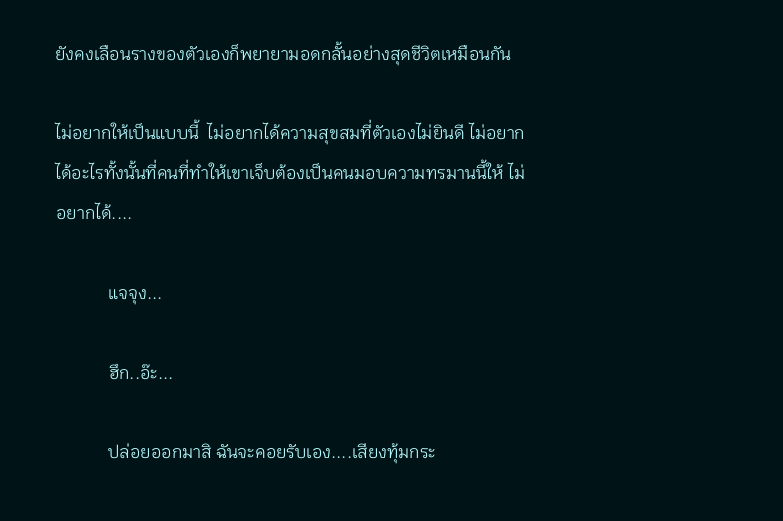ยังคงเลือนรางของตัวเองก็พยายามอดกลั้นอย่างสุดชีวิตเหมือนกัน

ไม่อยากให้เป็นแบบนี้  ไม่อยากได้ความสุขสมที่ตัวเองไม่ยินดี ไม่อยากได้อะไรทั้งนั้นที่คนที่ทำให้เขาเจ็บต้องเป็นคนมอบความทรมานนี้ให้ ไม่อยากได้....

            แจจุง...

            ฮึก..อ๊ะ...

            ปล่อยออกมาสิ ฉันจะคอยรับเอง....เสียงทุ้มกระ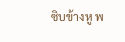ซิบข้างหู พ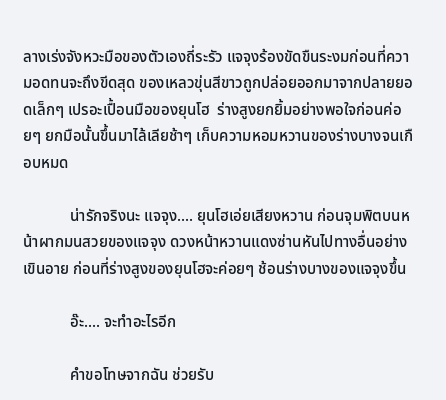ลางเร่งจังหวะมือของตัวเองถี่ระรัว แจจุงร้องขัดขืนระงมก่อนที่ความอดทนจะถึงขีดสุด ของเหลวขุ่นสีขาวถูกปล่อยออกมาจากปลายยอดเล็กๆ เปรอะเปื้อนมือของยุนโฮ  ร่างสูงยกยิ้มอย่างพอใจก่อนค่อยๆ ยกมือนั้นขึ้นมาไล้เลียช้าๆ เก็บความหอมหวานของร่างบางจนเกือบหมด

            น่ารักจริงนะ แจจุง.... ยุนโฮเอ่ยเสียงหวาน ก่อนจุมพิตบนหน้าผากมนสวยของแจจุง ดวงหน้าหวานแดงซ่านหันไปทางอื่นอย่างเขินอาย ก่อนที่ร่างสูงของยุนโฮจะค่อยๆ ช้อนร่างบางของแจจุงขึ้น

            อ๊ะ.... จะทำอะไรอีก

            คำขอโทษจากฉัน ช่วยรับ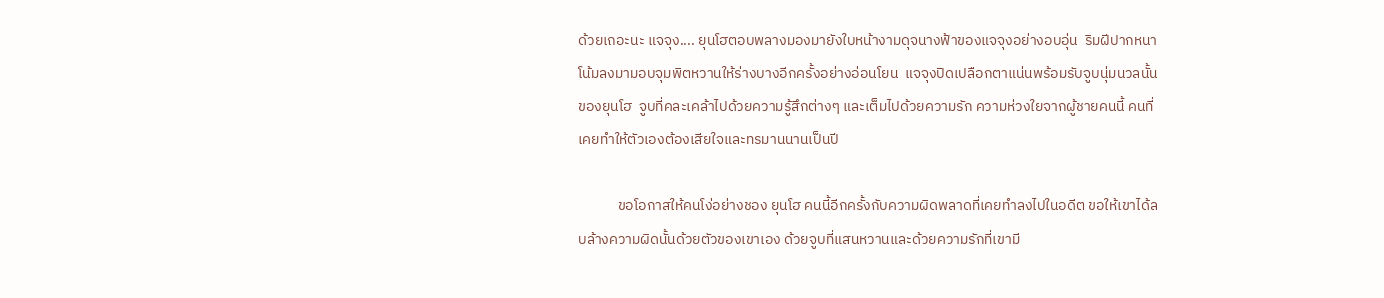ด้วยเถอะนะ แจจุง.... ยุนโฮตอบพลางมองมายังใบหน้างามดุจนางฟ้าของแจจุงอย่างอบอุ่น  ริมฝีปากหนาโน้มลงมามอบจุมพิตหวานให้ร่างบางอีกครั้งอย่างอ่อนโยน  แจจุงปิดเปลือกตาแน่นพร้อมรับจูบนุ่มนวลนั้นของยุนโฮ  จูบที่คละเคล้าไปด้วยความรู้สึกต่างๆ และเต็มไปด้วยความรัก ความห่วงใยจากผู้ชายคนนี้ คนที่เคยทำให้ตัวเองต้องเสียใจและทรมานนานเป็นปี

            ขอโอกาสให้คนโง่อย่างชอง ยุนโฮ คนนี้อีกครั้งกับความผิดพลาดที่เคยทำลงไปในอดีต ขอให้เขาได้ลบล้างความผิดนั้นด้วยตัวของเขาเอง ด้วยจูบที่แสนหวานและด้วยความรักที่เขามี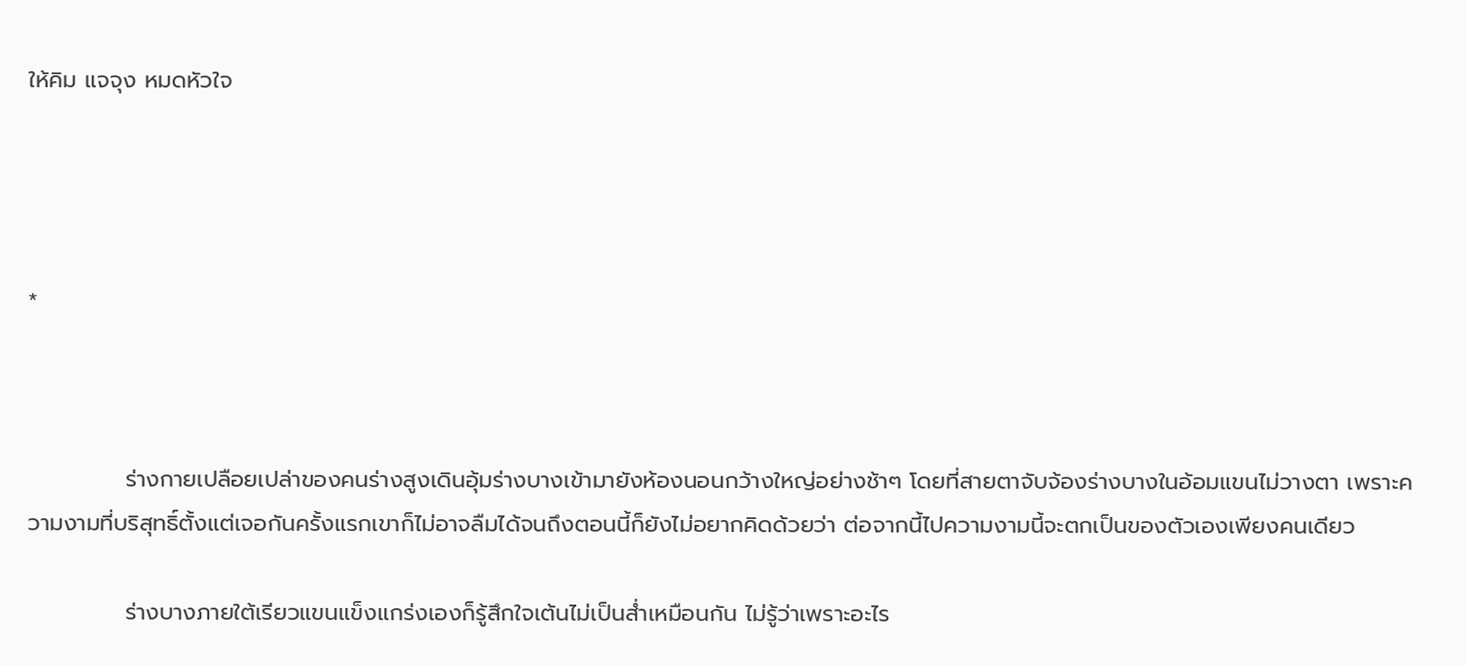ให้คิม แจจุง หมดหัวใจ




*



            ร่างกายเปลือยเปล่าของคนร่างสูงเดินอุ้มร่างบางเข้ามายังห้องนอนกว้างใหญ่อย่างช้าๆ โดยที่สายตาจับจ้องร่างบางในอ้อมแขนไม่วางตา เพราะความงามที่บริสุทธิ์ตั้งแต่เจอกันครั้งแรกเขาก็ไม่อาจลืมได้จนถึงตอนนี้ก็ยังไม่อยากคิดด้วยว่า ต่อจากนี้ไปความงามนี้จะตกเป็นของตัวเองเพียงคนเดียว

            ร่างบางภายใต้เรียวแขนแข็งแกร่งเองก็รู้สึกใจเต้นไม่เป็นส่ำเหมือนกัน ไม่รู้ว่าเพราะอะไร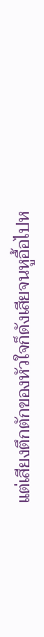แต่เสียงตึกตักของหัวใจก็ดังเสียจนหูอื้อไปห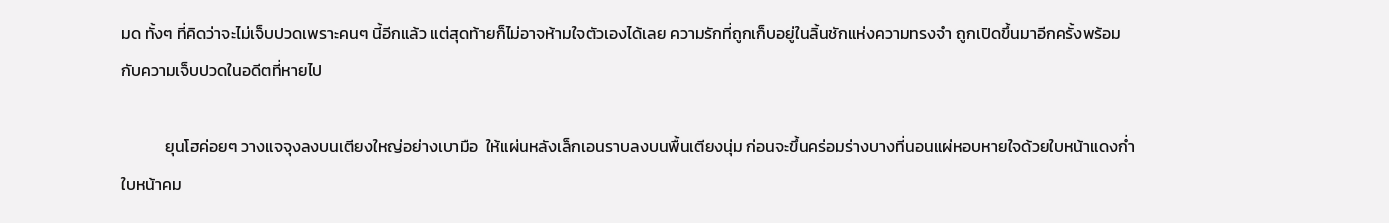มด ทั้งๆ ที่คิดว่าจะไม่เจ็บปวดเพราะคนๆ นี้อีกแล้ว แต่สุดท้ายก็ไม่อาจห้ามใจตัวเองได้เลย ความรักที่ถูกเก็บอยู่ในลิ้นชักแห่งความทรงจำ ถูกเปิดขึ้นมาอีกครั้งพร้อมกับความเจ็บปวดในอดีตที่หายไป

            ยุนโฮค่อยๆ วางแจจุงลงบนเตียงใหญ่อย่างเบามือ  ให้แผ่นหลังเล็กเอนราบลงบนพื้นเตียงนุ่ม ก่อนจะขึ้นคร่อมร่างบางที่นอนแผ่หอบหายใจด้วยใบหน้าแดงก่ำ ใบหน้าคม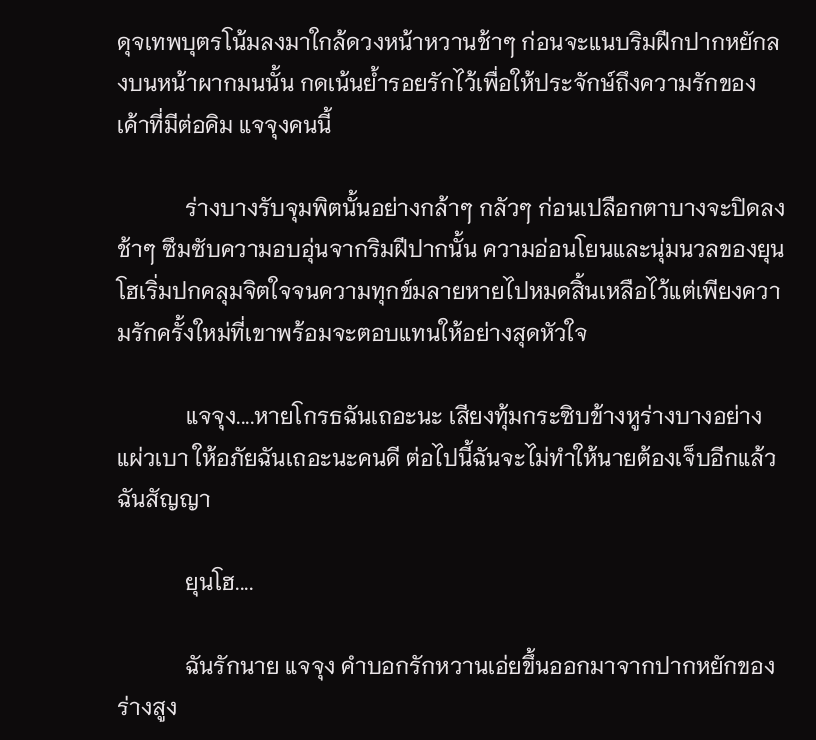ดุจเทพบุตรโน้มลงมาใกล้ดวงหน้าหวานช้าๆ ก่อนจะแนบริมฝีกปากหยักลงบนหน้าผากมนนั้น กดเน้นย้ำรอยรักไว้เพื่อให้ประจักษ์ถึงความรักของเค้าที่มีต่อคิม แจจุงคนนี้

            ร่างบางรับจุมพิตนั้นอย่างกล้าๆ กลัวๆ ก่อนเปลือกตาบางจะปิดลงช้าๆ ซึมซับความอบอุ่นจากริมฝีปากนั้น ความอ่อนโยนและนุ่มนวลของยุนโฮเริ่มปกคลุมจิตใจจนความทุกข์มลายหายไปหมดสิ้นเหลือไว้แต่เพียงความรักครั้งใหม่ที่เขาพร้อมจะตอบแทนให้อย่างสุดหัวใจ

            แจจุง....หายโกรธฉันเถอะนะ เสียงทุ้มกระซิบข้างหูร่างบางอย่างแผ่วเบา ให้อภัยฉันเถอะนะคนดี ต่อไปนี้ฉันจะไม่ทำให้นายต้องเจ็บอีกแล้ว ฉันสัญญา

            ยุนโฮ....

            ฉันรักนาย แจจุง คำบอกรักหวานเอ่ยขึ้นออกมาจากปากหยักของร่างสูง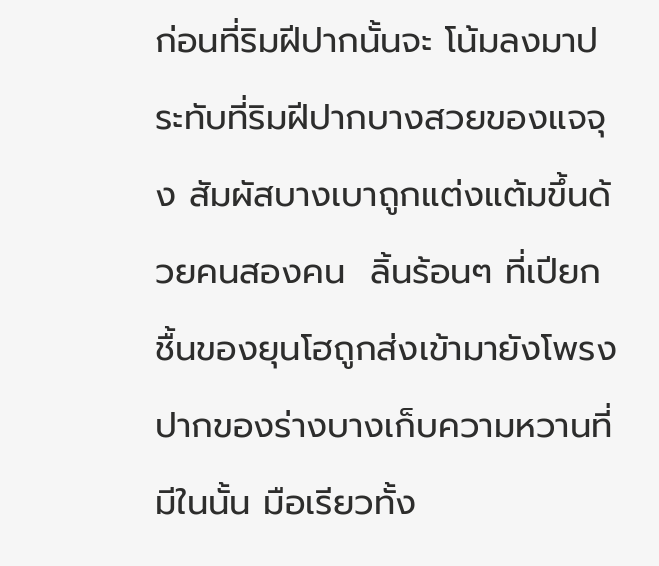ก่อนที่ริมฝีปากนั้นจะ โน้มลงมาประทับที่ริมฝีปากบางสวยของแจจุง สัมผัสบางเบาถูกแต่งแต้มขึ้นด้วยคนสองคน  ลิ้นร้อนๆ ที่เปียกชื้นของยุนโฮถูกส่งเข้ามายังโพรงปากของร่างบางเก็บความหวานที่มีในนั้น มือเรียวทั้ง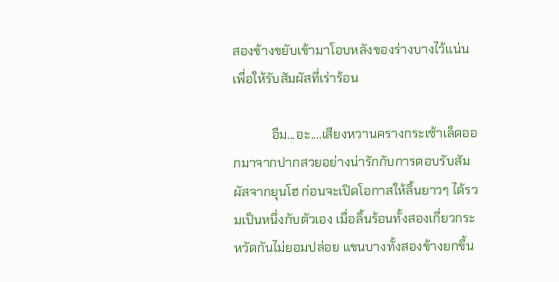สองข้างขยับเข้ามาโอบหลังของร่างบางไว้แน่น เพื่อให้รับสัมผัสที่เร่าร้อน

            อืม...อะ....เสียงหวานครางกระเซ้าเล็ดออกมาจากปากสวยอย่างน่ารักกับการตอบรับสัมผัสจากยุนโฮ ก่อนจะเปิดโอกาสให้ลิ้นยาวๆ ได้รวมเป็นหนึ่งกับตัวเอง เมื่อลิ้นร้อนทั้งสองเกี่ยวกระหวัดกันไม่ยอมปล่อย แขนบางทั้งสองข้างยกขึ้น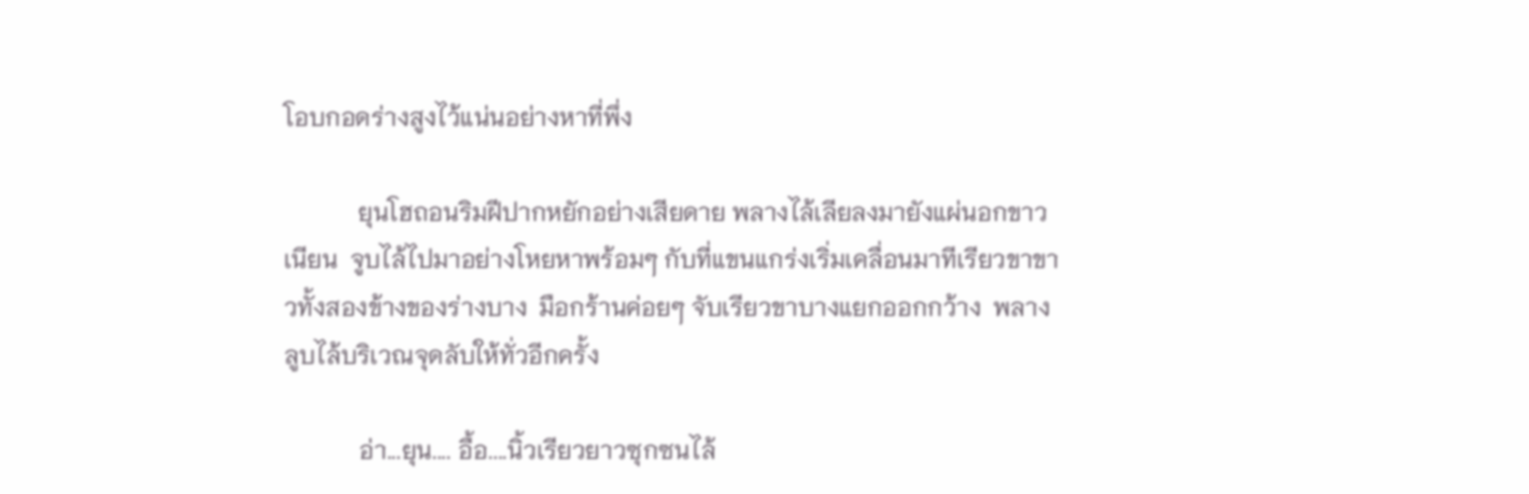โอบกอดร่างสูงไว้แน่นอย่างหาที่พึ่ง

            ยุนโฮถอนริมฝีปากหยักอย่างเสียดาย พลางไล้เลียลงมายังแผ่นอกขาวเนียน  จูบไล้ไปมาอย่างโหยหาพร้อมๆ กับที่แขนแกร่งเริ่มเคลื่อนมาทีเรียวขาขาวทั้งสองข้างของร่างบาง  มือกร้านค่อยๆ จับเรียวขาบางแยกออกกว้าง  พลางลูบไล้บริเวณจุดลับให้ทั่วอีกครั้ง

            อ่า...ยุน.... อื้อ....นิ้วเรียวยาวซุกซนไล้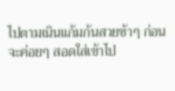ไปตามเนินแก้มก้นสวยช้าๆ ก่อนจะค่อยๆ สอดใส่เข้าไป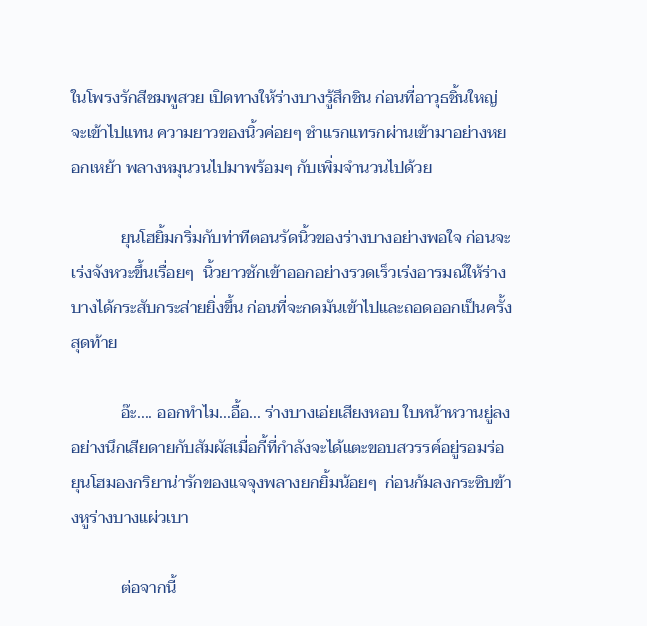ในโพรงรักสีชมพูสวย เปิดทางให้ร่างบางรู้สึกชิน ก่อนที่อาวุธชิ้นใหญ่จะเข้าไปแทน ความยาวของนิ้วค่อยๆ ชำแรกแทรกผ่านเข้ามาอย่างหยอกเหย้า พลางหมุนวนไปมาพร้อมๆ กับเพิ่มจำนวนไปด้วย

            ยุนโฮยิ้มกริ่มกับท่าทีตอนรัดนิ้วของร่างบางอย่างพอใจ ก่อนจะเร่งจังหวะขึ้นเรื่อยๆ  นิ้วยาวชักเข้าออกอย่างรวดเร็วเร่งอารมณ์ให้ร่างบางได้กระสับกระส่ายยิ่งขึ้น ก่อนที่จะกดมันเข้าไปและถอดออกเป็นครั้งสุดท้าย

            อ๊ะ.... ออกทำไม...อื้อ... ร่างบางเอ่ยเสียงหอบ ใบหน้าหวานยู่ลงอย่างนึกเสียดายกับสัมผัสเมื่อกี้ที่กำลังจะได้แตะขอบสวรรค์อยู่รอมร่อ ยุนโฮมองกริยาน่ารักของแจจุงพลางยกยิ้มน้อยๆ  ก่อนก้มลงกระซิบข้างหูร่างบางแผ่วเบา

            ต่อจากนี้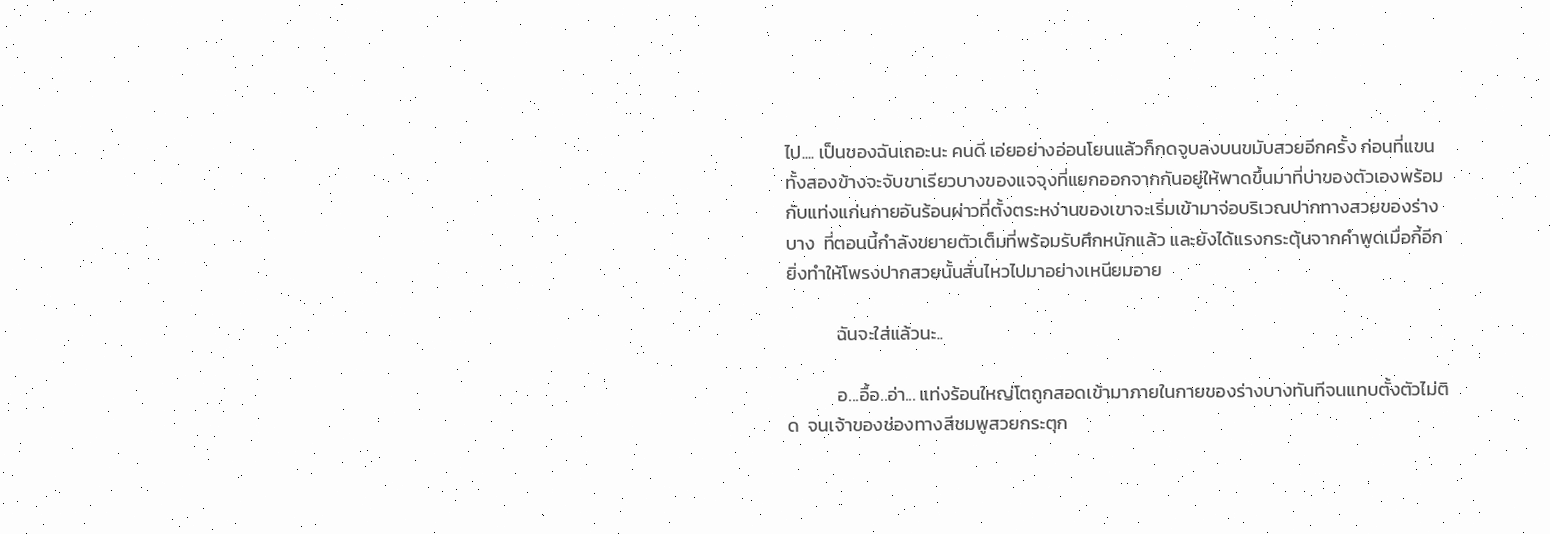ไป.... เป็นของฉันเถอะนะ คนดี เอ่ยอย่างอ่อนโยนแล้วก็กดจูบลงบนขมับสวยอีกครั้ง ก่อนที่แขนทั้งสองข้างจะจับขาเรียวบางของแจจุงที่แยกออกจากกันอยู่ให้พาดขึ้นมาที่บ่าของตัวเองพร้อมกับแท่งแก่นกายอันร้อนผ่าวที่ตั้งตระหง่านของเขาจะเริ่มเข้ามาจ่อบริเวณปากทางสวยของร่างบาง  ที่ตอนนี้กำลังขยายตัวเต็มที่พร้อมรับศึกหนักแล้ว และยังได้แรงกระตุ้นจากคำพูดเมื่อกี้อีก ยิ่งทำให้โพรงปากสวยนั้นสั่นไหวไปมาอย่างเหนียมอาย

            ฉันจะใส่แล้วนะ..

            อ...อื้อ..อ่า... แท่งร้อนใหญ่โตถูกสอดเข้ามาภายในกายของร่างบางทันทีจนแทบตั้งตัวไม่ติด  จนเจ้าของช่องทางสีชมพูสวยกระตุก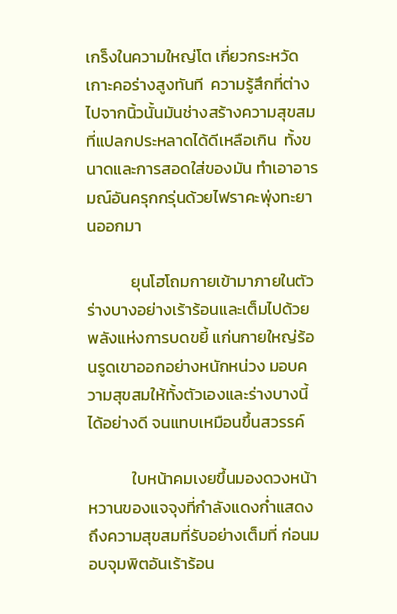เกร็งในความใหญ่โต เกี่ยวกระหวัดเกาะคอร่างสูงทันที  ความรู้สึกที่ต่างไปจากนิ้วนั้นมันช่างสร้างความสุขสมที่แปลกประหลาดได้ดีเหลือเกิน  ทั้งขนาดและการสอดใส่ของมัน ทำเอาอารมณ์อันครุกกรุ่นด้วยไฟราคะพุ่งทะยานออกมา

            ยุนโฮโถมกายเข้ามาภายในตัวร่างบางอย่างเร้าร้อนและเต็มไปด้วยพลังแห่งการบดขยี้ แก่นกายใหญ่ร้อนรูดเขาออกอย่างหนักหน่วง มอบความสุขสมให้ทั้งตัวเองและร่างบางนี้ได้อย่างดี จนแทบเหมือนขึ้นสวรรค์

            ใบหน้าคมเงยขึ้นมองดวงหน้าหวานของแจจุงที่กำลังแดงก่ำแสดงถึงความสุขสมที่รับอย่างเต็มที่ ก่อนมอบจุมพิตอันเร้าร้อน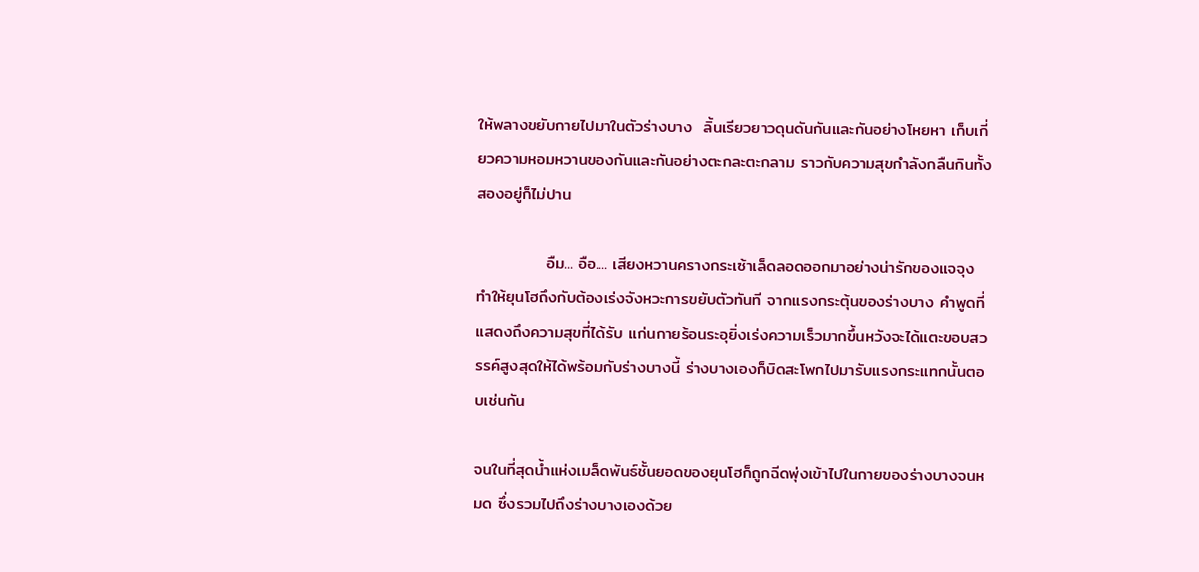ให้พลางขยับกายไปมาในตัวร่างบาง  ลิ้นเรียวยาวดุนดันกันและกันอย่างโหยหา เก็บเกี่ยวความหอมหวานของกันและกันอย่างตะกละตะกลาม ราวกับความสุขกำลังกลืนกินทั้งสองอยู่ก็ไม่ปาน

            อืม... อือ.... เสียงหวานครางกระเซ้าเล็ดลอดออกมาอย่างน่ารักของแจจุง ทำให้ยุนโฮถึงกับต้องเร่งจังหวะการขยับตัวทันที จากแรงกระตุ้นของร่างบาง คำพูดที่แสดงถึงความสุขที่ได้รับ แก่นกายร้อนระอุยิ่งเร่งความเร็วมากขึ้นหวังจะได้แตะขอบสวรรค์สูงสุดให้ได้พร้อมกับร่างบางนี้ ร่างบางเองก็บิดสะโพกไปมารับแรงกระแทกนั้นตอบเช่นกัน

จนในที่สุดน้ำแห่งเมล็ดพันธ์ชั้นยอดของยุนโฮก็ถูกฉีดพุ่งเข้าไปในกายของร่างบางจนหมด ซึ่งรวมไปถึงร่างบางเองด้วย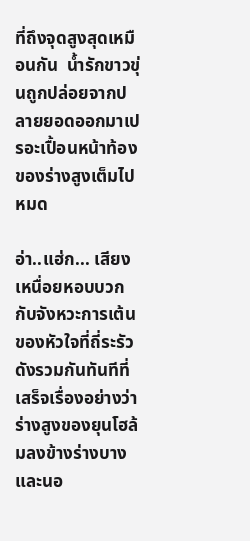ที่ถึงจุดสูงสุดเหมือนกัน  น้ำรักขาวขุ่นถูกปล่อยจากปลายยอดออกมาเปรอะเปื้อนหน้าท้องของร่างสูงเต็มไปหมด

อ่า..แฮ่ก... เสียงเหนื่อยหอบบวกกับจังหวะการเต้นของหัวใจที่ถี่ระรัวดังรวมกันทันทีที่เสร็จเรื่องอย่างว่า ร่างสูงของยุนโฮล้มลงข้างร่างบางและนอ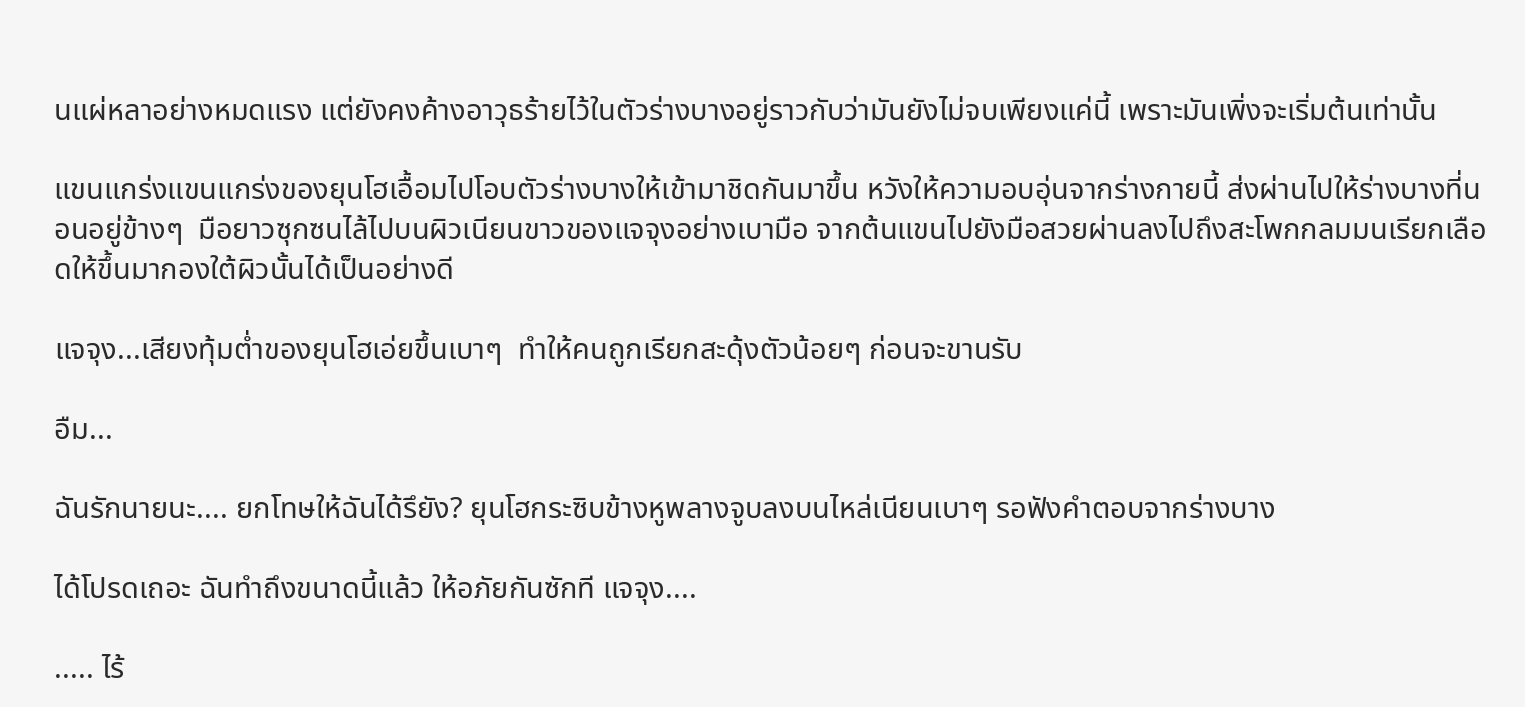นแผ่หลาอย่างหมดแรง แต่ยังคงค้างอาวุธร้ายไว้ในตัวร่างบางอยู่ราวกับว่ามันยังไม่จบเพียงแค่นี้ เพราะมันเพิ่งจะเริ่มต้นเท่านั้น

แขนแกร่งแขนแกร่งของยุนโฮเอื้อมไปโอบตัวร่างบางให้เข้ามาชิดกันมาขึ้น หวังให้ความอบอุ่นจากร่างกายนี้ ส่งผ่านไปให้ร่างบางที่นอนอยู่ข้างๆ  มือยาวซุกซนไล้ไปบนผิวเนียนขาวของแจจุงอย่างเบามือ จากต้นแขนไปยังมือสวยผ่านลงไปถึงสะโพกกลมมนเรียกเลือดให้ขึ้นมากองใต้ผิวนั้นได้เป็นอย่างดี

แจจุง...เสียงทุ้มต่ำของยุนโฮเอ่ยขึ้นเบาๆ  ทำให้คนถูกเรียกสะดุ้งตัวน้อยๆ ก่อนจะขานรับ

อืม...

ฉันรักนายนะ.... ยกโทษให้ฉันได้รึยัง? ยุนโฮกระซิบข้างหูพลางจูบลงบนไหล่เนียนเบาๆ รอฟังคำตอบจากร่างบาง

ได้โปรดเถอะ ฉันทำถึงขนาดนี้แล้ว ให้อภัยกันซักที แจจุง....

..... ไร้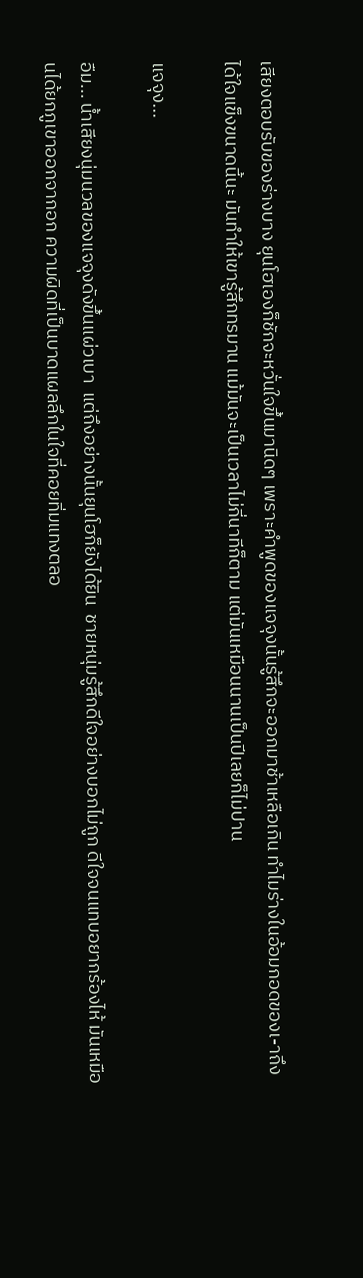เสียงตอบรับของร่างบาง ยุนโฮเองก็ชักจะหวั่นใจขึ้นมานิดๆ เพราะคำพูดของแจจุงนั้นรู้สึกจะออกมาช้าเหลือเกิน ทำไมร่างในอ้อมกอดของเ-าถึงได้ใจแข็งขนาดนี้นะ มันทำให้เขารู้สึกทรมาน แม้มันจะเป็นเวลาไม่กี่นาทีก็ตาม แต่มันเหมือนนานเป็นปีเลยก็ไม่ปาน

แจจุง...

อืม... น้ำเสียงนุ่มนวลของแจจุงดังขึ้นแผ่วเบา  แต่ถึงอย่างนั้นยุนโฮก็ยังได้ยิน  ชายหนุ่มรู้สึกดีใจอย่างบอกไม่ถูก ดีใจจนแทบอยากร้องไห้ มันเหมือนได้ยกภูเขาออกจากอก ความผิดที่เป็นบาดแผลลึกในใจที่คอยทิ่มแทงตลอ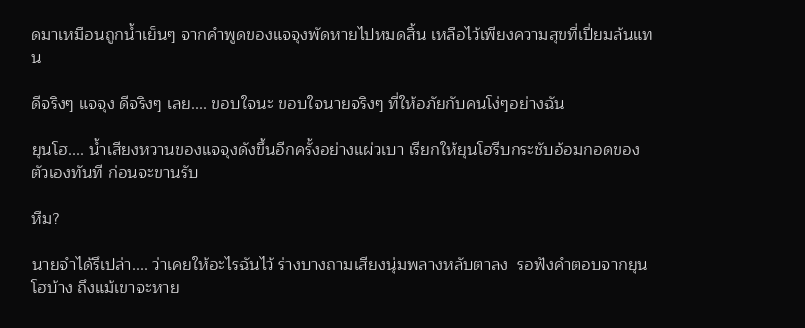ดมาเหมือนถูกน้ำเย็นๆ จากคำพูดของแจจุงพัดหายไปหมดสิ้น เหลือไว้เพียงความสุขที่เปี่ยมล้นแทน

ดีจริงๆ แจจุง ดีจริงๆ เลย.... ขอบใจนะ ขอบใจนายจริงๆ ที่ให้อภัยกับคนโง่ๆอย่างฉัน

ยุนโฮ.... น้ำเสียงหวานของแจจุงดังขึ้นอีกครั้งอย่างแผ่วเบา เรียกให้ยุนโฮรีบกระชับอ้อมกอดของตัวเองทันที ก่อนจะขานรับ

หืม?

นายจำได้รึเปล่า.... ว่าเคยให้อะไรฉันไว้ ร่างบางถามเสียงนุ่มพลางหลับตาลง  รอฟังคำตอบจากยุนโฮบ้าง ถึงแม้เขาจะหาย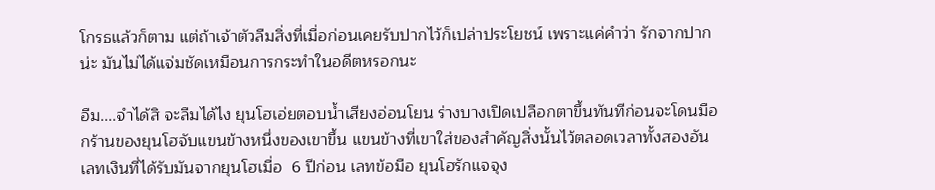โกรธแล้วก็ตาม แต่ถ้าเจ้าตัวลืมสิ่งที่เมื่อก่อนเคยรับปากไว้ก็เปล่าประโยชน์ เพราะแค่คำว่า รักจากปากน่ะ มันไม่ได้แจ่มชัดเหมือนการกระทำในอดีตหรอกนะ

อืม....จำได้สิ จะลืมได้ไง ยุนโฮเอ่ยตอบน้ำเสียงอ่อนโยน ร่างบางเปิดเปลือกตาขึ้นทันทีก่อนจะโดนมือกร้านของยุนโฮจับแขนข้างหนึ่งของเขาขึ้น แขนข้างที่เขาใส่ของสำคัญสิ่งนั้นไว้ตลอดเวลาทั้งสองอัน เลทเงินที่ได้รับมันจากยุนโฮเมื่อ  6 ปีก่อน เลทข้อมือ ยุนโฮรักแจจุง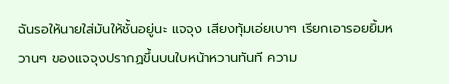ฉันรอให้นายใส่มันให้ชั้นอยู่นะ แจจุง เสียงทุ้มเอ่ยเบาๆ เรียกเอารอยยิ้มหวานๆ ของแจจุงปรากฏขึ้นบนใบหน้าหวานทันที ความ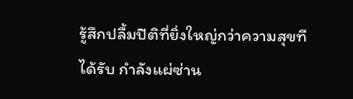รู้สึกปลื้มปิติที่ยิ่งใหญ่กว่าความสุขทีได้รับ กำลังแผ่ซ่าน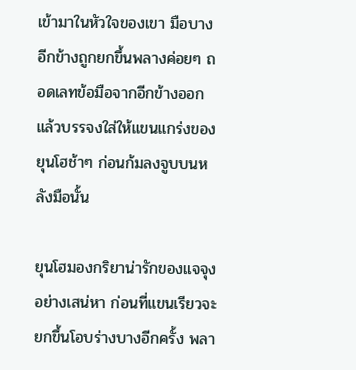เข้ามาในหัวใจของเขา มือบางอีกข้างถูกยกขึ้นพลางค่อยๆ ถอดเลทข้อมือจากอีกข้างออก แล้วบรรจงใส่ให้แขนแกร่งของยุนโฮช้าๆ ก่อนก้มลงจูบบนหลังมือนั้น

ยุนโฮมองกริยาน่ารักของแจจุงอย่างเสน่หา ก่อนที่แขนเรียวจะยกขึ้นโอบร่างบางอีกครั้ง พลา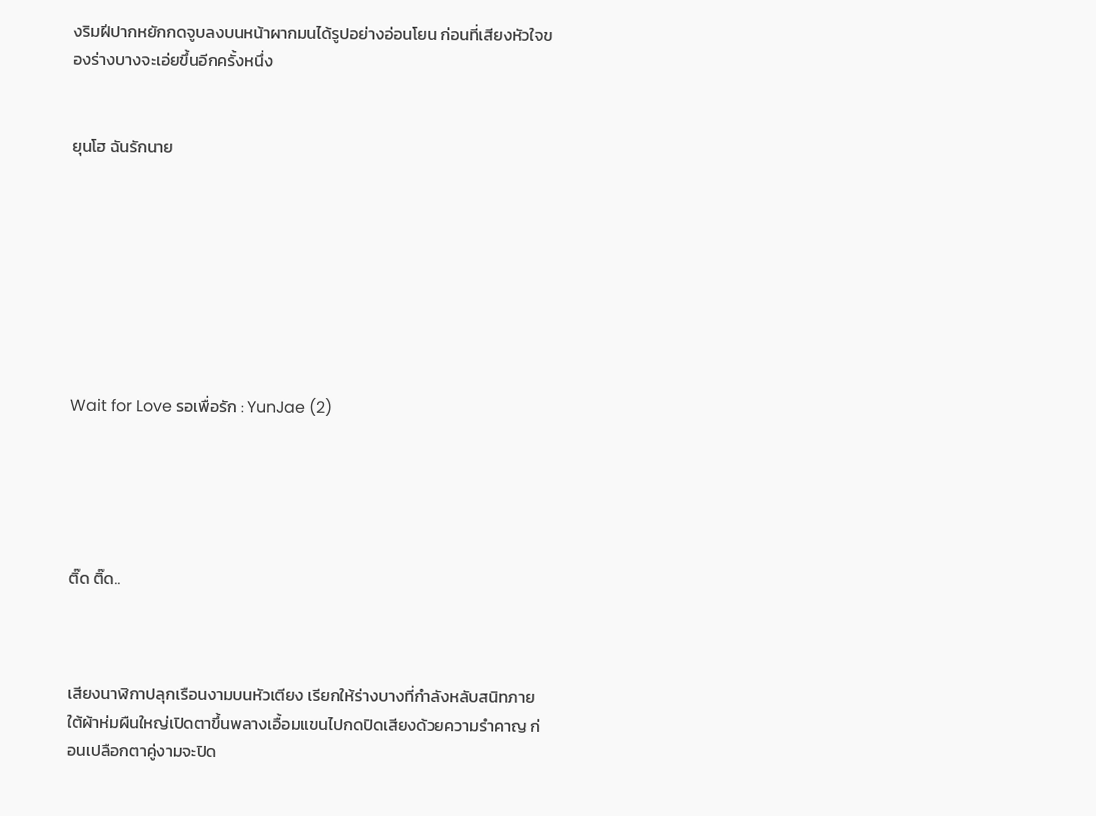งริมฝีปากหยักกดจูบลงบนหน้าผากมนได้รูปอย่างอ่อนโยน ก่อนที่เสียงหัวใจของร่างบางจะเอ่ยขึ้นอีกครั้งหนึ่ง


ยุนโฮ ฉันรักนาย








Wait for Love รอเพื่อรัก : YunJae (2)





ติ๊ด ติ๊ด..



เสียงนาฬิกาปลุกเรือนงามบนหัวเตียง เรียกให้ร่างบางที่กำลังหลับสนิทภายใต้ผ้าห่มผืนใหญ่เปิดตาขึ้นพลางเอื้อมแขนไปกดปิดเสียงด้วยความรำคาญ ก่อนเปลือกตาคู่งามจะปิด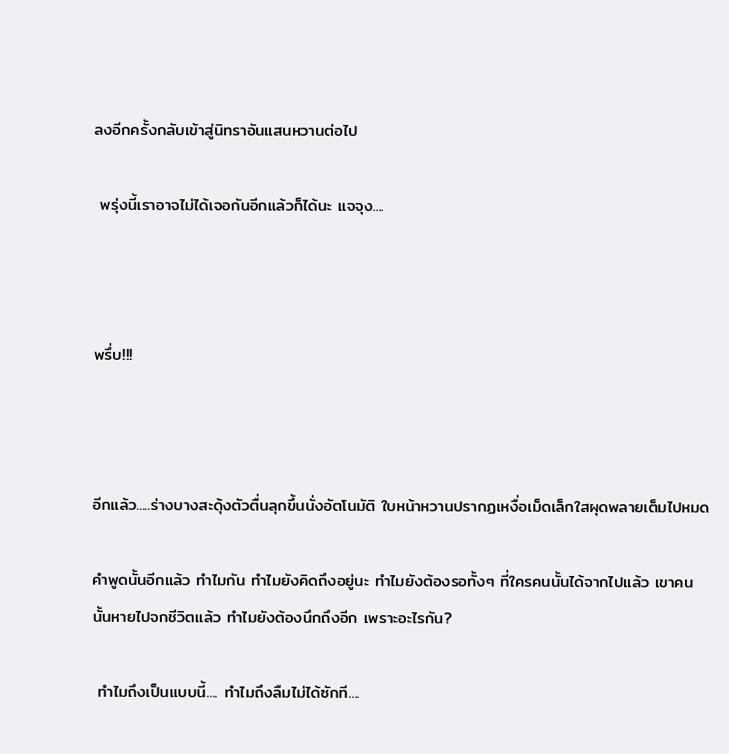ลงอีกครั้งกลับเข้าสู่นิทราอันแสนหวานต่อไป

 พรุ่งนี้เราอาจไม่ได้เจอกันอีกแล้วก็ได้นะ แจจุง....



พรึ่บ!!!



อีกแล้ว.....ร่างบางสะดุ้งตัวตื่นลุกขึ้นนั่งอัตโนมัติ ใบหน้าหวานปรากฏเหงื่อเม็ดเล็กใสผุดพลายเต็มไปหมด

คำพูดนั้นอีกแล้ว ทำไมกัน ทำไมยังคิดถึงอยู่นะ ทำไมยังต้องรอทั้งๆ ที่ใครคนนั้นได้จากไปแล้ว เขาคนนั้นหายไปจกชีวิตแล้ว ทำไมยังต้องนึกถึงอีก เพราะอะไรกัน?

 ทำไมถึงเป็นแบบนี้.... ทำไมถึงลืมไม่ได้ซักที....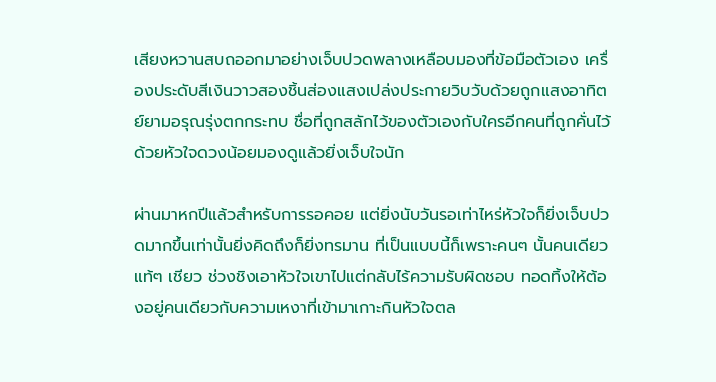เสียงหวานสบถออกมาอย่างเจ็บปวดพลางเหลือบมองที่ข้อมือตัวเอง เครื่องประดับสีเงินวาวสองชิ้นส่องแสงเปล่งประกายวิบวับด้วยถูกแสงอาทิตย์ยามอรุณรุ่งตกกระทบ ชื่อที่ถูกสลักไว้ของตัวเองกับใครอีกคนที่ถูกคั่นไว้ด้วยหัวใจดวงน้อยมองดูแล้วยิ่งเจ็บใจนัก

ผ่านมาหกปีแล้วสำหรับการรอคอย แต่ยิ่งนับวันรอเท่าไหร่หัวใจก็ยิ่งเจ็บปวดมากขึ้นเท่านั้นยิ่งคิดถึงก็ยิ่งทรมาน ที่เป็นแบบนี้ก็เพราะคนๆ นั้นคนเดียวแท้ๆ เชียว ช่วงชิงเอาหัวใจเขาไปแต่กลับไร้ความรับผิดชอบ ทอดทิ้งให้ต้องอยู่คนเดียวกับความเหงาที่เข้ามาเกาะกินหัวใจตล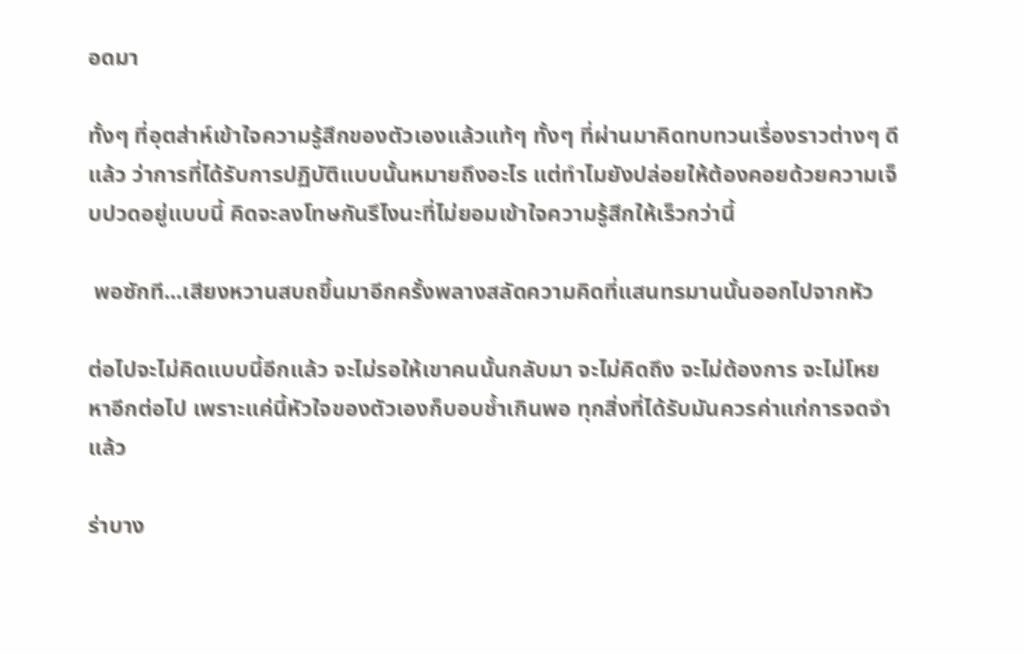อดมา

ทั้งๆ ที่อุตส่าห์เข้าใจความรู้สึกของตัวเองแล้วแท้ๆ ทั้งๆ ที่ผ่านมาคิดทบทวนเรื่องราวต่างๆ ดีแล้ว ว่าการที่ได้รับการปฏิบัติแบบนั้นหมายถึงอะไร แต่ทำไมยังปล่อยให้ต้องคอยด้วยความเจ็บปวดอยู่แบบนี้ คิดจะลงโทษกันรึไงนะที่ไม่ยอมเข้าใจความรู้สึกให้เร็วกว่านี้

 พอซักที...เสียงหวานสบถขึ้นมาอีกครั้งพลางสลัดความคิดที่แสนทรมานนั้นออกไปจากหัว

ต่อไปจะไม่คิดแบบนี้อีกแล้ว จะไม่รอให้เขาคนนั้นกลับมา จะไม่คิดถึง จะไม่ต้องการ จะไม่โหยหาอีกต่อไป เพราะแค่นี้หัวใจของตัวเองก็บอบช้ำเกินพอ ทุกสิ่งที่ได้รับมันควรค่าแก่การจดจำแล้ว

ร่าบาง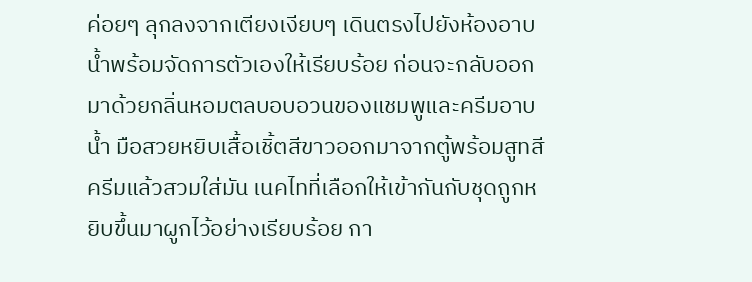ค่อยๆ ลุกลงจากเตียงเงียบๆ เดินตรงไปยังห้องอาบน้ำพร้อมจัดการตัวเองให้เรียบร้อย ก่อนจะกลับออกมาด้วยกลิ่นหอมตลบอบอวนของแชมพูและครีมอาบน้ำ มือสวยหยิบเสื้อเชิ้ตสีขาวออกมาจากตู้พร้อมสูทสีครีมแล้วสวมใส่มัน เนคไทที่เลือกให้เข้ากันกับชุดถูกหยิบขึ้นมาผูกไว้อย่างเรียบร้อย กา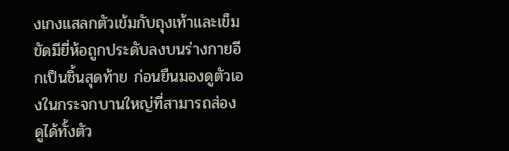งเกงแสลกตัวเข้มกับถุงเท้าและเข็มขัดมียี่ห้อถูกประดับลงบนร่างกายอีกเป็นชิ้นสุดท้าย ก่อนยืนมองดูตัวเองในกระจกบานใหญ่ที่สามารถส่องดูได้ทั้งตัว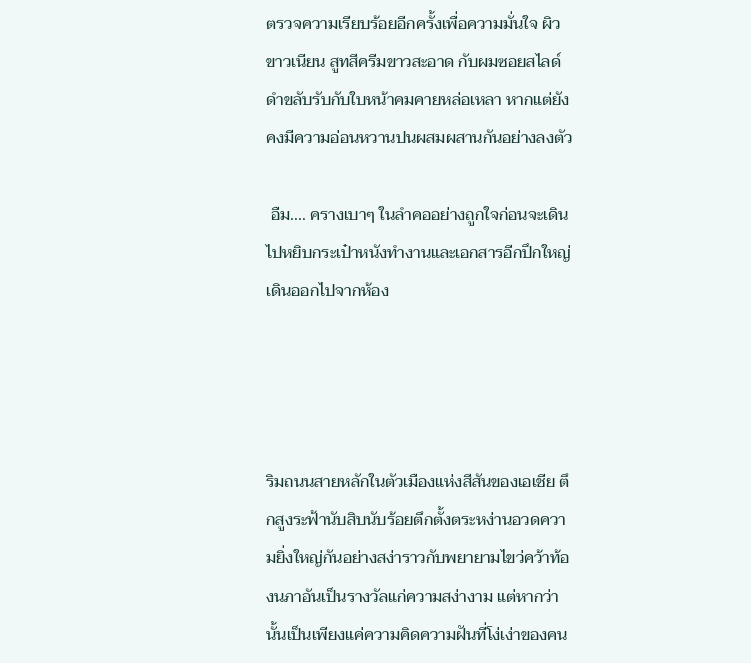ตรวจความเรียบร้อยอีกครั้งเพื่อความมั่นใจ ผิวขาวเนียน สูทสีครีมขาวสะอาด กับผมซอยสไลด์ดำขลับรับกับใบหน้าคมคายหล่อเหลา หากแต่ยังคงมีความอ่อนหวานปนผสมผสานกันอย่างลงตัว

 อืม.... ครางเบาๆ ในลำคออย่างถูกใจก่อนจะเดินไปหยิบกระเป๋าหนังทำงานและเอกสารอีกปึกใหญ่เดินออกไปจากห้อง




ริมถนนสายหลักในตัวเมืองแห่งสีสันของเอเชีย ตึกสูงระฟ้านับสิบนับร้อยตึกตั้งตระหง่านอวดความยิ่งใหญ่กันอย่างสง่าราวกับพยายามไขว่คว้าท้องนภาอันเป็นรางวัลแก่ความสง่างาม แต่หากว่านั้นเป็นเพียงแค่ความคิดความฝันที่โง่เง่าของคน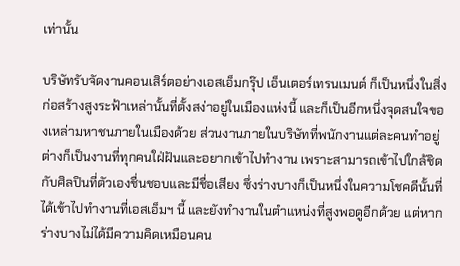เท่านั้น

บริษัทรับจัดงานคอนเสิร์ตอย่างเอสเอ็มกรุ๊ป เอ็นเตอร์เทรนเมนต์ ก็เป็นหนึ่งในสิ่งก่อสร้างสูงระฟ้าเหล่านั้นที่ตั้งสง่าอยู่ในเมืองแห่งนี้ และก็เป็นอีกหนึ่งจุดสนใจของเหล่ามหาชนภายในเมืองด้วย ส่วนงานภายในบริษัทที่พนักงานแต่ละคนทำอยู่ต่างก็เป็นงานที่ทุกคนใฝ่ฝันและอยากเข้าไปทำงาน เพราะสามารถเข้าไปใกล้ชิดกับศิลปินที่ตัวเองชื่นชอบและมีชื่อเสียง ซึ่งร่างบางก็เป็นหนึ่งในความโชคดีนั้นที่ได้เข้าไปทำงานที่เอสเอ็มฯ นี้ และยังทำงานในตำแหน่งที่สูงพอดูอีกด้วย แต่หากร่างบางไม่ได้มีความคิดเหมือนคน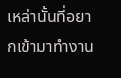เหล่านั้นที่อยากเข้ามาทำงาน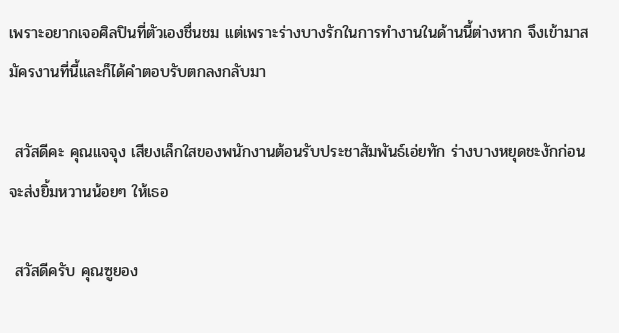เพราะอยากเจอศิลปินที่ตัวเองชื่นชม แต่เพราะร่างบางรักในการทำงานในด้านนี้ต่างหาก จึงเข้ามาสมัครงานที่นี้และก็ได้คำตอบรับตกลงกลับมา

 สวัสดีคะ คุณแจจุง เสียงเล็กใสของพนักงานต้อนรับประชาสัมพันธ์เอ่ยทัก ร่างบางหยุดชะงักก่อนจะส่งยิ้มหวานน้อยๆ ให้เธอ

 สวัสดีครับ คุณซูยอง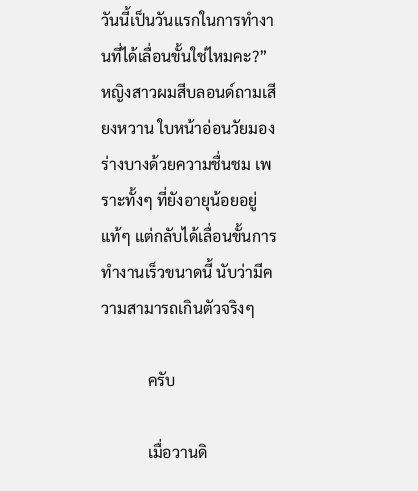วันนี้เป็นวันแรกในการทำงานที่ได้เลื่อนขั้นใช่ไหมคะ?” หญิงสาวผมสีบลอนด์ถามเสียงหวาน ใบหน้าอ่อนวัยมองร่างบางด้วยความชื่นชม เพราะทั้งๆ ที่ยังอายุน้อยอยู่แท้ๆ แต่กลับได้เลื่อนขั้นการทำงานเร็วขนาดนี้ นับว่ามีความสามารถเกินตัวจริงๆ

            ครับ

            เมื่อวานดิ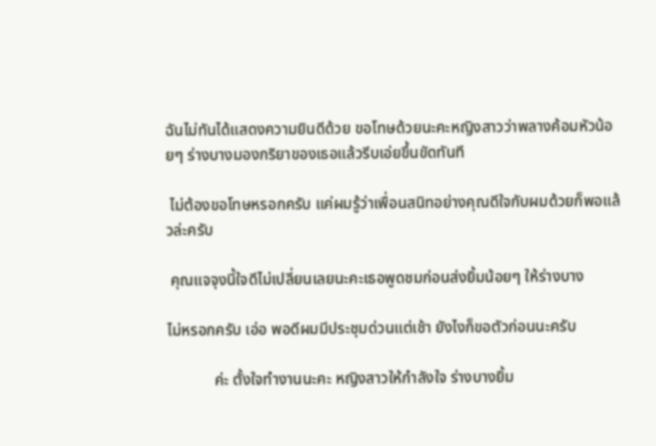ฉันไม่ทันได้แสดงความยินดีด้วย ขอโทษด้วยนะคะหญิงสาวว่าพลางค้อมหัวน้อยๆ ร่างบางมองกริยาของเธอแล้วรีบเอ่ยขึ้นขัดทันที

 ไม่ต้องขอโทษหรอกครับ แค่ผมรู้ว่าเพื่อนสนิทอย่างคุณดีใจกับผมด้วยก็พอแล้วล่ะครับ

 คุณแจจุงนี้ใจดีไม่เปลี่ยนเลยนะคะเธอพูดชมก่อนส่งยิ้มน้อยๆ ให้ร่างบาง

ไม่หรอกครับ เอ่อ พอดีผมมีประชุมด่วนแต่เช้า ยังไงก็ขอตัวก่อนนะครับ

            ค่ะ ตั้งใจทำงานนะคะ หญิงสาวให้กำลังใจ ร่างบางยิ้ม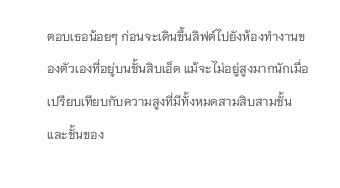ตอบเธอน้อยๆ ก่อนจะเดินขึ้นลิฟต์ไปยังห้องทำงานของตัวเองที่อยู่บนชั้นสิบเอ็ด แม้จะไม่อยู่สูงมากนักเมื่อเปรียบเทียบกับความสูงที่มีทั้งหมดสามสิบสามชั้น และชั้นของ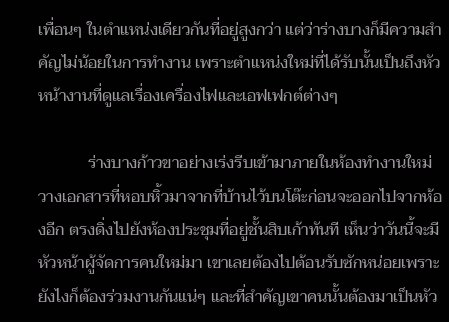เพื่อนๆ ในตำแหน่งเดียวกันที่อยู่สูงกว่า แต่ว่าร่างบางก็มีความสำคัญไม่น้อยในการทำงาน เพราะตำแหน่งใหม่ที่ได้รับนั้นเป็นถึงหัวหน้างานที่ดูแลเรื่องเครื่องไฟและเอฟเฟกต์ต่างๆ

            ร่างบางก้าวขาอย่างเร่งรีบเข้ามาภายในห้องทำงานใหม่ วางเอกสารที่หอบหิ้วมาจากที่บ้านไว้บนโต๊ะก่อนจะออกไปจากห้องอีก ตรงดิ่งไปยังห้องประชุมที่อยู่ชั้นสิบเก้าทันที เห็นว่าวันนี้จะมีหัวหน้าผู้จัดการคนใหม่มา เขาเลยต้องไปต้อนรับซักหน่อยเพราะยังไงก็ต้องร่วมงานกันแน่ๆ และที่สำคัญเขาคนนั้นต้องมาเป็นหัว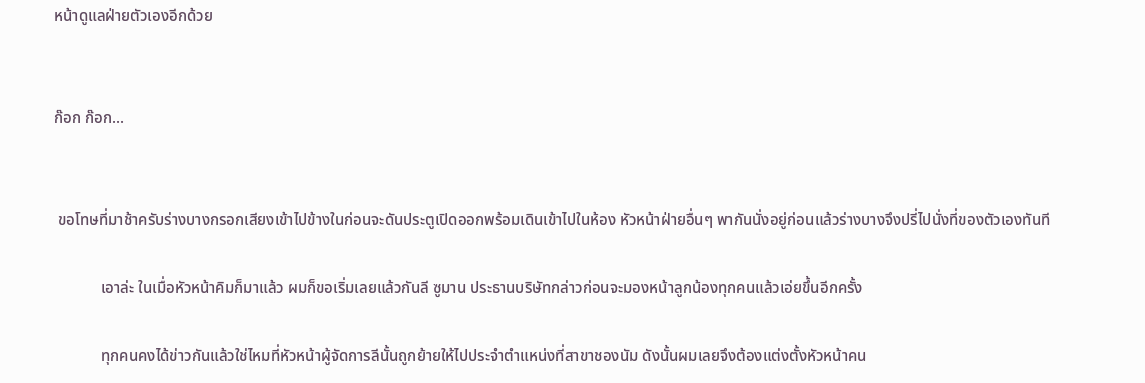หน้าดูแลฝ่ายตัวเองอีกด้วย


ก๊อก ก๊อก...


 ขอโทษที่มาช้าครับร่างบางกรอกเสียงเข้าไปข้างในก่อนจะดันประตูเปิดออกพร้อมเดินเข้าไปในห้อง หัวหน้าฝ่ายอื่นๆ พากันนั่งอยู่ก่อนแล้วร่างบางจึงปรี่ไปนั่งที่ของตัวเองทันที

            เอาล่ะ ในเมื่อหัวหน้าคิมก็มาแล้ว ผมก็ขอเริ่มเลยแล้วกันลี ซูมาน ประธานบริษัทกล่าวก่อนจะมองหน้าลูกน้องทุกคนแล้วเอ่ยขึ้นอีกครั้ง

            ทุกคนคงได้ข่าวกันแล้วใช่ไหมที่หัวหน้าผู้จัดการลีนั้นถูกย้ายให้ไปประจำตำแหน่งที่สาขาชองนัม ดังนั้นผมเลยจึงต้องแต่งตั้งหัวหน้าคน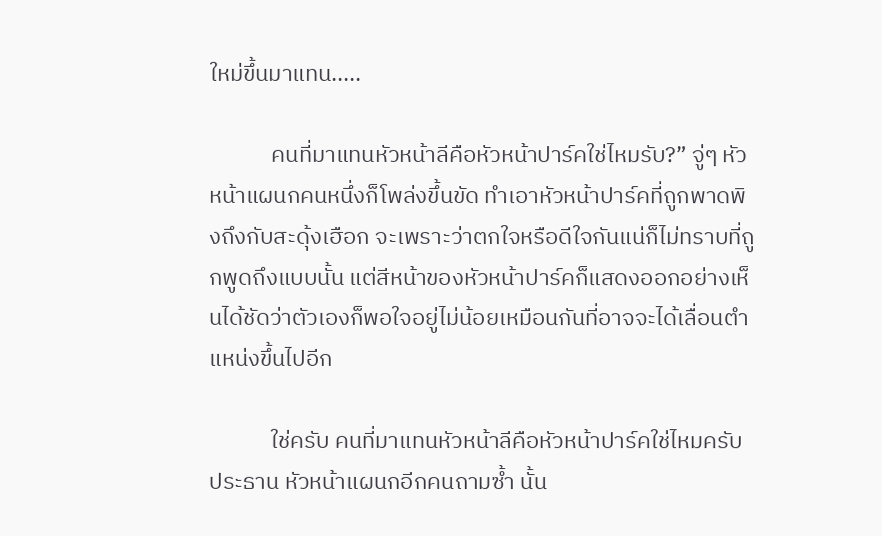ใหม่ขึ้นมาแทน.....

            คนที่มาแทนหัวหน้าลีคือหัวหน้าปาร์คใช่ไหมรับ?” จู่ๆ หัวหน้าแผนกคนหนึ่งก็โพล่งขึ้นขัด ทำเอาหัวหน้าปาร์คที่ถูกพาดพิงถึงกับสะดุ้งเฮือก จะเพราะว่าตกใจหรือดีใจกันแน่ก็ไม่ทราบที่ถูกพูดถึงแบบนั้น แต่สีหน้าของหัวหน้าปาร์คก็แสดงออกอย่างเห็นได้ชัดว่าตัวเองก็พอใจอยู่ไม่น้อยเหมือนกันที่อาจจะได้เลื่อนตำแหน่งขึ้นไปอีก

            ใช่ครับ คนที่มาแทนหัวหน้าลีคือหัวหน้าปาร์คใช่ไหมครับ ประธาน หัวหน้าแผนกอีกคนถามซ้ำ นั้น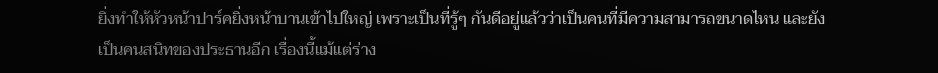ยิ่งทำให้หัวหน้าปาร์คยิ่งหน้าบานเข้าไปใหญ่ เพราะเป็นที่รู้ๆ กันดีอยู่แล้วว่าเป็นคนที่มีความสามารถขนาดไหน และยังเป็นคนสนิทของประธานอีก เรื่องนี้แม้แต่ร่าง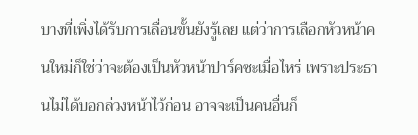บางที่เพิ่งได้รับการเลื่อนขั้นยังรู้เลย แต่ว่าการเลือกหัวหน้าคนใหม่ก็ใช่ว่าจะต้องเป็นหัวหน้าปาร์คซะเมื่อไหร่ เพราะประธานไม่ได้บอกล่วงหน้าไว้ก่อน อาจจะเป็นคนอื่นก็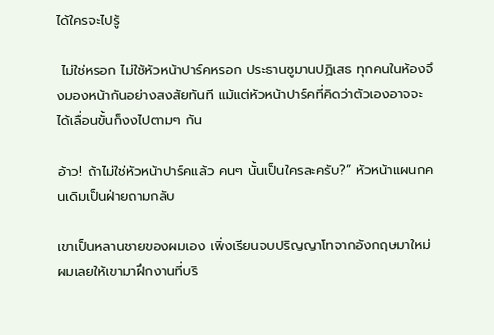ได้ใครจะไปรู้

 ไม่ใช่หรอก ไม่ใช้หัวหน้าปาร์คหรอก ประธานซูมานปฏิเสธ ทุกคนในห้องจึงมองหน้ากันอย่างสงสัยทันที แม้แต่หัวหน้าปาร์คที่คิดว่าตัวเองอาจจะได้เลื่อนขั้นก็งงไปตามๆ กัน

อ้าว! ถ้าไม่ใช่หัวหน้าปาร์คแล้ว คนๆ นั้นเป็นใครละครับ?” หัวหน้าแผนกคนเดิมเป็นฝ่ายถามกลับ

เขาเป็นหลานชายของผมเอง เพิ่งเรียนจบปริญญาโทจากอังกฤษมาใหม่ผมเลยให้เขามาฝึกงานที่บริ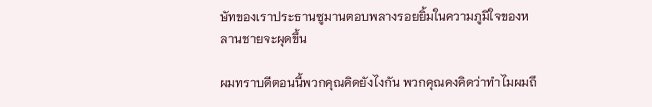ษัทของเราประธานซูมานตอบพลางรอยยิ้มในความภูมิใจของหลานชายจะผุดขึ้น

ผมทราบดีตอนนี้พวกคุณคิดยังไงกัน พวกคุณคงคิดว่าทำไมผมถึ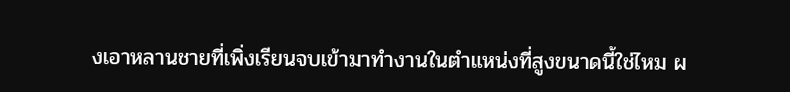งเอาหลานชายที่เพิ่งเรียนจบเข้ามาทำงานในตำแหน่งที่สูงขนาดนี้ใช่ไหม ผ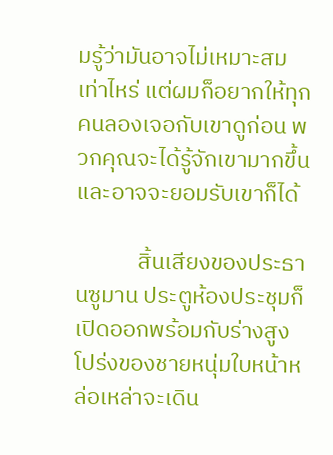มรู้ว่ามันอาจไม่เหมาะสมเท่าไหร่ แต่ผมก็อยากให้ทุกคนลองเจอกับเขาดูก่อน พวกคุณจะได้รู้จักเขามากขึ้นและอาจจะยอมรับเขาก็ได้

            สิ้นเสียงของประธานซูมาน ประตูห้องประชุมก็เปิดออกพร้อมกับร่างสูงโปร่งของชายหนุ่มใบหน้าหล่อเหล่าจะเดิน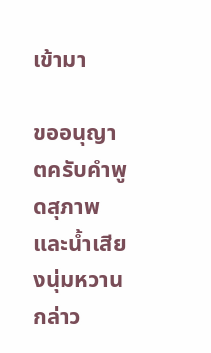เข้ามา

ขออนุญาตครับคำพูดสุภาพและน้ำเสียงนุ่มหวานกล่าว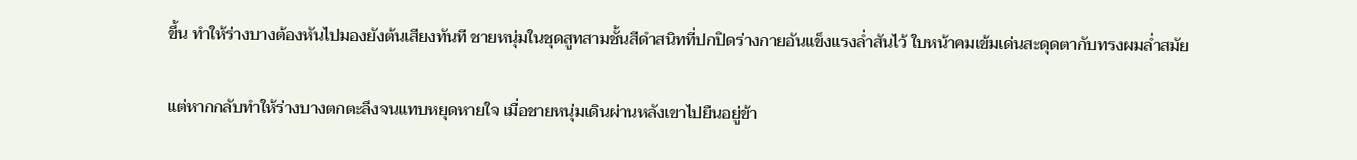ขึ้น ทำให้ร่างบางต้องหันไปมองยังต้นเสียงทันที ชายหนุ่มในชุดสูทสามชั้นสีดำสนิทที่ปกปิดร่างกายอันแข็งแรงล่ำสันไว้ ใบหน้าคมเข้มเด่นสะดุดตากับทรงผมล่ำสมัย

แต่หากกลับทำให้ร่างบางตกตะลึงจนแทบหยุดหายใจ เมื่อชายหนุ่มเดินผ่านหลังเขาไปยืนอยู่ข้า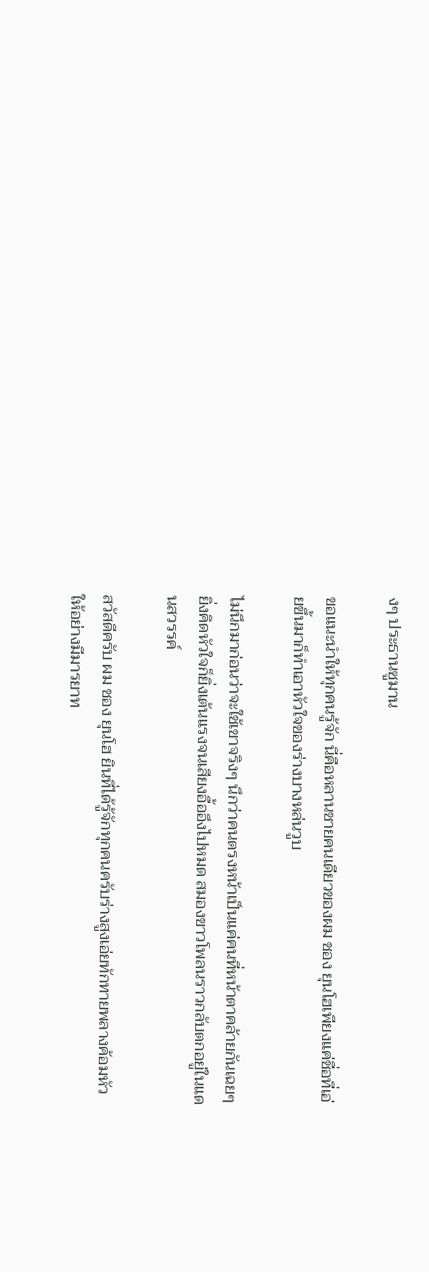งๆ ประธานซูมาน

ขอแนะนำให้ทุกคนรู้จัก นี่คือหลานชายคนเดียวของผม ชอง ยุนโฮเพียงแค่ชื่อที่เอ่ยขึ้นมาก็ทำเอาหัวใจของร่างบางหล่นวูบ

ไม่นึกมาก่อนว่าจะใช้เขาจริงๆ นึกว่าคนตรงหน้าเป็นแค่คนที่หน้าตาคล้ายกันเฉยๆ ยิ่งคิดหัวใจก็ยิ่งเต้นแรงจนเสียงอื้ออึงไปหมด สมองขาวโพลนราวกลับตกอยู่ในแดนสวรรค์

สวัสดีครับ ผม ชอง ยุนโฮ ยินที่ได้รู้จักทุกคนครับร่างสูงเอ่ยทักทายพลางค้อมหัวให้อย่างมีมารยาท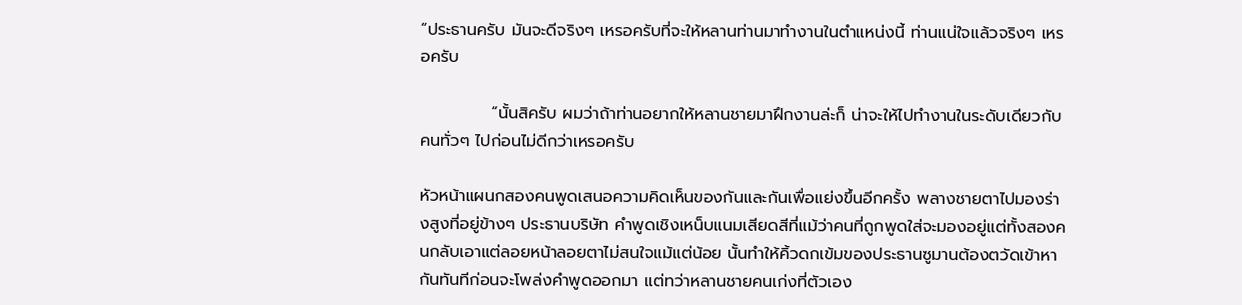“ประธานครับ มันจะดีจริงๆ เหรอครับที่จะให้หลานท่านมาทำงานในตำแหน่งนี้ ท่านแน่ใจแล้วจริงๆ เหรอครับ

            “นั้นสิครับ ผมว่าถ้าท่านอยากให้หลานชายมาฝึกงานล่ะก็ น่าจะให้ไปทำงานในระดับเดียวกับคนทั่วๆ ไปก่อนไม่ดีกว่าเหรอครับ

หัวหน้าแผนกสองคนพูดเสนอความคิดเห็นของกันและกันเพื่อแย่งขึ้นอีกครั้ง พลางชายตาไปมองร่างสูงที่อยู่ข้างๆ ประธานบริษัท คำพูดเชิงเหน็บแนมเสียดสีที่แม้ว่าคนที่ถูกพูดใส่จะมองอยู่แต่ทั้งสองคนกลับเอาแต่ลอยหน้าลอยตาไม่สนใจแม้แต่น้อย นั้นทำให้คิ้วดกเข้มของประธานซูมานต้องตวัดเข้าหากันทันทีก่อนจะโพล่งคำพูดออกมา แต่ทว่าหลานชายคนเก่งที่ตัวเอง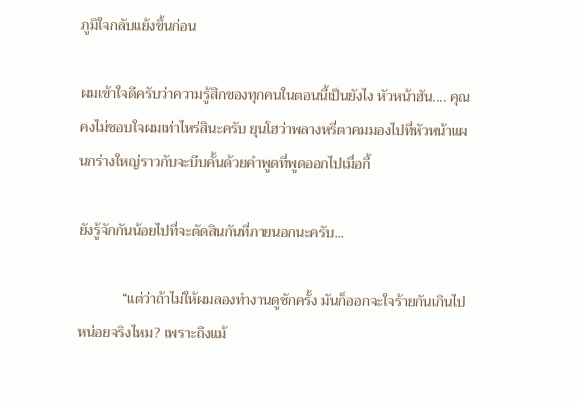ภูมิใจกลับแย้งขึ้นก่อน

ผมเข้าใจดีครับว่าความรู้สึกของทุกคนในตอนนี้เป็นยังไง หัวหน้าฮัน.... คุณคงไม่ชอบใจผมเท่าไหร่สินะครับ ยุนโฮว่าพลางหรี่ตาคมมองไปที่หัวหน้าแผนกร่างใหญ่ราวกับจะบีบคั้นด้วยคำพูดที่พูดออกไปเมื่อกี้

ยังรู้จักกันน้อยไปที่จะตัดสินกันที่ภายนอกนะครับ...

            “แต่ว่าถ้าไม่ให้ผมลองทำงานดูซักครั้ง มันก็ออกจะใจร้ายกันเกินไปหน่อยจริงไหม? เพราะถึงแม้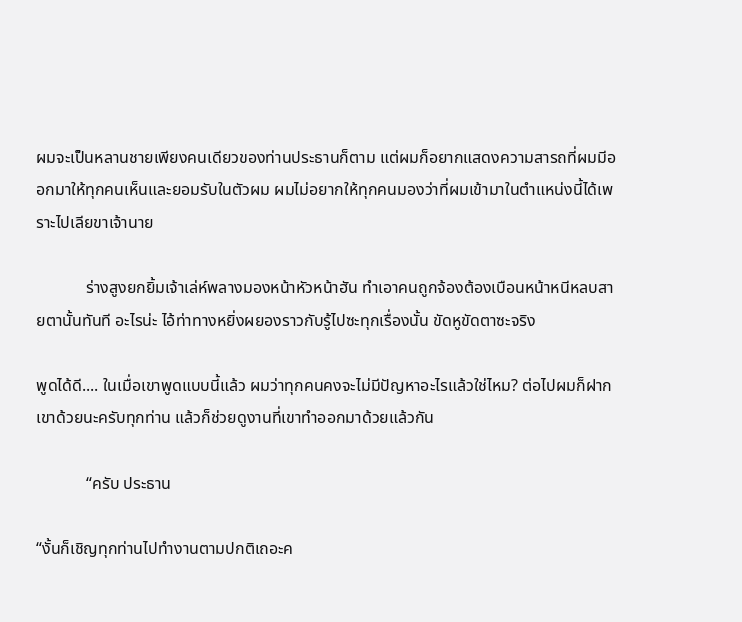ผมจะเป็นหลานชายเพียงคนเดียวของท่านประธานก็ตาม แต่ผมก็อยากแสดงความสารถที่ผมมีออกมาให้ทุกคนเห็นและยอมรับในตัวผม ผมไม่อยากให้ทุกคนมองว่าที่ผมเข้ามาในตำแหน่งนี้ได้เพราะไปเลียขาเจ้านาย

            ร่างสูงยกยิ้มเจ้าเล่ห์พลางมองหน้าหัวหน้าฮัน ทำเอาคนถูกจ้องต้องเบือนหน้าหนีหลบสายตานั้นทันที อะไรน่ะ ไอ้ท่าทางหยิ่งผยองราวกับรู้ไปซะทุกเรื่องนั้น ขัดหูขัดตาซะจริง

พูดได้ดี.... ในเมื่อเขาพูดแบบนี้แล้ว ผมว่าทุกคนคงจะไม่มีปัญหาอะไรแล้วใช่ไหม? ต่อไปผมก็ฝากเขาด้วยนะครับทุกท่าน แล้วก็ช่วยดูงานที่เขาทำออกมาด้วยแล้วกัน

            “ครับ ประธาน

“งั้นก็เชิญทุกท่านไปทำงานตามปกติเถอะค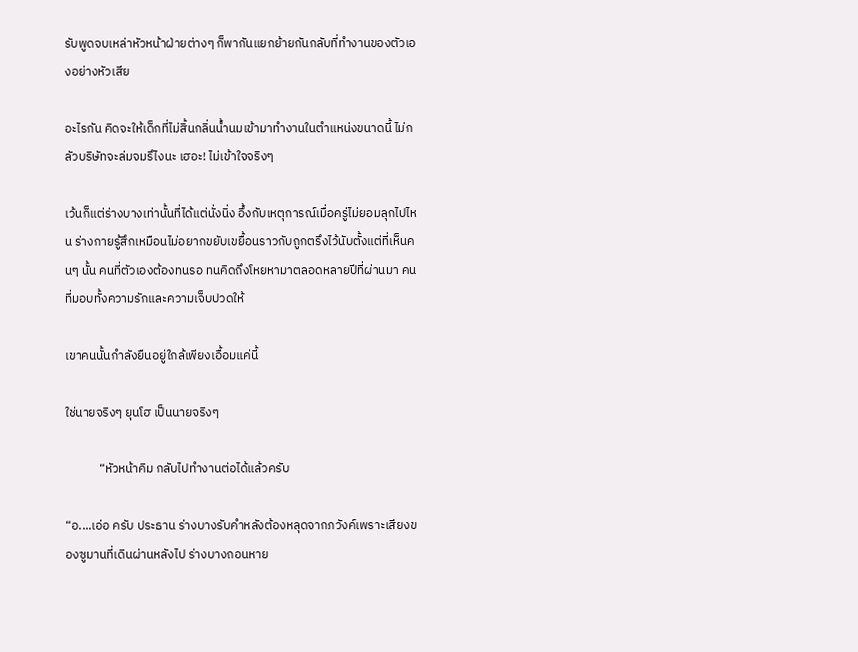รับพูดจบเหล่าหัวหน้าฝ่ายต่างๆ ก็พากันแยกย้ายกันกลับที่ทำงานของตัวเองอย่างหัวเสีย

อะไรกัน คิดจะให้เด็กที่ไม่สิ้นกลิ่นน้ำนมเข้ามาทำงานในตำแหน่งขนาดนี้ ไม่กลัวบริษัทจะล่มจมรึไงนะ เฮอะ! ไม่เข้าใจจริงๆ

เว้นก็แต่ร่างบางเท่านั้นที่ได้แต่นั่งนิ่ง อึ้งกับเหตุการณ์เมื่อครู่ไม่ยอมลุกไปไหน ร่างกายรู้สึกเหมือนไม่อยากขยับเขยื้อนราวกับถูกตรึงไว้นับตั้งแต่ที่เห็นคนๆ นั้น คนที่ตัวเองต้องทนรอ ทนคิดถึงโหยหามาตลอดหลายปีที่ผ่านมา คนที่มอบทั้งความรักและความเจ็บปวดให้

เขาคนนั้นกำลังยืนอยู่ใกล้เพียงเอื้อมแค่นี้

ใช่นายจริงๆ ยุนโฮ เป็นนายจริงๆ

            “หัวหน้าคิม กลับไปทำงานต่อได้แล้วครับ

“อ....เอ่อ ครับ ประธาน ร่างบางรับคำหลังต้องหลุดจากภวังค์เพราะเสียงของซูมานที่เดินผ่านหลังไป ร่างบางถอนหาย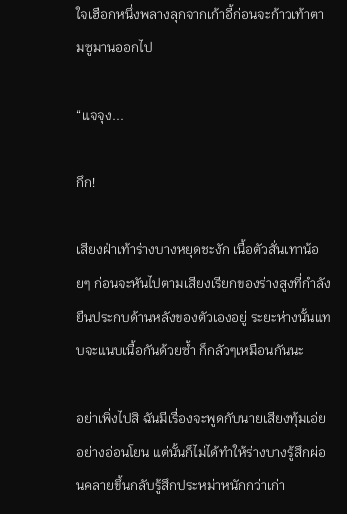ใจเฮือกหนึ่งพลางลุกจากเก้าอี้ก่อนจะก้าวเท้าตามซูมานออกไป

“แจจุง...

กึก!

เสียงฝ่าเท้าร่างบางหยุดชะงัก เนื้อตัวสั่นเทาน้อยๆ ก่อนจะหันไปตามเสียงเรียกของร่างสูงที่กำลังยืนประกบด้านหลังของตัวเองอยู่ ระยะห่างนั้นแทบจะแนบเนื้อกันด้วยซ้ำ ก็กลัวๆเหมือนกันนะ

อย่าเพิ่งไปสิ ฉันมีเรื่องจะพูดกับนายเสียงทุ้มเอ่ยอย่างอ่อนโยน แต่นั้นก็ไม่ได้ทำให้ร่างบางรู้สึกผ่อนคลายขึ้นกลับรู้สึกประหม่าหนักกว่าเก่า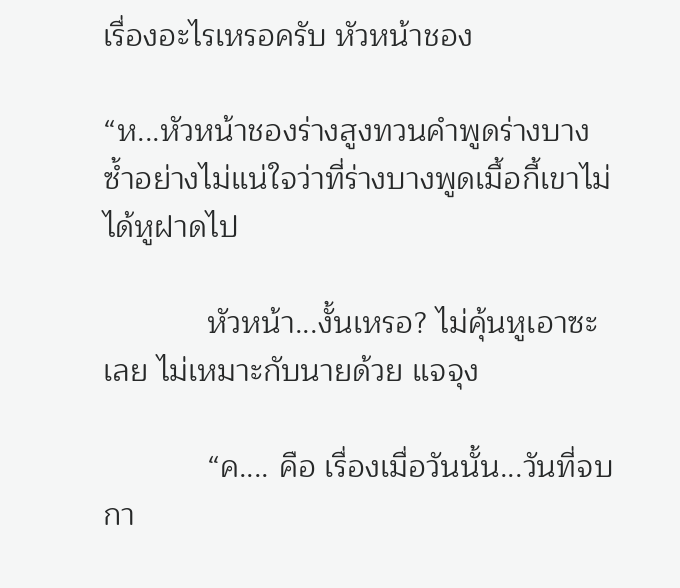เรื่องอะไรเหรอครับ หัวหน้าชอง

“ห...หัวหน้าชองร่างสูงทวนคำพูดร่างบางซ้ำอย่างไม่แน่ใจว่าที่ร่างบางพูดเมื้อกี้เขาไม่ได้หูฝาดไป

            หัวหน้า...งั้นเหรอ? ไม่คุ้นหูเอาซะเลย ไม่เหมาะกับนายด้วย แจจุง

            “ค.... คือ เรื่องเมื่อวันนั้น...วันที่จบกา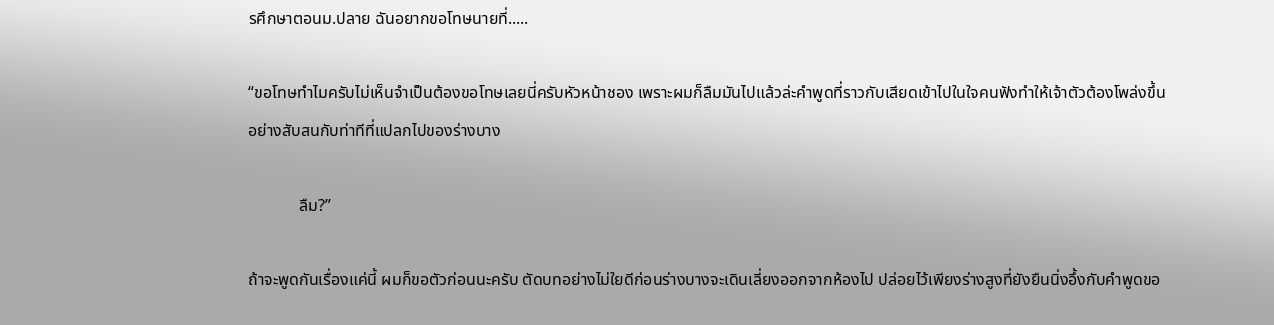รศึกษาตอนม.ปลาย ฉันอยากขอโทษนายที่.....

“ขอโทษทำไมครับไม่เห็นจำเป็นต้องขอโทษเลยนี่ครับหัวหน้าชอง เพราะผมก็ลืมมันไปแล้วล่ะคำพูดที่ราวกับเสียดเข้าไปในใจคนฟังทำให้เจ้าตัวต้องโพล่งขึ้นอย่างสับสนกับท่าทีที่แปลกไปของร่างบาง

            ลืม?”

ถ้าจะพูดกันเรื่องแค่นี้ ผมก็ขอตัวก่อนนะครับ ตัดบทอย่างไม่ใยดีก่อนร่างบางจะเดินเลี่ยงออกจากห้องไป ปล่อยไว้เพียงร่างสูงที่ยังยืนนิ่งอึ้งกับคำพูดขอ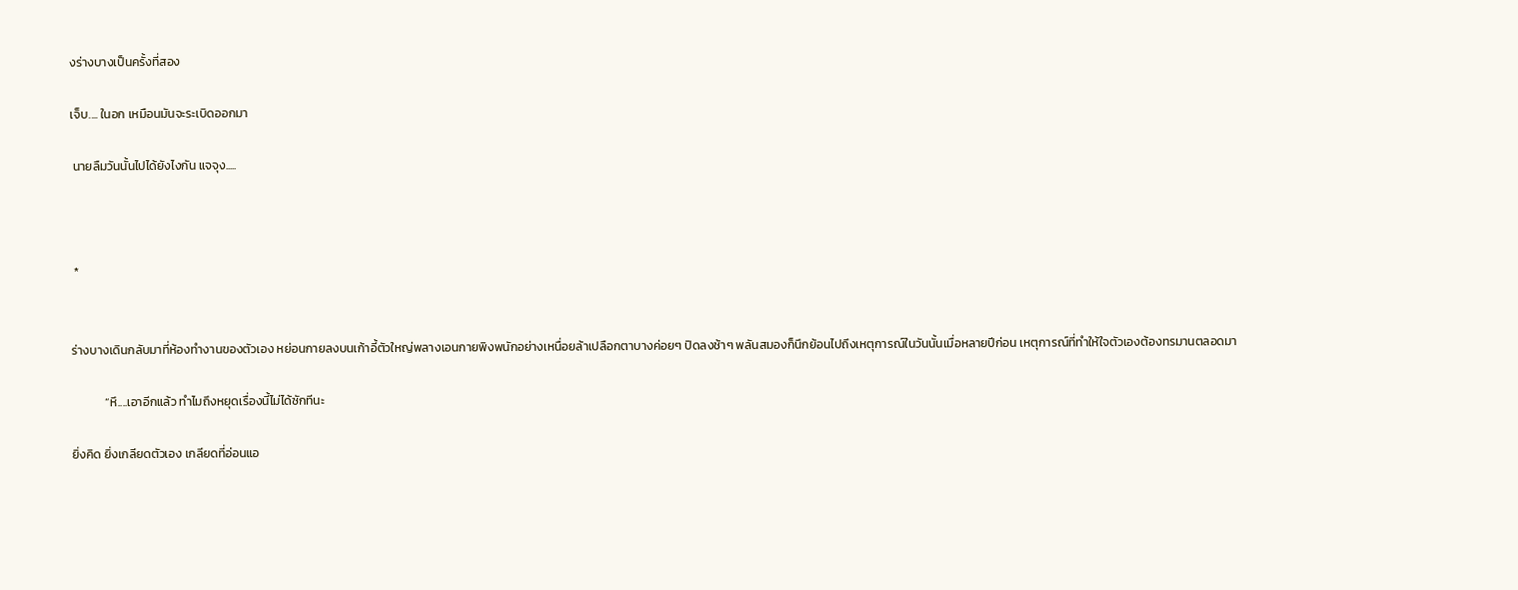งร่างบางเป็นครั้งที่สอง

เจ็บ.... ในอก เหมือนมันจะระเบิดออกมา

 นายลืมวันนั้นไปได้ยังไงกัน แจจุง.....



 *


ร่างบางเดินกลับมาที่ห้องทำงานของตัวเอง หย่อนกายลงบนเก้าอี้ตัวใหญ่พลางเอนกายพิงพนักอย่างเหนื่อยล้าเปลือกตาบางค่อยๆ ปิดลงช้าๆ พลันสมองก็นึกย้อนไปถึงเหตุการณ์ในวันนั้นเมื่อหลายปีก่อน เหตุการณ์ที่ทำให้ใจตัวเองต้องทรมานตลอดมา

            “หึ....เอาอีกแล้ว ทำไมถึงหยุดเรื่องนี้ไม่ได้ซักทีนะ

ยิ่งคิด ยิ่งเกลียดตัวเอง เกลียดที่อ่อนแอ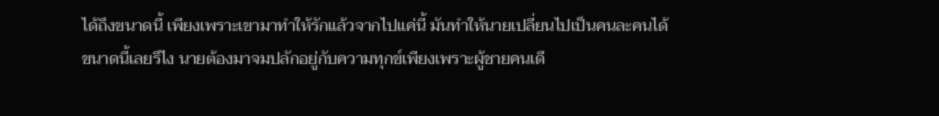ได้ถึงขนาดนี้ เพียงเพราะเขามาทำให้รักแล้วจากไปแค่นี้ มันทำให้นายเปลี่ยนไปเป็นคนละคนได้ขนาดนี้เลยรึไง นายต้องมาจมปลักอยู่กับความทุกข์เพียงเพราะผู้ชายคนเดี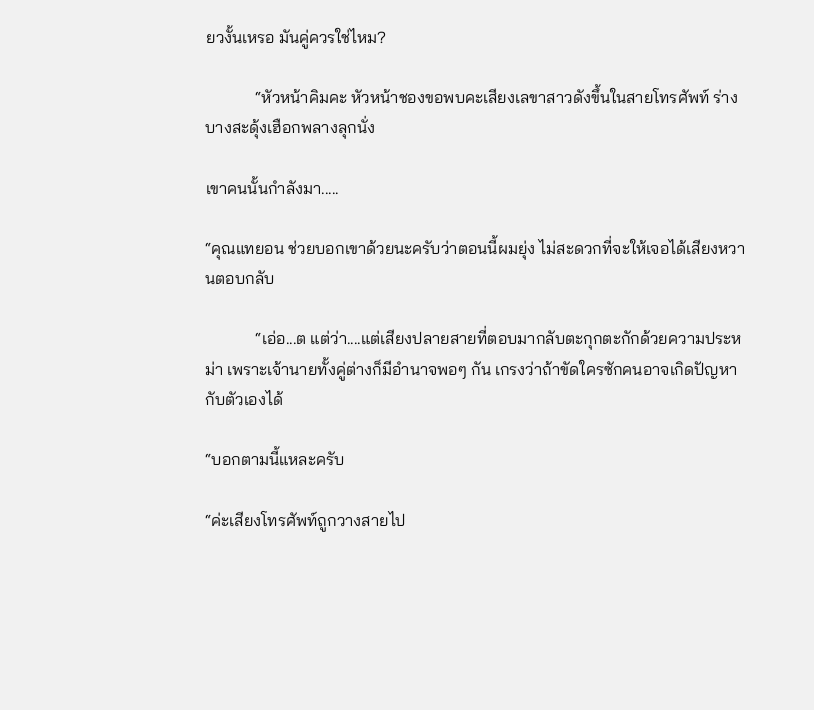ยวงั้นเหรอ มันคู่ควรใช่ไหม?

            “หัวหน้าคิมคะ หัวหน้าชองขอพบคะเสียงเลขาสาวดังขึ้นในสายโทรศัพท์ ร่างบางสะดุ้งเฮือกพลางลุกนั่ง

เขาคนนั้นกำลังมา.....

“คุณแทยอน ช่วยบอกเขาด้วยนะครับว่าตอนนี้ผมยุ่ง ไม่สะดวกที่จะให้เจอได้เสียงหวานตอบกลับ

            “เอ่อ...ต แต่ว่า....แต่เสียงปลายสายที่ตอบมากลับตะกุกตะกักด้วยความประหม่า เพราะเจ้านายทั้งคู่ต่างก็มีอำนาจพอๆ กัน เกรงว่าถ้าขัดใครซักคนอาจเกิดปัญหากับตัวเองได้

“บอกตามนี้แหละครับ

“ค่ะเสียงโทรศัพท์ถูกวางสายไป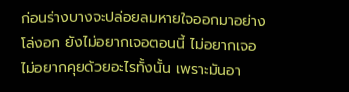ก่อนร่างบางจะปล่อยลมหายใจออกมาอย่างโล่งอก ยังไม่อยากเจอตอนนี้ ไม่อยากเจอ ไม่อยากคุยด้วยอะไรทั้งนั้น เพราะมันอา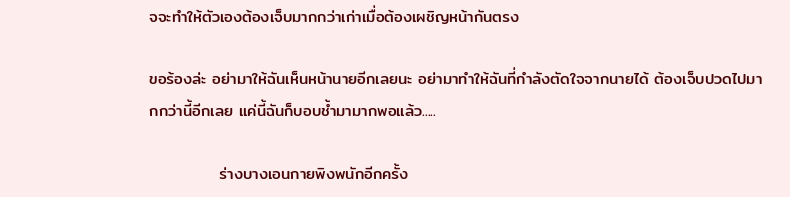จจะทำให้ตัวเองต้องเจ็บมากกว่าเก่าเมื่อต้องเผชิญหน้ากันตรง

ขอร้องล่ะ อย่ามาให้ฉันเห็นหน้านายอีกเลยนะ อย่ามาทำให้ฉันที่กำลังตัดใจจากนายได้ ต้องเจ็บปวดไปมากกว่านี้อีกเลย แค่นี้ฉันก็บอบช้ำมามากพอแล้ว.....

            ร่างบางเอนกายพิงพนักอีกครั้ง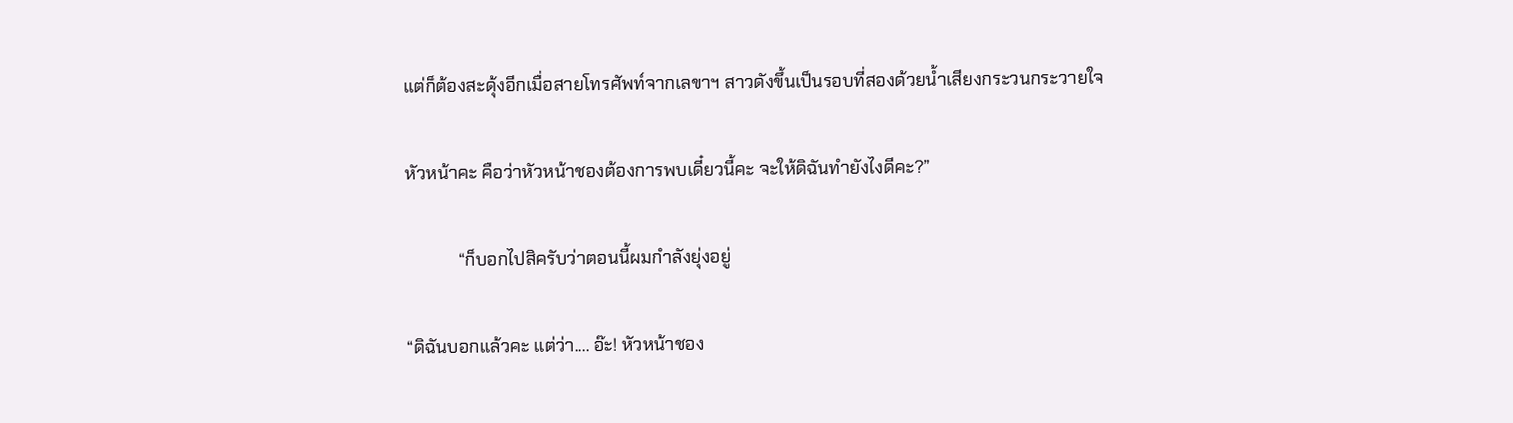แต่ก็ต้องสะดุ้งอีกเมื่อสายโทรศัพท์จากเลขาฯ สาวดังขึ้นเป็นรอบที่สองด้วยน้ำเสียงกระวนกระวายใจ

หัวหน้าคะ คือว่าหัวหน้าชองต้องการพบเดี๋ยวนี้คะ จะให้ดิฉันทำยังไงดีคะ?”

            “ก็บอกไปสิครับว่าตอนนี้ผมกำลังยุ่งอยู่

“ดิฉันบอกแล้วคะ แต่ว่า.... อ๊ะ! หัวหน้าชอง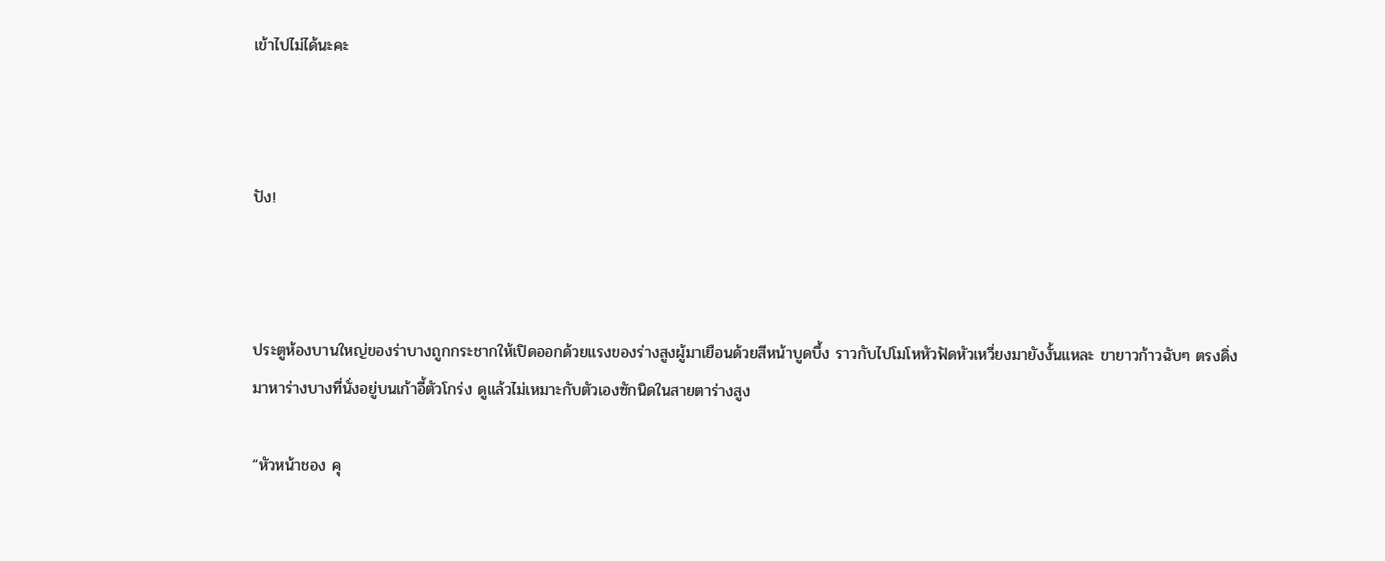เข้าไปไม่ได้นะคะ



ปัง!



ประตูห้องบานใหญ่ของร่าบางถูกกระชากให้เปิดออกด้วยแรงของร่างสูงผู้มาเยือนด้วยสีหน้าบูดบึ้ง ราวกับไปโมโหหัวฟัดหัวเหวี่ยงมายังงั้นแหละ ขายาวก้าวฉับๆ ตรงดิ่งมาหาร่างบางที่นั่งอยู่บนเก้าอี้ตัวโกร่ง ดูแล้วไม่เหมาะกับตัวเองซักนิดในสายตาร่างสูง

“หัวหน้าชอง คุ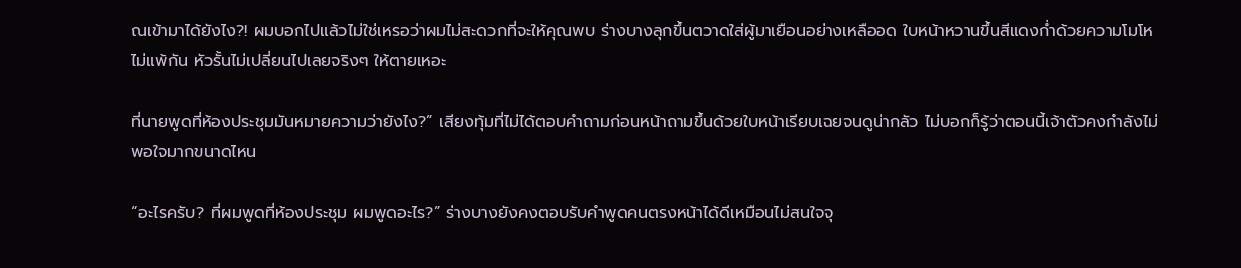ณเข้ามาได้ยังไง?! ผมบอกไปแล้วไม่ใช่เหรอว่าผมไม่สะดวกที่จะให้คุณพบ ร่างบางลุกขึ้นตวาดใส่ผู้มาเยือนอย่างเหลืออด ใบหน้าหวานขึ้นสีแดงก่ำด้วยความโมโหไม่แพ้กัน หัวรั้นไม่เปลี่ยนไปเลยจริงๆ ให้ตายเหอะ

ที่นายพูดที่ห้องประชุมมันหมายความว่ายังไง?” เสียงทุ้มที่ไม่ได้ตอบคำถามก่อนหน้าถามขึ้นด้วยใบหน้าเรียบเฉยจนดูน่ากลัว ไม่บอกก็รู้ว่าตอนนี้เจ้าตัวคงกำลังไม่พอใจมากขนาดไหน

“อะไรครับ? ที่ผมพูดที่ห้องประชุม ผมพูดอะไร?” ร่างบางยังคงตอบรับคำพูดคนตรงหน้าได้ดีเหมือนไม่สนใจจุ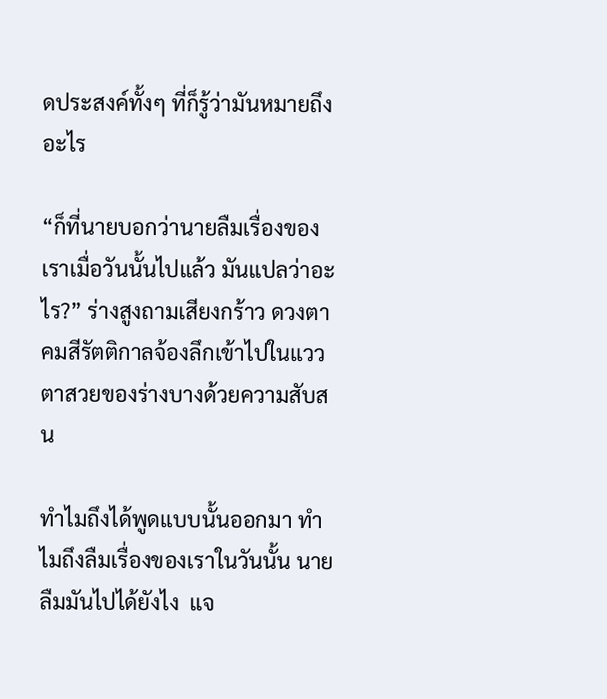ดประสงค์ทั้งๆ ที่ก็รู้ว่ามันหมายถึงอะไร

“ก็ที่นายบอกว่านายลืมเรื่องของเราเมื่อวันนั้นไปแล้ว มันแปลว่าอะไร?” ร่างสูงถามเสียงกร้าว ดวงตาคมสีรัตติกาลจ้องลึกเข้าไปในแววตาสวยของร่างบางด้วยความสับสน

ทำไมถึงได้พูดแบบนั้นออกมา ทำไมถึงลืมเรื่องของเราในวันนั้น นายลืมมันไปได้ยังไง  แจ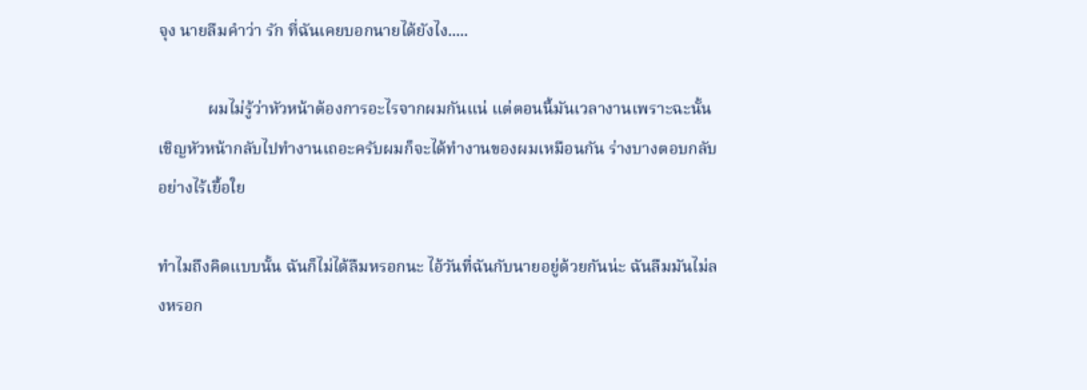จุง นายลืมคำว่า รัก ที่ฉันเคยบอกนายได้ยังไง.....

            ผมไม่รู้ว่าหัวหน้าต้องการอะไรจากผมกันแน่ แต่ตอนนี้มันเวลางานเพราะฉะนั้น เชิญหัวหน้ากลับไปทำงานเถอะครับผมก็จะได้ทำงานของผมเหมือนกัน ร่างบางตอบกลับอย่างไร้เยื้อใย

ทำไมถึงคิดแบบนั้น ฉันก็ไม่ได้ลืมหรอกนะ ไอ้วันที่ฉันกับนายอยู่ด้วยกันน่ะ ฉันลืมมันไม่ลงหรอก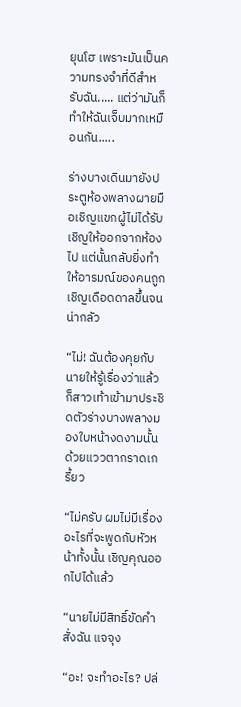ยุนโฮ เพราะมันเป็นความทรงจำที่ดีสำหรับฉัน..... แต่ว่ามันก็ทำให้ฉันเจ็บมากเหมือนกัน.....

ร่างบางเดินมายังประตูห้องพลางผายมือเชิญแขกผู้ไม่ได้รับเชิญให้ออกจากห้องไป แต่นั้นกลับยิ่งทำให้อารมณ์ของคนถูกเชิญเดือดดาลขึ้นจนน่ากลัว

“ไม่! ฉันต้องคุยกับนายให้รู้เรื่องว่าแล้วก็สาวเท้าเข้ามาประชิดตัวร่างบางพลางมองใบหน้างดงามนั้นด้วยแววตากราดเกรี้ยว

“ไม่ครับ ผมไม่มีเรื่องอะไรที่จะพูดกับหัวหน้าทั้งนั้น เชิญคุณออกไปได้แล้ว

“นายไม่มีสิทธิ์ขัดคำสั่งฉัน แจจุง

“อะ! จะทำอะไร? ปล่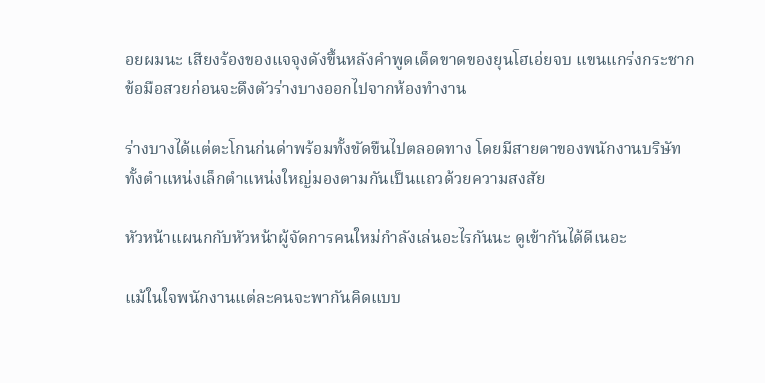อยผมนะ เสียงร้องของแจจุงดังขึ้นหลังคำพูดเด็ดขาดของยุนโฮเอ่ยจบ แขนแกร่งกระชากข้อมือสวยก่อนจะดึงตัวร่างบางออกไปจากห้องทำงาน

ร่างบางได้แต่ตะโกนก่นด่าพร้อมทั้งขัดขืนไปตลอดทาง โดยมีสายตาของพนักงานบริษัททั้งตำแหน่งเล็กตำแหน่งใหญ่มองตามกันเป็นแถวด้วยความสงสัย

หัวหน้าแผนกกับหัวหน้าผู้จัดการคนใหม่กำลังเล่นอะไรกันนะ ดูเข้ากันได้ดีเนอะ

แม้ในใจพนักงานแต่ละคนจะพากันคิดแบบ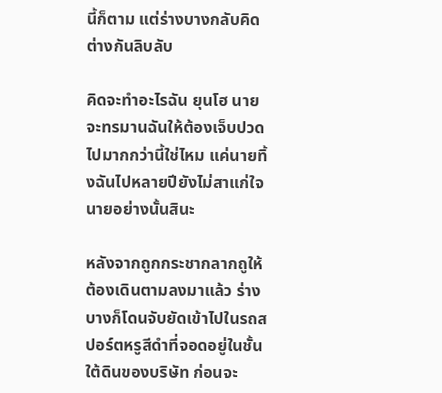นี้ก็ตาม แต่ร่างบางกลับคิดต่างกันลิบลับ

คิดจะทำอะไรฉัน ยุนโฮ นายจะทรมานฉันให้ต้องเจ็บปวดไปมากกว่านี้ใช่ไหม แค่นายทิ้งฉันไปหลายปียังไม่สาแก่ใจนายอย่างนั้นสินะ

หลังจากถูกกระชากลากถูให้ต้องเดินตามลงมาแล้ว ร่างบางก็โดนจับยัดเข้าไปในรถสปอร์ตหรูสีดำที่จอดอยู่ในชั้นใต้ดินของบริษัท ก่อนจะ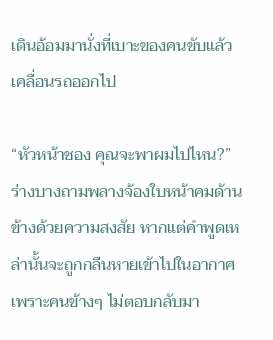เดินอ้อมมานั่งที่เบาะของคนขับแล้วเคลื่อนรถออกไป

“หัวหน้าชอง คุณจะพาผมไปไหน?” ร่างบางถามพลางจ้องใบหน้าคมด้านข้างด้วยความสงสัย หากแต่คำพูดเหล่านั้นจะถูกกลืนหายเข้าไปในอากาศเพราะคนข้างๆ ไม่ตอบกลับมา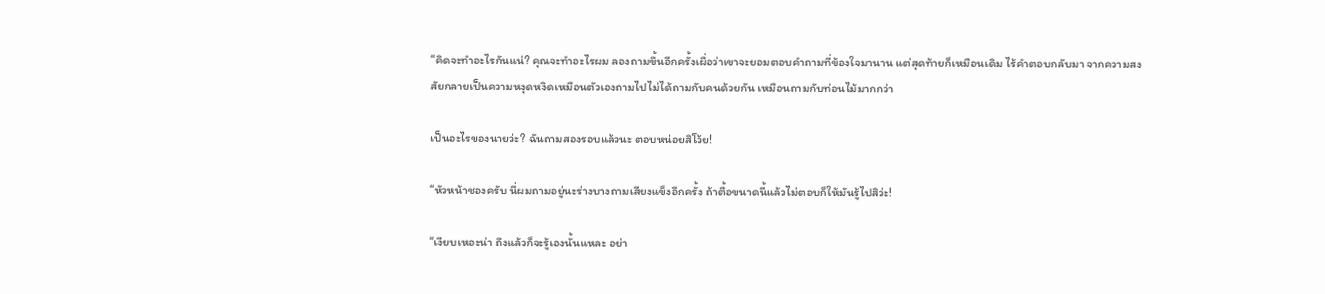“คิดจะทำอะไรกันแน่? คุณจะทำอะไรผม ลองถามขึ้นอีกครั้งเผื่อว่าเขาจะยอมตอบคำถามที่ข้องใจมานาน แต่สุดท้ายก็เหมือนเดิม ไร้คำตอบกลับมา จากความสงสัยกลายเป็นความหงุดหงิดเหมือนตัวเองถามไปไม่ได้ถามกับคนด้วยกัน เหมือนถามกับท่อนไม้มากกว่า

เป็นอะไรของนายว่ะ? ฉันถามสองรอบแล้วนะ ตอบหน่อยสิโว้ย!

“หัวหน้าชองครับ นี่ผมถามอยู่นะร่างบางถามเสียงแข็งอีกครั้ง ถ้าตื้อขนาดนี้แล้วไม่ตอบก็ให้มันรู้ไปสิว่ะ!

“เงียบเหอะน่า ถึงแล้วก็จะรู้เองนั้นแหละ อย่า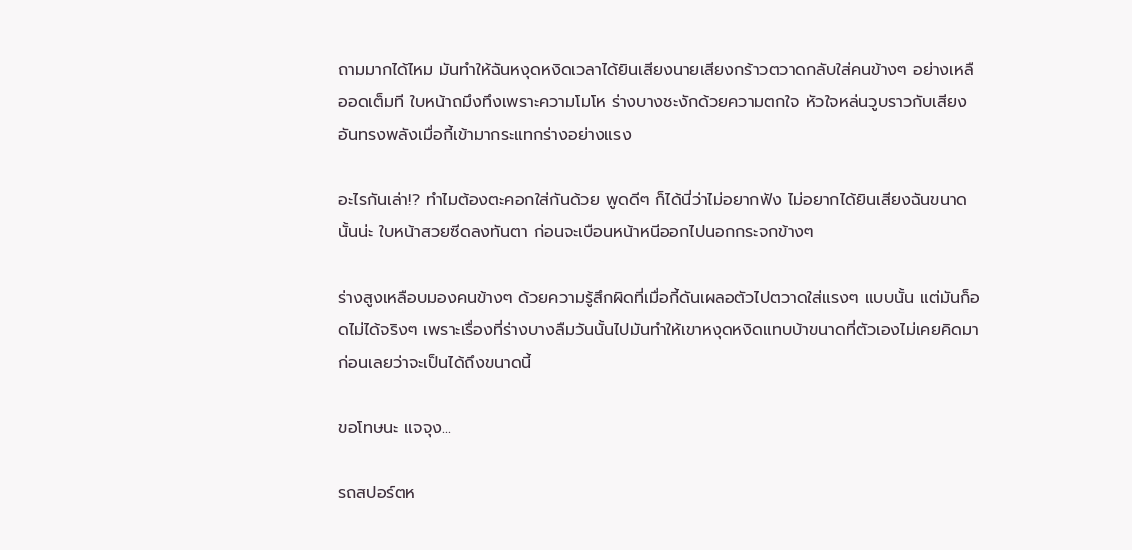ถามมากได้ไหม มันทำให้ฉันหงุดหงิดเวลาได้ยินเสียงนายเสียงกร้าวตวาดกลับใส่คนข้างๆ อย่างเหลืออดเต็มที ใบหน้าถมึงทึงเพราะความโมโห ร่างบางชะงักด้วยความตกใจ หัวใจหล่นวูบราวกับเสียงอันทรงพลังเมื่อกี้เข้ามากระแทกร่างอย่างแรง

อะไรกันเล่า!? ทำไมต้องตะคอกใส่กันด้วย พูดดีๆ ก็ได้นี่ว่าไม่อยากฟัง ไม่อยากได้ยินเสียงฉันขนาดนั้นน่ะ ใบหน้าสวยซีดลงทันตา ก่อนจะเบือนหน้าหนีออกไปนอกกระจกข้างๆ

ร่างสูงเหลือบมองคนข้างๆ ด้วยความรู้สึกผิดที่เมื่อกี้ดันเผลอตัวไปตวาดใส่แรงๆ แบบนั้น แต่มันก็อดไม่ได้จริงๆ เพราะเรื่องที่ร่างบางลืมวันนั้นไปมันทำให้เขาหงุดหงิดแทบบ้าขนาดที่ตัวเองไม่เคยคิดมาก่อนเลยว่าจะเป็นได้ถึงขนาดนี้

ขอโทษนะ แจจุง...

รถสปอร์ตห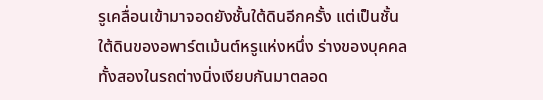รูเคลื่อนเข้ามาจอดยังชั้นใต้ดินอีกครั้ง แต่เป็นชั้นใต้ดินของอพาร์ตเม้นต์หรูแห่งหนึ่ง ร่างของบุคคลทั้งสองในรถต่างนิ่งเงียบกันมาตลอด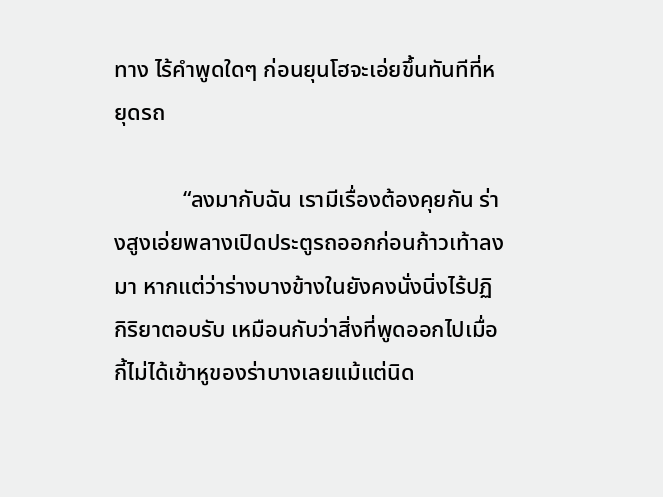ทาง ไร้คำพูดใดๆ ก่อนยุนโฮจะเอ่ยขึ้นทันทีที่หยุดรถ

            “ลงมากับฉัน เรามีเรื่องต้องคุยกัน ร่างสูงเอ่ยพลางเปิดประตูรถออกก่อนก้าวเท้าลงมา หากแต่ว่าร่างบางข้างในยังคงนั่งนิ่งไร้ปฏิกิริยาตอบรับ เหมือนกับว่าสิ่งที่พูดออกไปเมื่อกี้ไม่ได้เข้าหูของร่าบางเลยแม้แต่นิด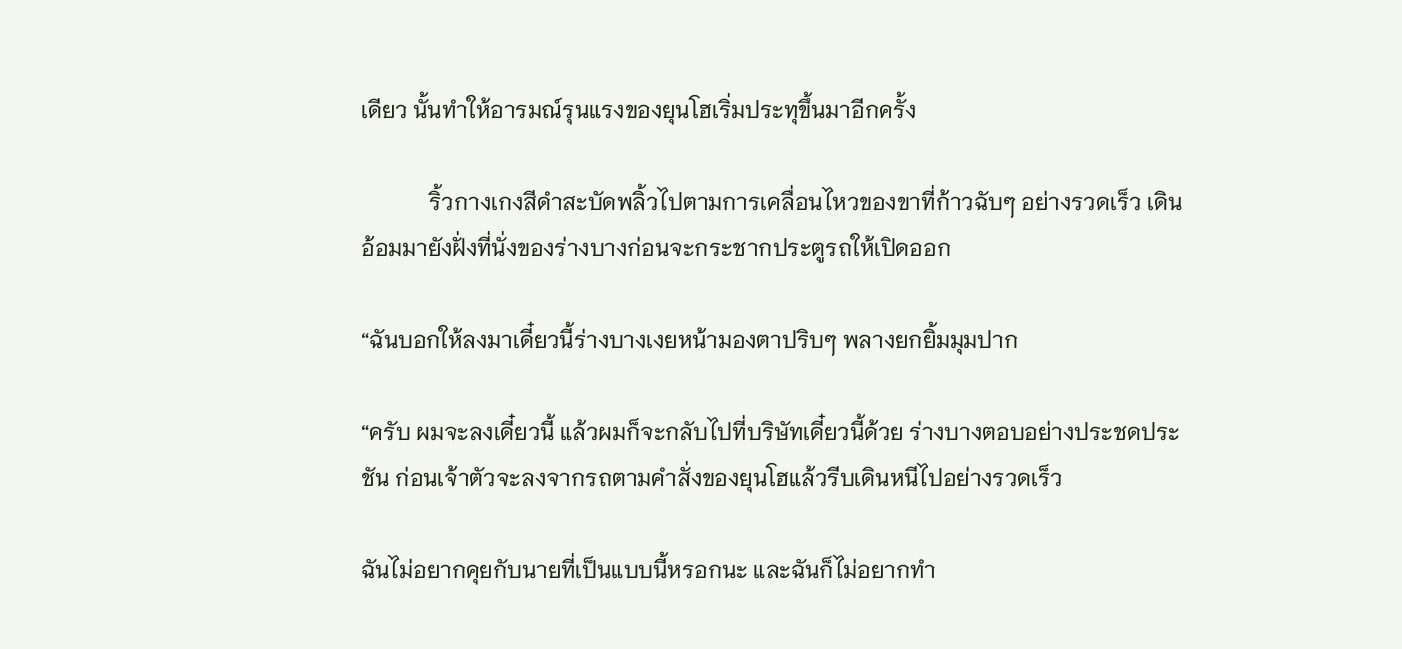เดียว นั้นทำให้อารมณ์รุนแรงของยุนโฮเริ่มประทุขึ้นมาอีกครั้ง

            ริ้วกางเกงสีดำสะบัดพลิ้วไปตามการเคลื่อนไหวของขาที่ก้าวฉับๆ อย่างรวดเร็ว เดินอ้อมมายังฝั่งที่นั่งของร่างบางก่อนจะกระชากประตูรถให้เปิดออก

“ฉันบอกให้ลงมาเดี๋ยวนี้ร่างบางเงยหน้ามองตาปริบๆ พลางยกยิ้มมุมปาก

“ครับ ผมจะลงเดี๋ยวนี้ แล้วผมก็จะกลับไปที่บริษัทเดี๋ยวนี้ด้วย ร่างบางตอบอย่างประชดประชัน ก่อนเจ้าตัวจะลงจากรถตามคำสั่งของยุนโฮแล้วรีบเดินหนีไปอย่างรวดเร็ว

ฉันไม่อยากคุยกับนายที่เป็นแบบนี้หรอกนะ และฉันก็ไม่อยากทำ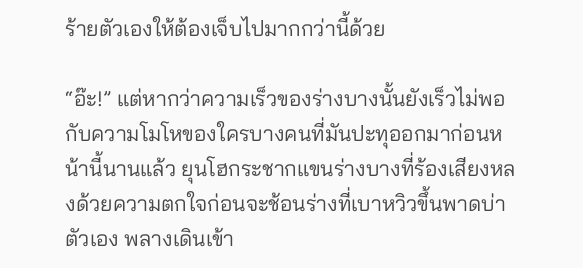ร้ายตัวเองให้ต้องเจ็บไปมากกว่านี้ด้วย

“อ๊ะ!” แต่หากว่าความเร็วของร่างบางนั้นยังเร็วไม่พอกับความโมโหของใครบางคนที่มันปะทุออกมาก่อนหน้านี้นานแล้ว ยุนโฮกระชากแขนร่างบางที่ร้องเสียงหลงด้วยความตกใจก่อนจะช้อนร่างที่เบาหวิวขึ้นพาดบ่าตัวเอง พลางเดินเข้า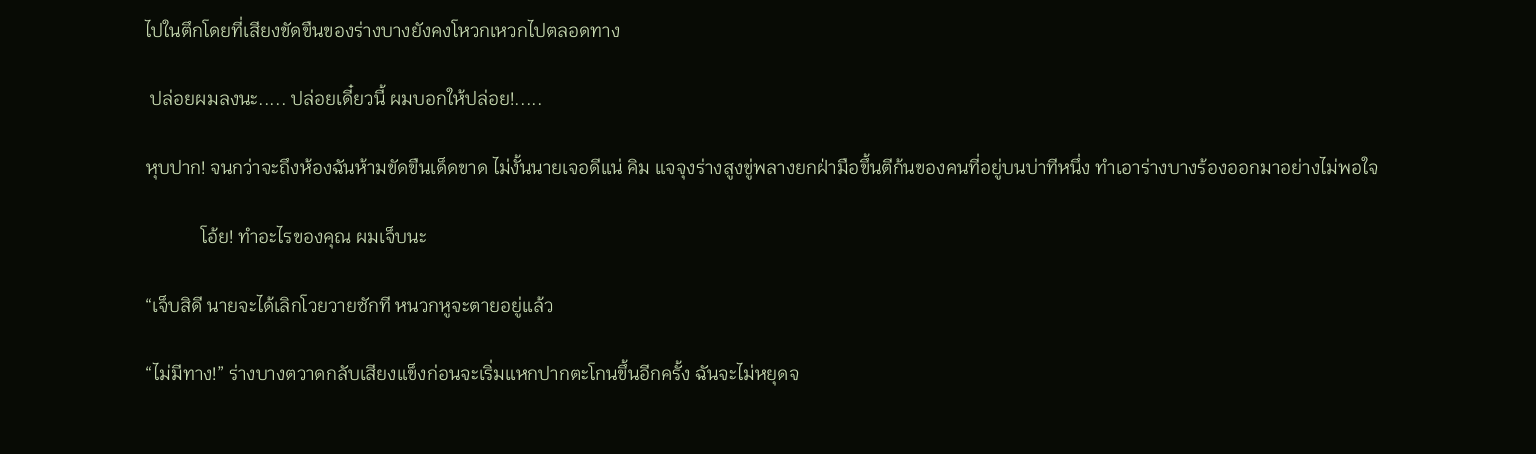ไปในตึกโดยที่เสียงขัดขืนของร่างบางยังคงโหวกเหวกไปตลอดทาง

 ปล่อยผมลงนะ..... ปล่อยเดี๋ยวนี้ ผมบอกให้ปล่อย!.....

หุบปาก! จนกว่าจะถึงห้องฉันห้ามขัดขืนเด็ดขาด ไม่งั้นนายเจอดีแน่ คิม แจจุงร่างสูงขู่พลางยกฝ่ามือขึ้นตีก้นของคนที่อยู่บนบ่าทีหนึ่ง ทำเอาร่างบางร้องออกมาอย่างไม่พอใจ

            โอ้ย! ทำอะไรของคุณ ผมเจ็บนะ

“เจ็บสิดี นายจะได้เลิกโวยวายซักที หนวกหูจะตายอยู่แล้ว

“ไม่มีทาง!” ร่างบางตวาดกลับเสียงแข็งก่อนจะเริ่มแหกปากตะโกนขึ้นอีกครั้ง ฉันจะไม่หยุดจ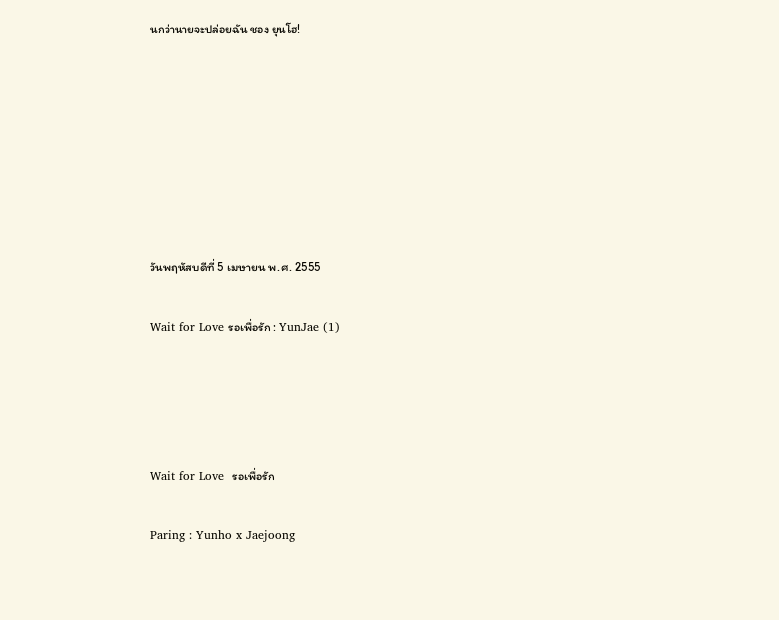นกว่านายจะปล่อยฉัน ชอง ยุนโฮ!







วันพฤหัสบดีที่ 5 เมษายน พ.ศ. 2555

Wait for Love รอเพื่อรัก : YunJae (1)




Wait for Love  รอเพื่อรัก

Paring : Yunho x Jaejoong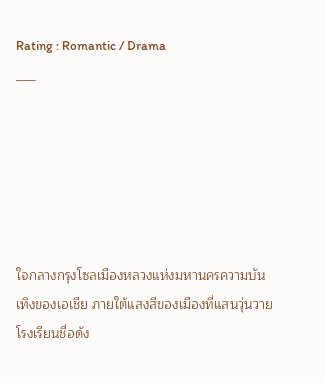Rating : Romantic / Drama
___






ใจกลางกรุงโซลเมืองหลวงแห่งมหานครความบันเทิงของเอเชีย ภายใต้แสงสีของเมืองที่แสนวุ่นวายโรงเรียนชื่อดัง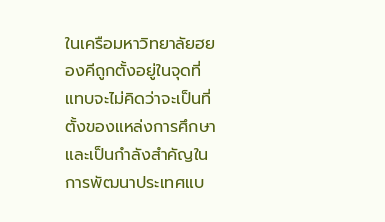ในเครือมหาวิทยาลัยฮยองคีถูกตั้งอยู่ในจุดที่แทบจะไม่คิดว่าจะเป็นที่ตั้งของแหล่งการศึกษาและเป็นกำลังสำคัญในการพัฒนาประเทศแบ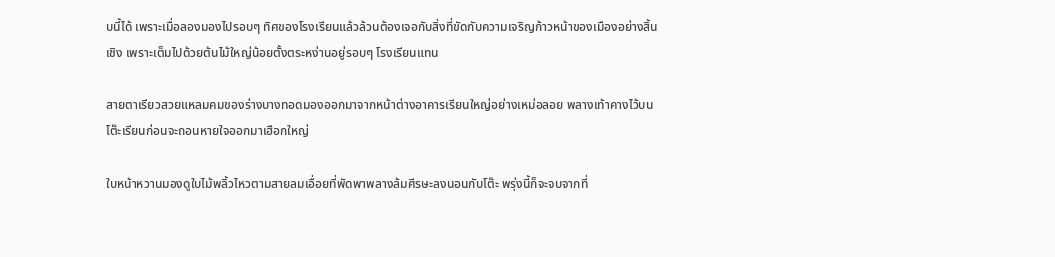บนี้ได้ เพราะเมื่อลองมองไปรอบๆ ทิศของโรงเรียนแล้วล้วนต้องเจอกับสิ่งที่ขัดกับความเจริญก้าวหน้าของเมืองอย่างสิ้นเชิง เพราะเต็มไปด้วยต้นไม้ใหญ่น้อยตั้งตระหง่านอยู่รอบๆ โรงเรียนแทน

สายตาเรียวสวยแหลมคมของร่างบางทอดมองออกมาจากหน้าต่างอาคารเรียนใหญ่อย่างเหม่อลอย พลางเท้าคางไว้บนโต๊ะเรียนก่อนจะถอนหายใจออกมาเฮือกใหญ่

ใบหน้าหวานมองดูใบไม้พลิ้วไหวตามสายลมเอื่อยที่พัดพาพลางล้มศีรษะลงนอนกับโต๊ะ พรุ่งนี้ก็จะจบจากที่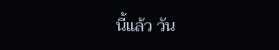นี้แล้ว วัน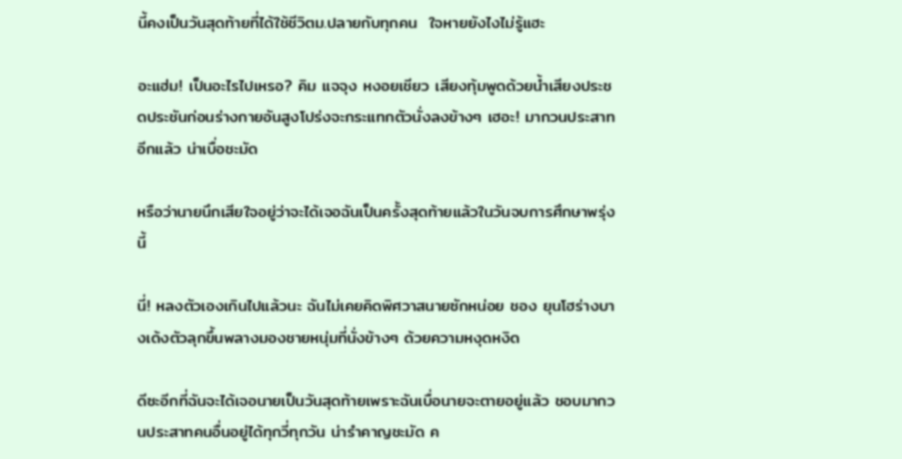นี้คงเป็นวันสุดท้ายที่ได้ใช้ชีวิตม.ปลายกับทุกคน  ใจหายยังไงไม่รู้แฮะ

อะแฮ่ม! เป็นอะไรไปเหรอ? คิม แจจุง หงอยเชียว เสียงทุ้มพูดด้วยน้ำเสียงประชดประชันก่อนร่างกายอันสูงโปร่งจะกระแทกตัวนั่งลงข้างๆ เฮอะ! มากวนประสาทอีกแล้ว น่าเบื่อชะมัด

หรือว่านายนึกเสียใจอยู่ว่าจะได้เจอฉันเป็นครั้งสุดท้ายแล้วในวันจบการศึกษาพรุ่งนี้

นี่! หลงตัวเองเกินไปแล้วนะ ฉันไม่เคยคิดพิศวาสนายซักหน่อย ชอง ยุนโฮร่างบางเด้งตัวลุกขึ้นพลางมองชายหนุ่มที่นั่งข้างๆ ด้วยความหงุดหงิด

ดีซะอีกที่ฉันจะได้เจอนายเป็นวันสุดท้ายเพราะฉันเบื่อนายจะตายอยู่แล้ว ชอบมากวนประสาทคนอื่นอยู่ได้ทุกวี่ทุกวัน น่ารำคาญชะมัด ค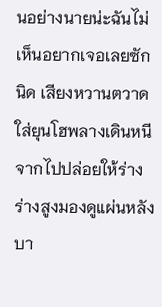นอย่างนายน่ะฉันไม่เห็นอยากเจอเลยซักนิด เสียงหวานตวาดใส่ยุนโฮพลางเดินหนีจากไปปล่อยให้ร่างร่างสูงมองดูแผ่นหลังบา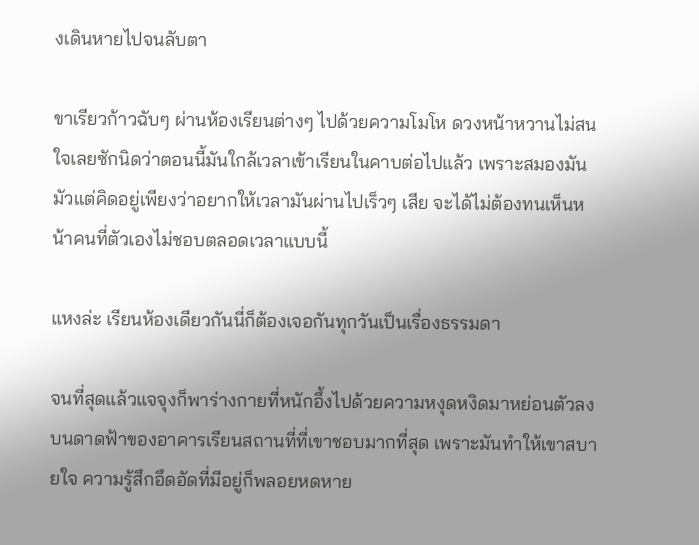งเดินหายไปจนลับตา

ขาเรียวก้าวฉับๆ ผ่านห้องเรียนต่างๆ ไปด้วยความโมโห ดวงหน้าหวานไม่สนใจเลยซักนิดว่าตอนนี้มันใกล้เวลาเข้าเรียนในคาบต่อไปแล้ว เพราะสมองมันมัวแต่คิดอยู่เพียงว่าอยากให้เวลามันผ่านไปเร็วๆ เสีย จะได้ไม่ต้องทนเห็นหน้าคนที่ตัวเองไม่ชอบตลอดเวลาแบบนี้

แหงล่ะ เรียนห้องเดียวกันนี่ก็ต้องเจอกันทุกวันเป็นเรื่องธรรมดา

จนที่สุดแล้วแจจุงก็พาร่างกายที่หนักอึ้งไปด้วยความหงุดหงิดมาหย่อนตัวลงบนดาดฟ้าของอาคารเรียนสถานที่ที่เขาชอบมากที่สุด เพราะมันทำให้เขาสบายใจ ความรู้สึกอึดอัดที่มีอยู่ก็พลอยหดหาย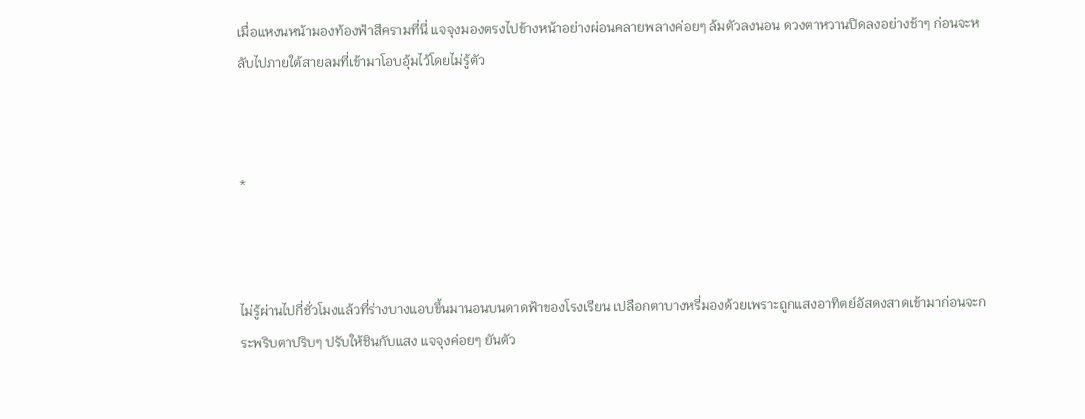เมื่อแหงนหน้ามองท้องฟ้าสีครามที่นี่ แจจุงมองตรงไปข้างหน้าอย่างผ่อนคลายพลางค่อยๆ ล้มตัวลงนอน ดวงตาหวานปิดลงอย่างช้าๆ ก่อนจะหลับไปภายใต้สายลมที่เข้ามาโอบอุ้มไว้โดยไม่รู้ตัว



*



ไม่รู้ผ่านไปกี่ชั่วโมงแล้วที่ร่างบางแอบขึ้นมานอนบนดาดฟ้าของโรงเรียน เปลือกตาบางหรี่มองด้วยเพราะถูกแสงอาทิตย์อัสดงสาดเข้ามาก่อนจะกระพริบตาปริบๆ ปรับให้ชินกับแสง แจจุงค่อยๆ ยันตัว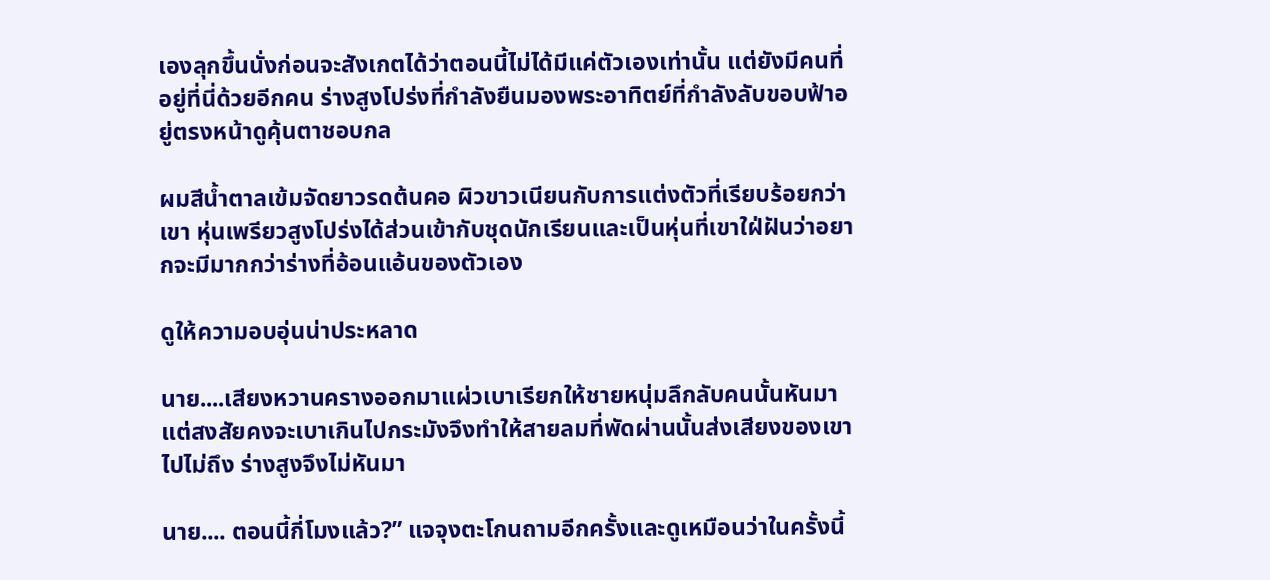เองลุกขึ้นนั่งก่อนจะสังเกตได้ว่าตอนนี้ไม่ได้มีแค่ตัวเองเท่านั้น แต่ยังมีคนที่อยู่ที่นี่ด้วยอีกคน ร่างสูงโปร่งที่กำลังยืนมองพระอาทิตย์ที่กำลังลับขอบฟ้าอยู่ตรงหน้าดูคุ้นตาชอบกล

ผมสีน้ำตาลเข้มจัดยาวรดต้นคอ ผิวขาวเนียนกับการแต่งตัวที่เรียบร้อยกว่าเขา หุ่นเพรียวสูงโปร่งได้ส่วนเข้ากับชุดนักเรียนและเป็นหุ่นที่เขาใฝ่ฝันว่าอยากจะมีมากกว่าร่างที่อ้อนแอ้นของตัวเอง

ดูให้ความอบอุ่นน่าประหลาด

นาย....เสียงหวานครางออกมาแผ่วเบาเรียกให้ชายหนุ่มลึกลับคนนั้นหันมา แต่สงสัยคงจะเบาเกินไปกระมังจึงทำให้สายลมที่พัดผ่านนั้นส่งเสียงของเขาไปไม่ถึง ร่างสูงจึงไม่หันมา

นาย.... ตอนนี้กี่โมงแล้ว?” แจจุงตะโกนถามอีกครั้งและดูเหมือนว่าในครั้งนี้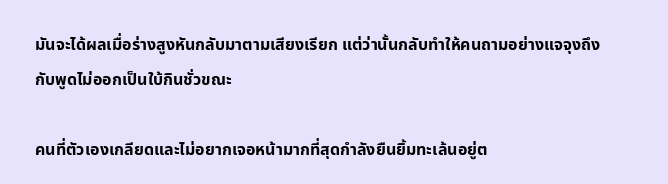มันจะได้ผลเมื่อร่างสูงหันกลับมาตามเสียงเรียก แต่ว่านั้นกลับทำให้คนถามอย่างแจจุงถึงกับพูดไม่ออกเป็นใบ้กินชั่วขณะ

คนที่ตัวเองเกลียดและไม่อยากเจอหน้ามากที่สุดกำลังยืนยิ้มทะเล้นอยู่ต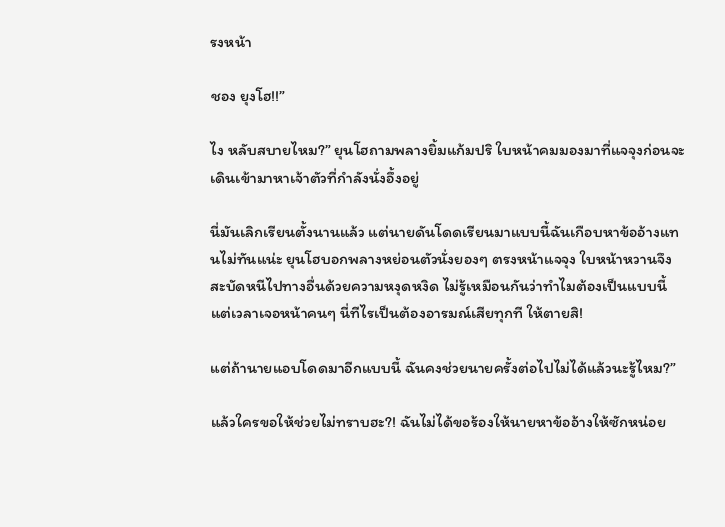รงหน้า

ชอง ยุงโฮ!!”

ไง หลับสบายไหม?” ยุนโฮถามพลางยิ้มแก้มปริ ใบหน้าคมมองมาที่แจจุงก่อนจะเดินเข้ามาหาเจ้าตัวที่กำลังนั่งอึ้งอยู่

นี่มันเลิกเรียนตั้งนานแล้ว แต่นายดันโดดเรียนมาแบบนี้ฉันเกือบหาข้ออ้างแทนไม่ทันแน่ะ ยุนโฮบอกพลางหย่อนตัวนั่งยองๆ ตรงหน้าแจจุง ใบหน้าหวานจึงสะบัดหนีไปทางอื่นด้วยความหงุดหงิด ไม่รู้เหมือนกันว่าทำไมต้องเป็นแบบนี้ แต่เวลาเจอหน้าคนๆ นี่ทีไรเป็นต้องอารมณ์เสียทุกที ให้ตายสิ!

แต่ถ้านายแอบโดดมาอีกแบบนี้ ฉันคงช่วยนายครั้งต่อไปไม่ได้แล้วนะรู้ไหม?”

แล้วใครขอให้ช่วยไม่ทราบฮะ?! ฉันไม่ได้ขอร้องให้นายหาข้ออ้างให้ซักหน่อย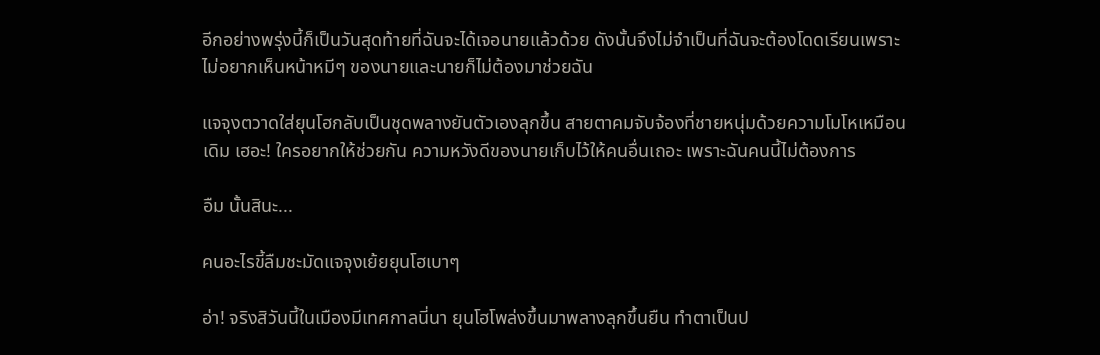อีกอย่างพรุ่งนี้ก็เป็นวันสุดท้ายที่ฉันจะได้เจอนายแล้วด้วย ดังนั้นจึงไม่จำเป็นที่ฉันจะต้องโดดเรียนเพราะไม่อยากเห็นหน้าหมีๆ ของนายและนายก็ไม่ต้องมาช่วยฉัน

แจจุงตวาดใส่ยุนโฮกลับเป็นชุดพลางยันตัวเองลุกขึ้น สายตาคมจับจ้องที่ชายหนุ่มด้วยความโมโหเหมือนเดิม เฮอะ! ใครอยากให้ช่วยกัน ความหวังดีของนายเก็บไว้ให้คนอื่นเถอะ เพราะฉันคนนี้ไม่ต้องการ

อืม นั้นสินะ...

คนอะไรขี้ลืมชะมัดแจจุงเย้ยยุนโฮเบาๆ

อ่า! จริงสิวันนี้ในเมืองมีเทศกาลนี่นา ยุนโฮโพล่งขึ้นมาพลางลุกขึ้นยืน ทำตาเป็นป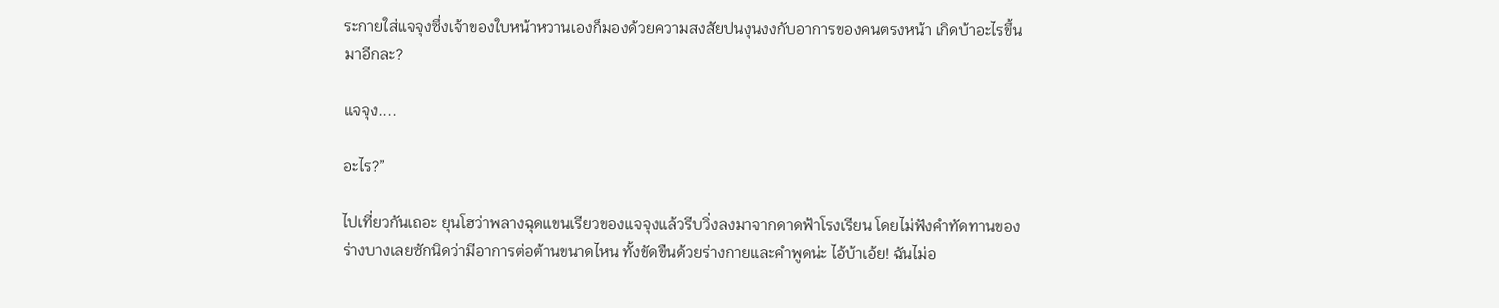ระกายใส่แจจุงซึ่งเจ้าของใบหน้าหวานเองก็มองด้วยความสงสัยปนงุนงงกับอาการของคนตรงหน้า เกิดบ้าอะไรขึ้นมาอีกละ?

แจจุง....

อะไร?”

ไปเที่ยวกันเถอะ ยุนโฮว่าพลางฉุดแขนเรียวของแจจุงแล้วรีบวิ่งลงมาจากดาดฟ้าโรงเรียน โดยไม่ฟังคำทัดทานของร่างบางเลยซักนิดว่ามีอาการต่อต้านขนาดไหน ทั้งขัดขืนด้วยร่างกายและคำพูดน่ะ ไอ้บ้าเอ้ย! ฉันไม่อ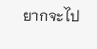ยากจะไป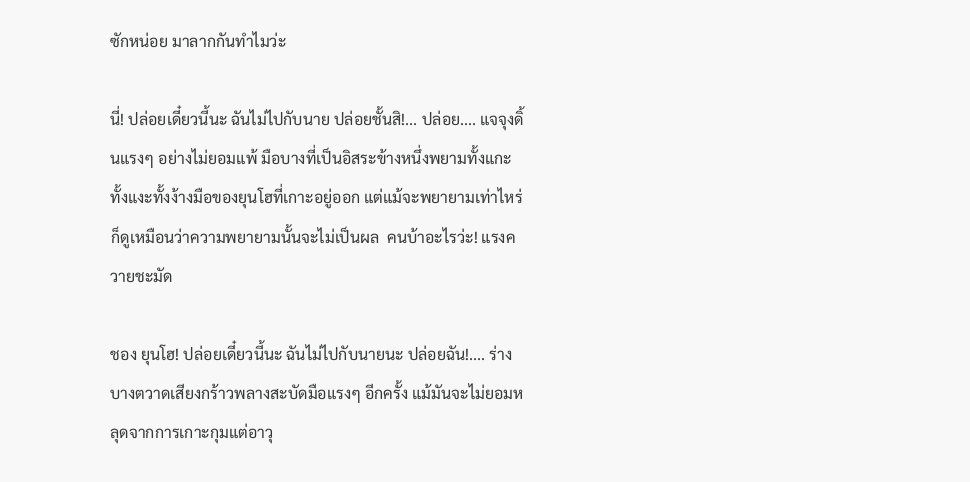ซักหน่อย มาลากกันทำไมว่ะ

นี่! ปล่อยเดี๋ยวนี้นะ ฉันไม่ไปกับนาย ปล่อยชั้นสิ!... ปล่อย.... แจจุงดิ้นแรงๆ อย่างไม่ยอมแพ้ มือบางที่เป็นอิสระข้างหนึ่งพยามทั้งแกะทั้งแงะทั้งง้างมือของยุนโฮที่เกาะอยู่ออก แต่แม้จะพยายามเท่าไหร่ก็ดูเหมือนว่าความพยายามนั้นจะไม่เป็นผล  คนบ้าอะไรว่ะ! แรงควายชะมัด

ชอง ยุนโฮ! ปล่อยเดี๋ยวนี้นะ ฉันไม่ไปกับนายนะ ปล่อยฉัน!.... ร่างบางตวาดเสียงกร้าวพลางสะบัดมือแรงๆ อีกครั้ง แม้มันจะไม่ยอมหลุดจากการเกาะกุมแต่อาวุ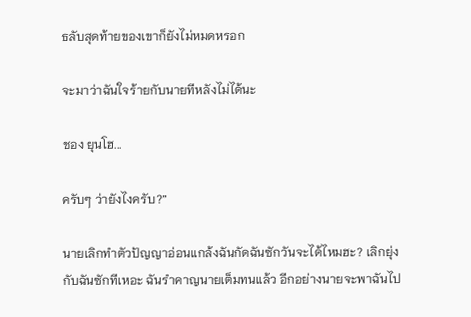ธลับสุดท้ายของเขาก็ยังไม่หมดหรอก

จะมาว่าฉันใจร้ายกับนายทีหลังไม่ได้นะ

ชอง ยุนโฮ...

ครับๆ ว่ายังไงครับ?”

นายเลิกทำตัวปัญญาอ่อนแกล้งฉันกัดฉันซักวันจะได้ไหมฮะ? เลิกยุ่งกับฉันซักทีเหอะ ฉันรำคาญนายเต็มทนแล้ว อีกอย่างนายจะพาฉันไป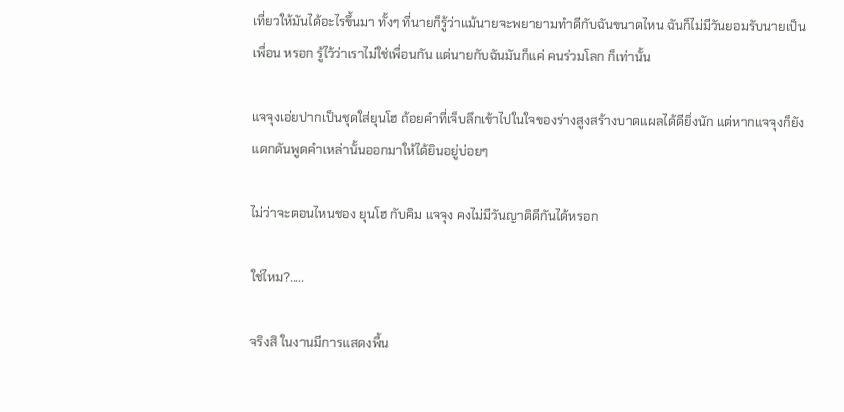เที่ยวให้มันได้อะไรขึ้นมา ทั้งๆ ที่นายก็รู้ว่าแม้นายจะพยายามทำดีกับฉันขนาดไหน ฉันก็ไม่มีวันยอมรับนายเป็น เพื่อน หรอก รู้ไว้ว่าเราไม่ใช่เพื่อนกัน แต่นายกับฉันมันก็แค่ คนร่วมโลก ก็เท่านั้น

แจจุงเอ่ยปากเป็นชุดใส่ยุนโฮ ถ้อยคำที่เจ็บลึกเข้าไปในใจของร่างสูงสร้างบาดแผลได้ดียิ่งนัก แต่หากแจจุงก็ยังแดกดันพูดคำเหล่านั้นออกมาให้ได้ยินอยู่บ่อยๆ

ไม่ว่าจะตอนไหนชอง ยุนโฮ กับคิม แจจุง คงไม่มีวันญาติดีกันได้หรอก

ใช่ไหม?.....

จริงสิ ในงานมีการแสดงพื้น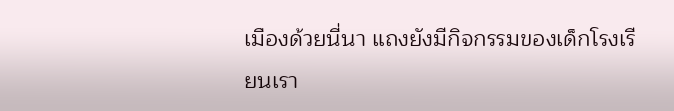เมืองด้วยนี่นา แถงยังมีกิจกรรมของเด็กโรงเรียนเรา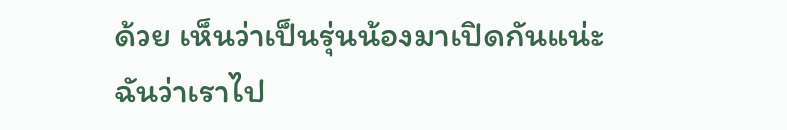ด้วย เห็นว่าเป็นรุ่นน้องมาเปิดกันแน่ะ ฉันว่าเราไป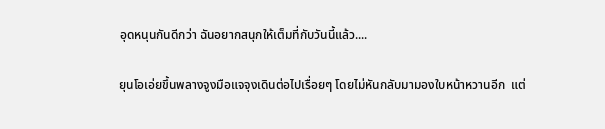อุดหนุนกันดีกว่า ฉันอยากสนุกให้เต็มที่กับวันนี้แล้ว....

ยุนโอเอ่ยขึ้นพลางจูงมือแจจุงเดินต่อไปเรื่อยๆ โดยไม่หันกลับมามองใบหน้าหวานอีก  แต่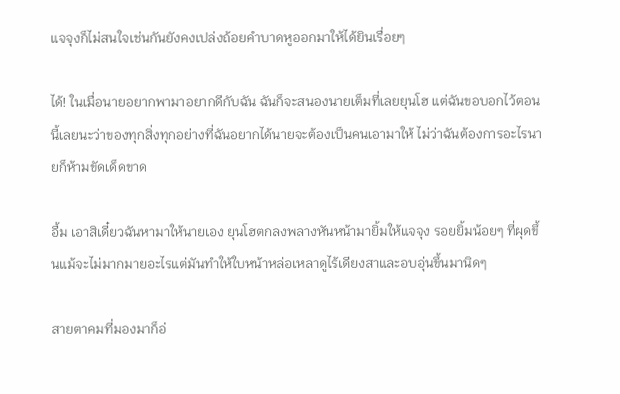แจจุงก็ไม่สนใจเช่นกันยังคงเปล่งถ้อยคำบาดหูออกมาให้ได้ยินเรื่อยๆ

ได้! ในเมื่อนายอยากพามาอยากดีกับฉัน ฉันก็จะสนองนายเต็มที่เลยยุนโฮ แต่ฉันขอบอกไว้ตอนนี้เลยนะว่าของทุกสิ่งทุกอย่างที่ฉันอยากได้นายจะต้องเป็นคนเอามาให้ ไม่ว่าฉันต้องการอะไรนายก็ห้ามขัดเด็ดขาด

อื้ม เอาสิเดี๋ยวฉันหามาให้นายเอง ยุนโฮตกลงพลางหันหน้ามายิ้มให้แจจุง รอยยิ้มน้อยๆ ที่ผุดขึ้นแม้จะไม่มากมายอะไรแต่มันทำให้ใบหน้าหล่อเหลาดูไร้เดียงสาและอบอุ่นขึ้นมานิดๆ

สายตาคมที่มองมาก็อ่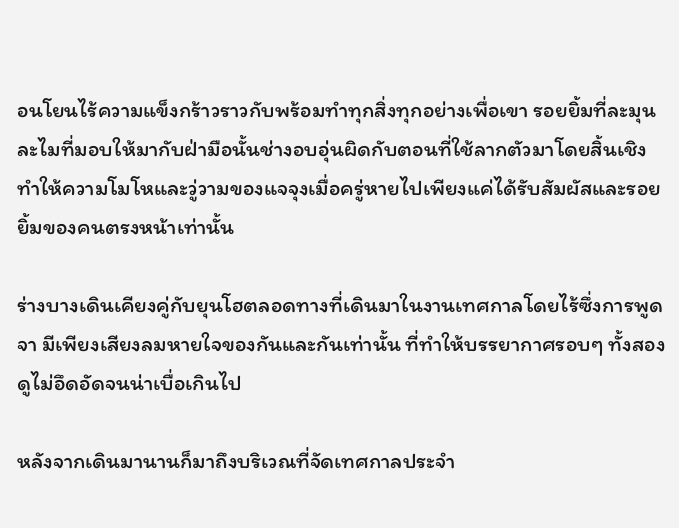อนโยนไร้ความแข็งกร้าวราวกับพร้อมทำทุกสิ่งทุกอย่างเพื่อเขา รอยยิ้มที่ละมุนละไมที่มอบให้มากับฝ่ามือนั้นช่างอบอุ่นผิดกับตอนที่ใช้ลากตัวมาโดยสิ้นเชิง ทำให้ความโมโหและวู่วามของแจจุงเมื่อครู่หายไปเพียงแค่ได้รับสัมผัสและรอยยิ้มของคนตรงหน้าเท่านั้น

ร่างบางเดินเคียงคู่กับยุนโฮตลอดทางที่เดินมาในงานเทศกาลโดยไร้ซึ่งการพูดจา มีเพียงเสียงลมหายใจของกันและกันเท่านั้น ที่ทำให้บรรยากาศรอบๆ ทั้งสองดูไม่อึดอัดจนน่าเบื่อเกินไป

หลังจากเดินมานานก็มาถึงบริเวณที่จัดเทศกาลประจำ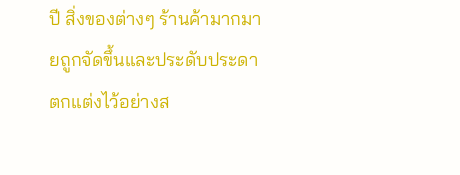ปี สิ่งของต่างๆ ร้านค้ามากมายถูกจัดขึ้นและประดับประดาตกแต่งไว้อย่างส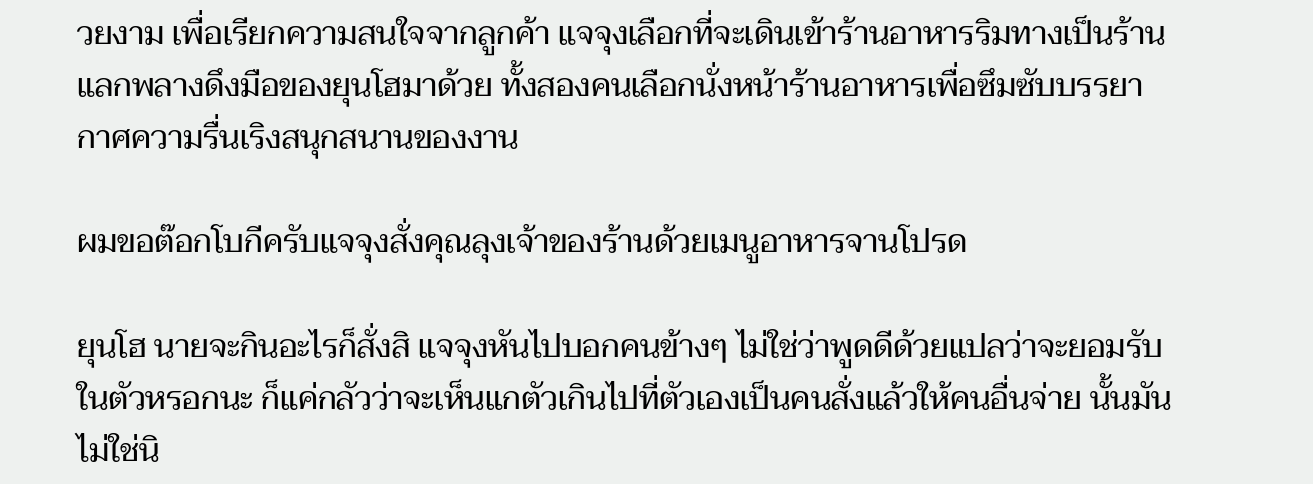วยงาม เพื่อเรียกความสนใจจากลูกค้า แจจุงเลือกที่จะเดินเข้าร้านอาหารริมทางเป็นร้านแลกพลางดึงมือของยุนโฮมาด้วย ทั้งสองคนเลือกนั่งหน้าร้านอาหารเพื่อซึมซับบรรยากาศความรื่นเริงสนุกสนานของงาน

ผมขอต๊อกโบกีครับแจจุงสั่งคุณลุงเจ้าของร้านด้วยเมนูอาหารจานโปรด

ยุนโฮ นายจะกินอะไรก็สั่งสิ แจจุงหันไปบอกคนข้างๆ ไม่ใช่ว่าพูดดีด้วยแปลว่าจะยอมรับในตัวหรอกนะ ก็แค่กลัวว่าจะเห็นแกตัวเกินไปที่ตัวเองเป็นคนสั่งแล้วให้คนอื่นจ่าย นั้นมันไม่ใช่นิ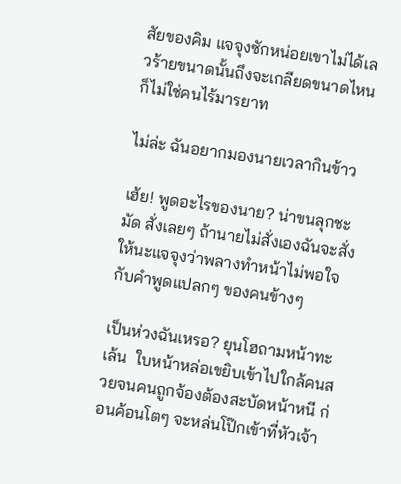สัยของคิม แจจุงซักหน่อยเขาไม่ได้เลวร้ายขนาดนั้นถึงจะเกลียดขนาดไหนก็ไม่ใช่คนไร้มารยาท

ไม่ล่ะ ฉันอยากมองนายเวลากินข้าว

เฮ้ย! พูดอะไรของนาย? น่าขนลุกชะมัด สั่งเลยๆ ถ้านายไม่สั่งเองฉันจะสั่งให้นะแจจุงว่าพลางทำหน้าไม่พอใจกับคำพูดแปลกๆ ของคนข้างๆ

เป็นห่วงฉันเหรอ? ยุนโฮถามหน้าทะเล้น  ใบหน้าหล่อเขยิบเข้าไปใกล้คนสวยจนคนถูกจ้องต้องสะบัดหน้าหนี ก่อนค้อนโตๆ จะหล่นโป๊กเข้าที่หัวเจ้า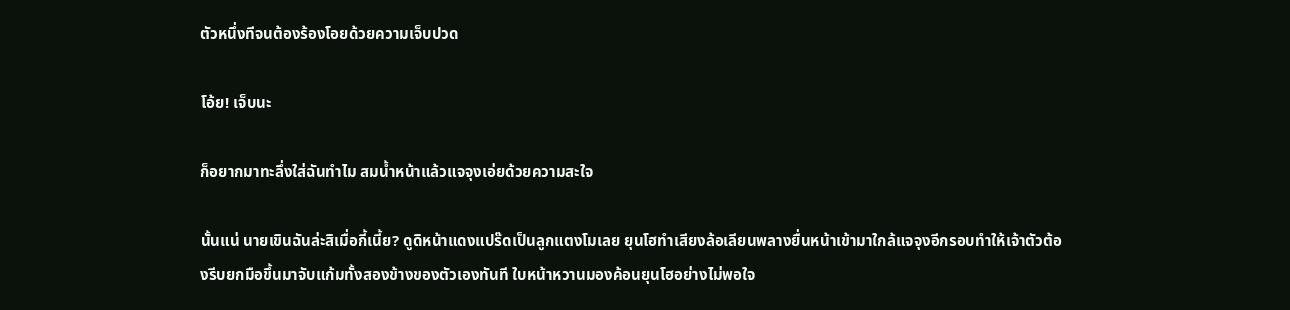ตัวหนึ่งทีจนต้องร้องโอยด้วยความเจ็บปวด

โอ้ย! เจ็บนะ

ก็อยากมาทะลึ่งใส่ฉันทำไม สมน้ำหน้าแล้วแจจุงเอ่ยด้วยความสะใจ

นั้นแน่ นายเขินฉันล่ะสิเมื่อกี้เนี้ย? ดูดิหน้าแดงแปร๊ดเป็นลูกแตงโมเลย ยุนโฮทำเสียงล้อเลียนพลางยื่นหน้าเข้ามาใกล้แจจุงอีกรอบทำให้เจ้าตัวต้องรีบยกมือขึ้นมาจับแก้มทั้งสองข้างของตัวเองทันที ใบหน้าหวานมองค้อนยุนโฮอย่างไม่พอใจ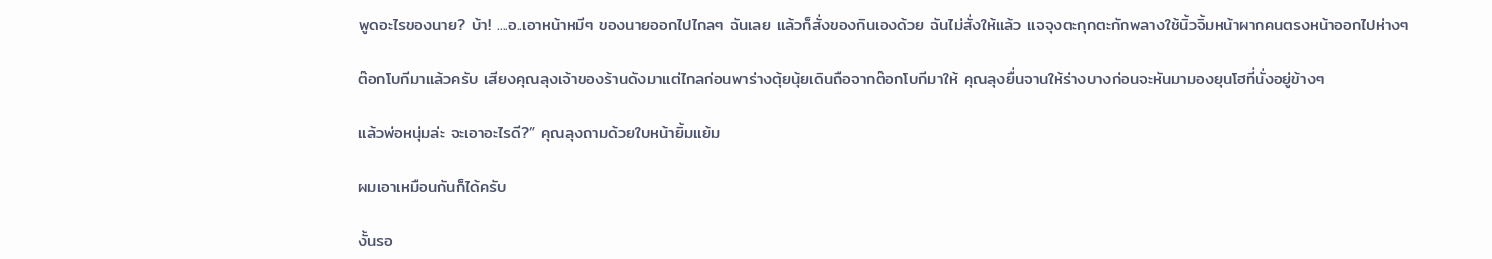พูดอะไรของนาย? บ้า! ....อ..เอาหน้าหมีๆ ของนายออกไปไกลๆ ฉันเลย แล้วก็สั่งของกินเองด้วย ฉันไม่สั่งให้แล้ว แจจุงตะกุกตะกักพลางใช้นิ้วจิ้มหน้าผากคนตรงหน้าออกไปห่างๆ

ต๊อกโบกีมาแล้วครับ เสียงคุณลุงเจ้าของร้านดังมาแต่ไกลก่อนพาร่างตุ้ยนุ้ยเดินถือจากต๊อกโบกีมาให้ คุณลุงยื่นจานให้ร่างบางก่อนจะหันมามองยุนโฮที่นั่งอยู่ข้างๆ

แล้วพ่อหนุ่มล่ะ จะเอาอะไรดี?” คุณลุงถามด้วยใบหน้ายิ้มแย้ม

ผมเอาเหมือนกันก็ได้ครับ

งั้นรอ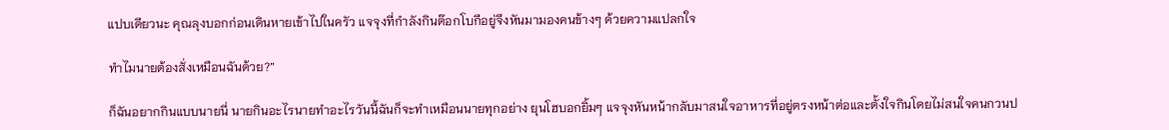แปบเดียวนะ คุณลุงบอกก่อนเดินหายเข้าไปในครัว แจจุงที่กำลังกินต๊อกโบกีอยู่จึงหันมามองคนข้างๆ ด้วยความแปลกใจ

ทำไมนายต้องสั่งเหมือนฉันด้วย?”

ก็ฉันอยากกินแบบนายนี่ นายกินอะไรนายทำอะไรวันนี้ฉันก็จะทำเหมือนนายทุกอย่าง ยุนโฮบอกยิ้มๆ แจจุงหันหน้ากลับมาสนใจอาหารที่อยู่ตรงหน้าต่อและตั้งใจกินโดยไม่สนใจคนกวนป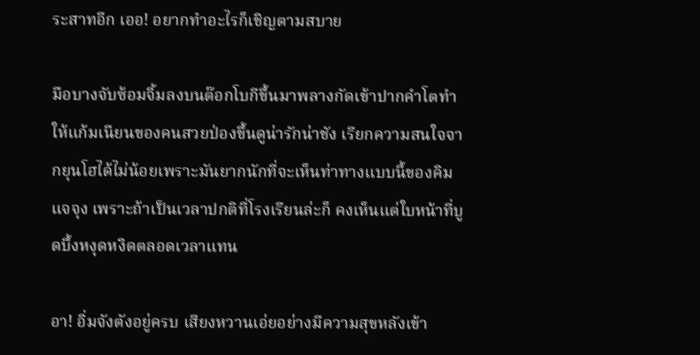ระสาทอีก เออ! อยากทำอะไรก็เชิญตามสบาย

มือบางจับซ้อมจิ้มลงบนต๊อกโบกีขึ้นมาพลางกัดเข้าปากคำโตทำให้แก้มเนียนของคนสวยป่องขึ้นดูน่ารักน่าชัง เรียกความสนใจจากยุนโฮได้ไม่น้อยเพราะมันยากนักที่จะเห็นท่าทางแบบนี้ของคิม แจจุง เพราะถ้าเป็นเวลาปกติที่โรงเรียนล่ะก็ คงเห็นแต่ใบหน้าที่บูดบึ้งหงุดหงิดตลอดเวลาแทน

อา! อิ่มจังตังอยู่ครบ เสียงหวานเอ่ยอย่างมีความสุขหลังเข้า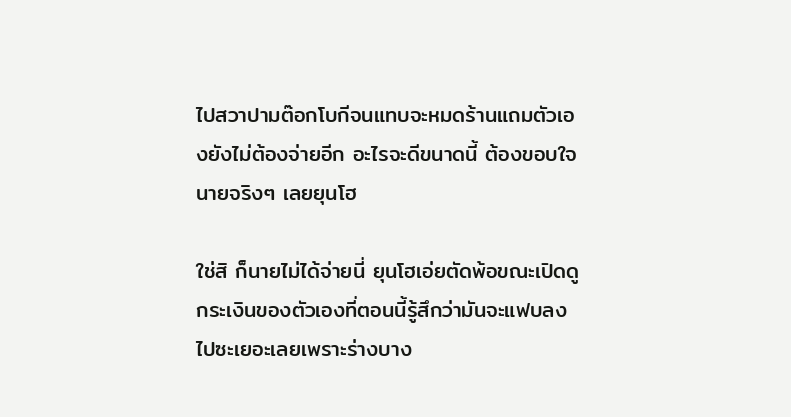ไปสวาปามต๊อกโบกีจนแทบจะหมดร้านแถมตัวเองยังไม่ต้องจ่ายอีก อะไรจะดีขนาดนี้ ต้องขอบใจนายจริงๆ เลยยุนโฮ

ใช่สิ ก็นายไม่ได้จ่ายนี่ ยุนโฮเอ่ยตัดพ้อขณะเปิดดูกระเงินของตัวเองที่ตอนนี้รู้สึกว่ามันจะแฟบลงไปซะเยอะเลยเพราะร่างบาง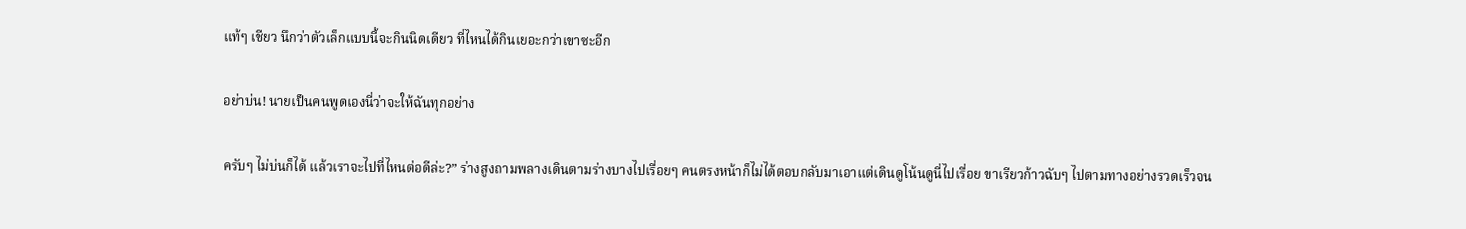แท้ๆ เชียว นึกว่าตัวเล็กแบบนี้จะกินนิดเดียว ที่ไหนได้กินเยอะกว่าเขาซะอีก

อย่าบ่น! นายเป็นคนพูดเองนี่ว่าจะให้ฉันทุกอย่าง

ครับๆ ไม่บ่นก็ได้ แล้วเราจะไปที่ไหนต่อดีล่ะ?” ร่างสูงถามพลางเดินตามร่างบางไปเรื่อยๆ คนตรงหน้าก็ไม่ได้ตอบกลับมาเอาแต่เดินดูโน้นดูนี่ไปเรื่อย ขาเรียวก้าวฉับๆ ไปตามทางอย่างรวดเร็วจน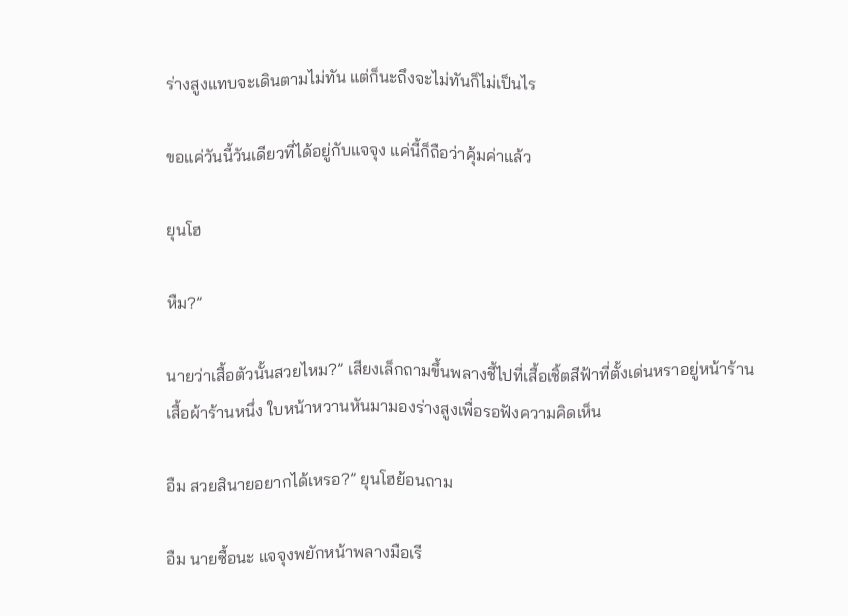ร่างสูงแทบจะเดินตามไม่ทัน แต่ก็นะถึงจะไม่ทันก็ไม่เป็นไร

ขอแค่วันนี้วันเดียวที่ได้อยู่กับแจจุง แค่นี้ก็ถือว่าคุ้มค่าแล้ว

ยุนโฮ

หืม?”

นายว่าเสื้อตัวนั้นสวยไหม?” เสียงเล็กถามขึ้นพลางชี้ไปที่เสื้อเชิ้ตสีฟ้าที่ตั้งเด่นหราอยู่หน้าร้านเสื้อผ้าร้านหนึ่ง ใบหน้าหวานหันมามองร่างสูงเพื่อรอฟังความคิดเห็น

อืม สวยสินายอยากได้เหรอ?” ยุนโฮย้อนถาม

อืม นายซื้อนะ แจจุงพยักหน้าพลางมือเรี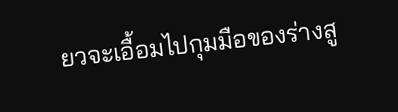ยวจะเอื้อมไปกุมมือของร่างสู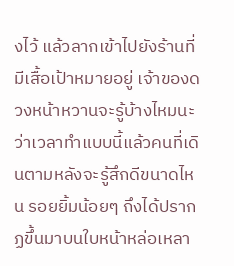งไว้ แล้วลากเข้าไปยังร้านที่มีเสื้อเป้าหมายอยู่ เจ้าของดวงหน้าหวานจะรู้บ้างไหมนะว่าเวลาทำแบบนี้แล้วคนที่เดินตามหลังจะรู้สึกดีขนาดไหน รอยยิ้มน้อยๆ ถึงได้ปรากฏขึ้นมาบนใบหน้าหล่อเหลา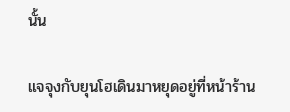นั้น

แจจุงกับยุนโฮเดินมาหยุดอยู่ที่หน้าร้าน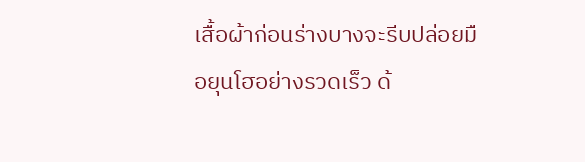เสื้อผ้าก่อนร่างบางจะรีบปล่อยมือยุนโฮอย่างรวดเร็ว ด้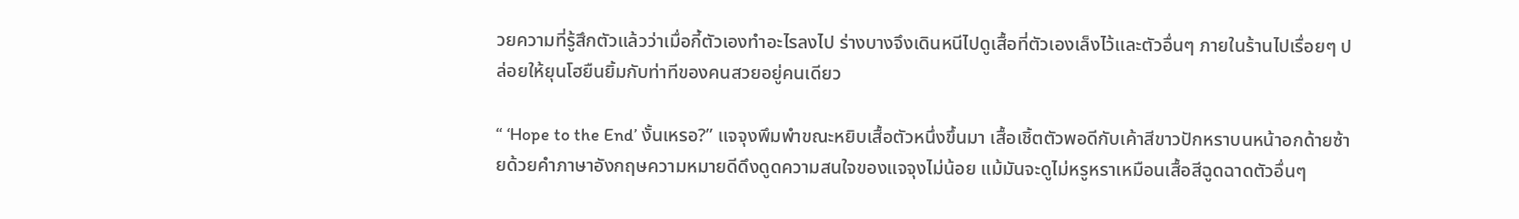วยความที่รู้สึกตัวแล้วว่าเมื่อกี้ตัวเองทำอะไรลงไป ร่างบางจึงเดินหนีไปดูเสื้อที่ตัวเองเล็งไว้และตัวอื่นๆ ภายในร้านไปเรื่อยๆ ปล่อยให้ยุนโฮยืนยิ้มกับท่าทีของคนสวยอยู่คนเดียว

“ ‘Hope to the End’ งั้นเหรอ?” แจจุงพึมพำขณะหยิบเสื้อตัวหนึ่งขึ้นมา เสื้อเชิ้ตตัวพอดีกับเค้าสีขาวปักหราบนหน้าอกด้ายซ้ายด้วยคำภาษาอังกฤษความหมายดีดึงดูดความสนใจของแจจุงไม่น้อย แม้มันจะดูไม่หรูหราเหมือนเสื้อสีฉูดฉาดตัวอื่นๆ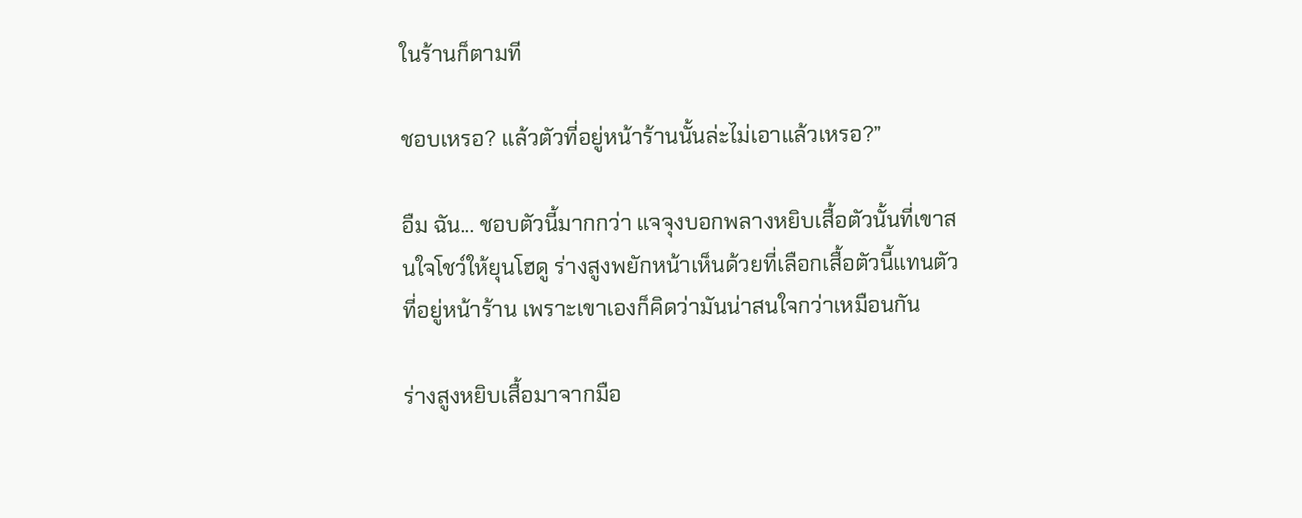ในร้านก็ตามที

ชอบเหรอ? แล้วตัวที่อยู่หน้าร้านนั้นล่ะไม่เอาแล้วเหรอ?”

อืม ฉัน... ชอบตัวนี้มากกว่า แจจุงบอกพลางหยิบเสื้อตัวนั้นที่เขาสนใจโชว์ให้ยุนโฮดู ร่างสูงพยักหน้าเห็นด้วยที่เลือกเสื้อตัวนี้แทนตัวที่อยู่หน้าร้าน เพราะเขาเองก็คิดว่ามันน่าสนใจกว่าเหมือนกัน

ร่างสูงหยิบเสื้อมาจากมือ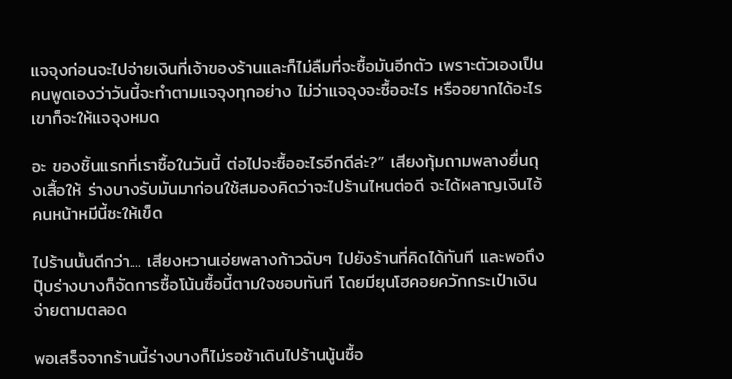แจจุงก่อนจะไปจ่ายเงินที่เจ้าของร้านและก็ไม่ลืมที่จะซื้อมันอีกตัว เพราะตัวเองเป็นคนพูดเองว่าวันนี้จะทำตามแจจุงทุกอย่าง ไม่ว่าแจจุงจะซื้ออะไร หรืออยากได้อะไรเขาก็จะให้แจจุงหมด

อะ ของชิ้นแรกที่เราซื้อในวันนี้ ต่อไปจะซื้ออะไรอีกดีล่ะ?” เสียงทุ้มถามพลางยื่นถุงเสื้อให้ ร่างบางรับมันมาก่อนใช้สมองคิดว่าจะไปร้านไหนต่อดี จะได้ผลาญเงินไอ้คนหน้าหมีนี้ซะให้เข็ด

ไปร้านนั้นดีกว่า.... เสียงหวานเอ่ยพลางก้าวฉับๆ ไปยังร้านที่คิดได้ทันที และพอถึงปุ๊บร่างบางก็จัดการซื้อโน้นซื้อนี้ตามใจชอบทันที โดยมียุนโฮคอยควักกระเป๋าเงินจ่ายตามตลอด

พอเสร็จจากร้านนี้ร่างบางก็ไม่รอช้าเดินไปร้านนู้นซื้อ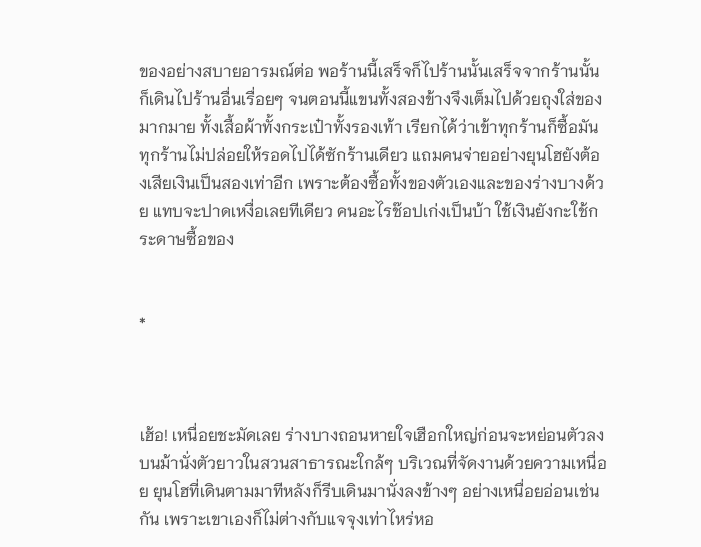ของอย่างสบายอารมณ์ต่อ พอร้านนี้เสร็จก็ไปร้านนั้นเสร็จจากร้านนั้นก็เดินไปร้านอื่นเรื่อยๆ จนตอนนี้แขนทั้งสองข้างจึงเต็มไปด้วยถุงใส่ของมากมาย ทั้งเสื้อผ้าทั้งกระเป๋าทั้งรองเท้า เรียกได้ว่าเข้าทุกร้านก็ซื้อมันทุกร้านไม่ปล่อยให้รอดไปได้ซักร้านเดียว แถมคนจ่ายอย่างยุนโฮยังต้องเสียเงินเป็นสองเท่าอีก เพราะต้องซื้อทั้งของตัวเองและของร่างบางด้วย แทบจะปาดเหงื่อเลยทีเดียว คนอะไรช๊อปเก่งเป็นบ้า ใช้เงินยังกะใช้กระดาษซื้อของ


*



เฮ้อ! เหนื่อยชะมัดเลย ร่างบางถอนหายใจเฮือกใหญ่ก่อนจะหย่อนตัวลงบนม้านั่งตัวยาวในสวนสาธารณะใกล้ๆ บริเวณที่จัดงานด้วยความเหนื่อย ยุนโฮที่เดินตามมาทีหลังก็รีบเดินมานั่งลงข้างๆ อย่างเหนื่อยอ่อนเช่นกัน เพราะเขาเองก็ไม่ต่างกับแจจุงเท่าไหร่หอ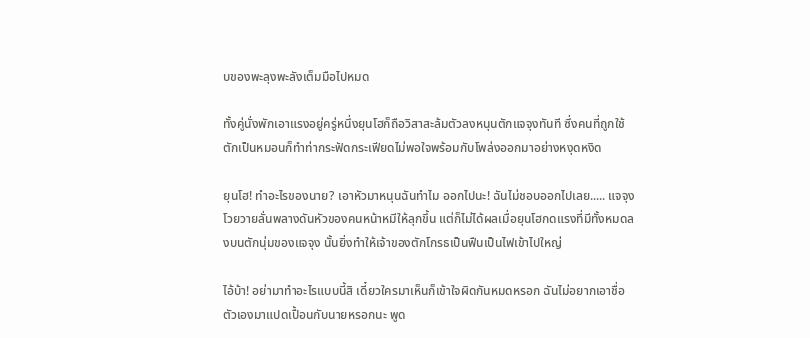บของพะลุงพะลังเต็มมือไปหมด

ทั้งคู่นั่งพักเอาแรงอยู่ครู่หนึ่งยุนโฮก็ถือวิสาสะล้มตัวลงหนุนตักแจจุงทันที ซึ่งคนที่ถูกใช้ตักเป็นหมอนก็ทำท่ากระฟัดกระเฟียดไม่พอใจพร้อมกับโพล่งออกมาอย่างหงุดหงิด

ยุนโฮ! ทำอะไรของนาย? เอาหัวมาหนุนฉันทำไม ออกไปนะ! ฉันไม่ชอบออกไปเลย..... แจจุงโวยวายลั่นพลางดันหัวของคนหน้าหมีให้ลุกขึ้น แต่ก็ไม่ได้ผลเมื่อยุนโฮกดแรงที่มีทั้งหมดลงบนตักนุ่มของแจจุง นั้นยิ่งทำให้เจ้าของตักโกรธเป็นฟืนเป็นไฟเข้าไปใหญ่

ไอ้บ้า! อย่ามาทำอะไรแบบนี้สิ เดี๋ยวใครมาเห็นก็เข้าใจผิดกันหมดหรอก ฉันไม่อยากเอาชื่อตัวเองมาแปดเปื้อนกับนายหรอกนะ พูด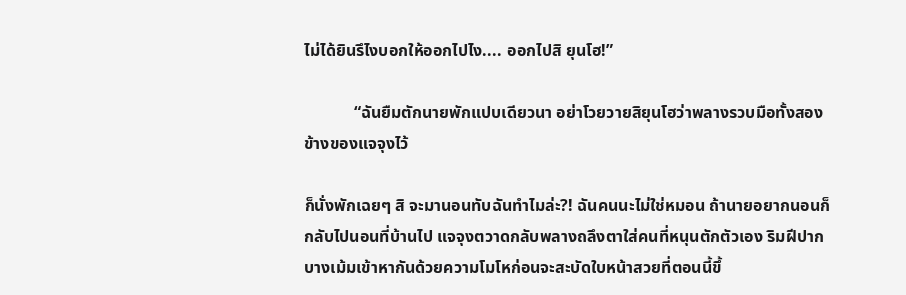ไม่ได้ยินรึไงบอกให้ออกไปไง.... ออกไปสิ ยุนโฮ!”

            “ฉันยืมตักนายพักแปบเดียวนา อย่าโวยวายสิยุนโฮว่าพลางรวบมือทั้งสองข้างของแจจุงไว้

ก็นั่งพักเฉยๆ สิ จะมานอนทับฉันทำไมล่ะ?! ฉันคนนะไม่ใช่หมอน ถ้านายอยากนอนก็กลับไปนอนที่บ้านไป แจจุงตวาดกลับพลางถลึงตาใส่คนที่หนุนตักตัวเอง ริมฝีปากบางเม้มเข้าหากันด้วยความโมโหก่อนจะสะบัดใบหน้าสวยที่ตอนนี้ขึ้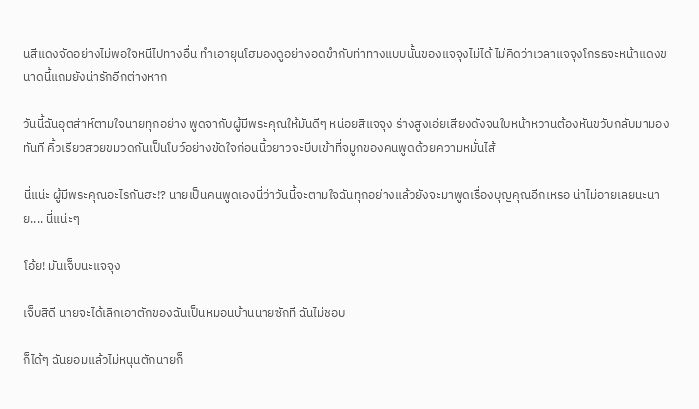นสีแดงจัดอย่างไม่พอใจหนีไปทางอื่น ทำเอายุนโฮมองดูอย่างอดขำกับท่าทางแบบนั้นของแจจุงไม่ได้ ไม่คิดว่าเวลาแจจุงโกรธจะหน้าแดงขนาดนี้แถมยังน่ารักอีกต่างหาก

วันนี้ฉันอุตส่าห์ตามใจนายทุกอย่าง พูดจากับผู้มีพระคุณให้มันดีๆ หน่อยสิแจจุง ร่างสูงเอ่ยเสียงดังจนใบหน้าหวานต้องหันขวับกลับมามองทันที คิ้วเรียวสวยขมวดกันเป็นโบว์อย่างขัดใจก่อนนิ้วยาวจะบีบเข้าที่จมูกของคนพูดด้วยความหมั่นไส้

นี่แน่ะ ผู้มีพระคุณอะไรกันฮะ!? นายเป็นคนพูดเองนี่ว่าวันนี้จะตามใจฉันทุกอย่างแล้วยังจะมาพูดเรื่องบุญคุณอีกเหรอ น่าไม่อายเลยนะนาย.... นี่แน่ะๆ

โอ้ย! มันเจ็บนะแจจุง

เจ็บสิดี นายจะได้เลิกเอาตักของฉันเป็นหมอนบ้านนายซักที ฉันไม่ชอบ

ก็ได้ๆ ฉันยอมแล้วไม่หนุนตักนายก็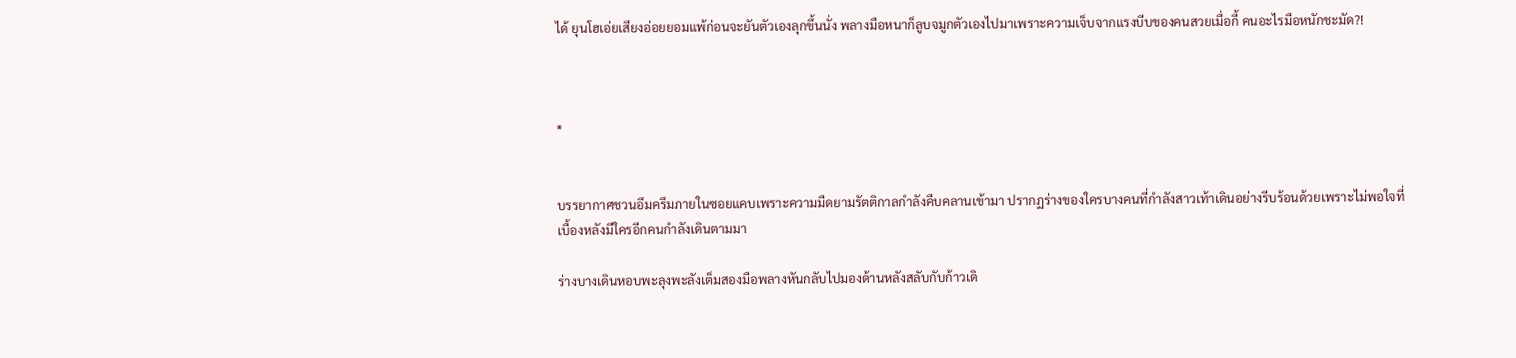ได้ ยุนโฮเอ่ยเสียงอ่อยยอมแพ้ก่อนจะยันตัวเองลุกขึ้นนั่ง พลางมือหนาก็ลูบจมูกตัวเองไปมาเพราะความเจ็บจากแรงบีบของคนสวยเมื่อกี้ คนอะไรมือหนักชะมัด?!



*


บรรยากาศชวนอึมครึมภายในซอยแคบเพราะความมืดยามรัตติกาลกำลังคืบคลานเข้ามา ปรากฏร่างของใครบางคนที่กำลังสาวเท้าเดินอย่างรีบร้อนด้วยเพราะไม่พอใจที่เบื้องหลังมีใครอีกคนกำลังเดินตามมา

ร่างบางเดินหอบพะลุงพะลังเต็มสองมือพลางหันกลับไปมองด้านหลังสลับกับก้าวเดิ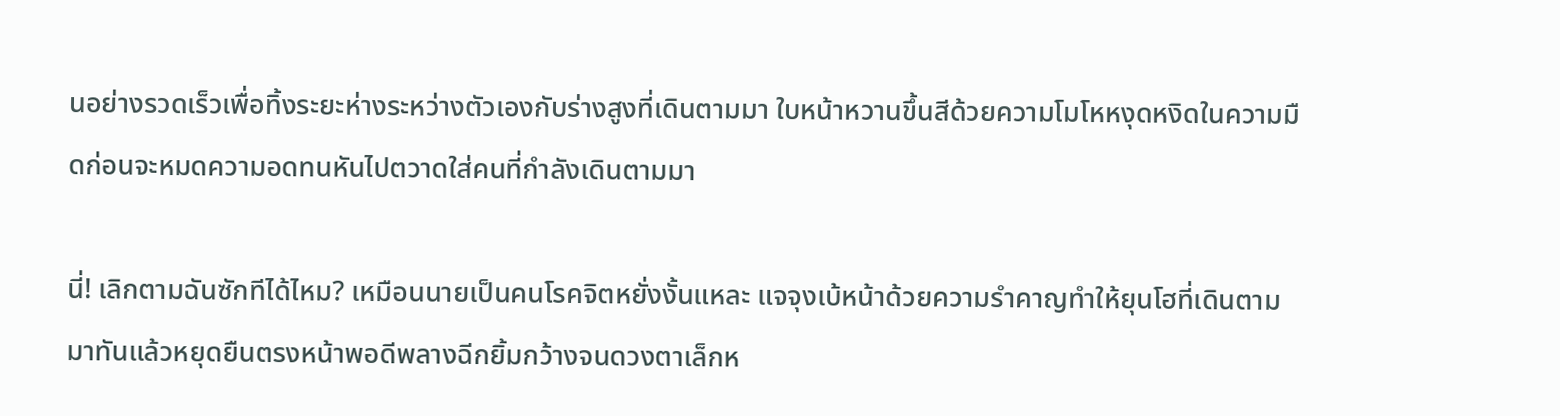นอย่างรวดเร็วเพื่อทิ้งระยะห่างระหว่างตัวเองกับร่างสูงที่เดินตามมา ใบหน้าหวานขึ้นสีด้วยความโมโหหงุดหงิดในความมืดก่อนจะหมดความอดทนหันไปตวาดใส่คนที่กำลังเดินตามมา

นี่! เลิกตามฉันซักทีได้ไหม? เหมือนนายเป็นคนโรคจิตหยั่งงั้นแหละ แจจุงเบ้หน้าด้วยความรำคาญทำให้ยุนโฮที่เดินตามมาทันแล้วหยุดยืนตรงหน้าพอดีพลางฉีกยิ้มกว้างจนดวงตาเล็กห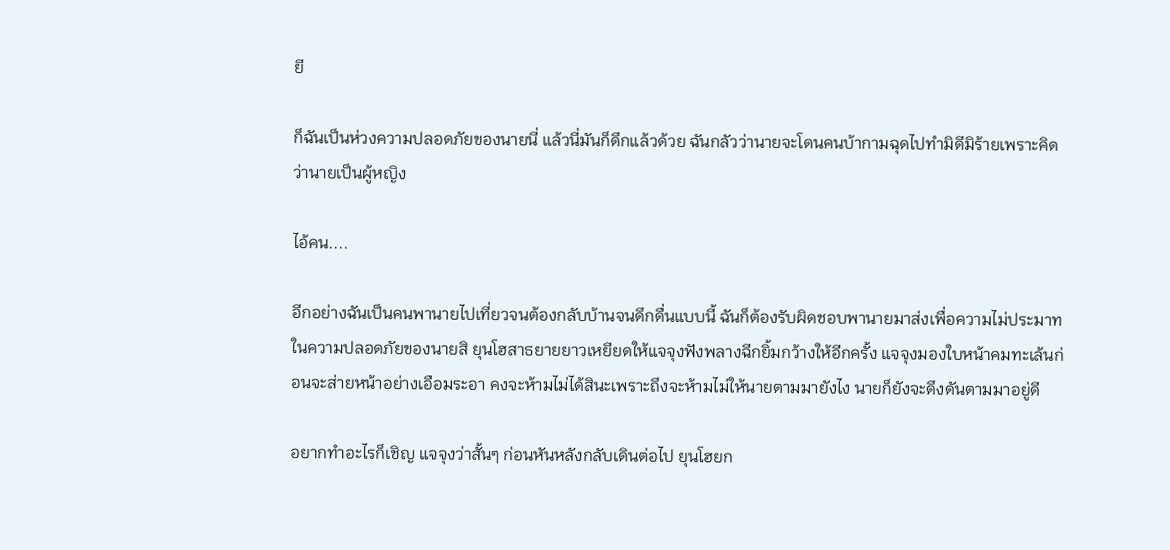ยี

ก็ฉันเป็นห่วงความปลอดภัยของนายนี่ แล้วนี่มันก็ดึกแล้วด้วย ฉันกลัวว่านายจะโดนคนบ้ากามฉุดไปทำมิดีมิร้ายเพราะคิดว่านายเป็นผู้หญิง

ไอ้คน....

อีกอย่างฉันเป็นคนพานายไปเที่ยวจนต้องกลับบ้านจนดึกดื่นแบบนี้ ฉันก็ต้องรับผิดชอบพานายมาส่งเพื่อความไม่ประมาทในความปลอดภัยของนายสิ ยุนโฮสาธยายยาวเหยียดให้แจจุงฟังพลางฉีกยิ้มกว้างให้อีกครั้ง แจจุงมองใบหน้าคมทะเล้นก่อนจะส่ายหน้าอย่างเอือมระอา คงจะห้ามไม่ได้สินะเพราะถึงจะห้ามไม่ให้นายตามมายังไง นายก็ยังจะดึงดันตามมาอยู่ดี

อยากทำอะไรก็เชิญ แจจุงว่าสั้นๆ ก่อนหันหลังกลับเดินต่อไป ยุนโฮยก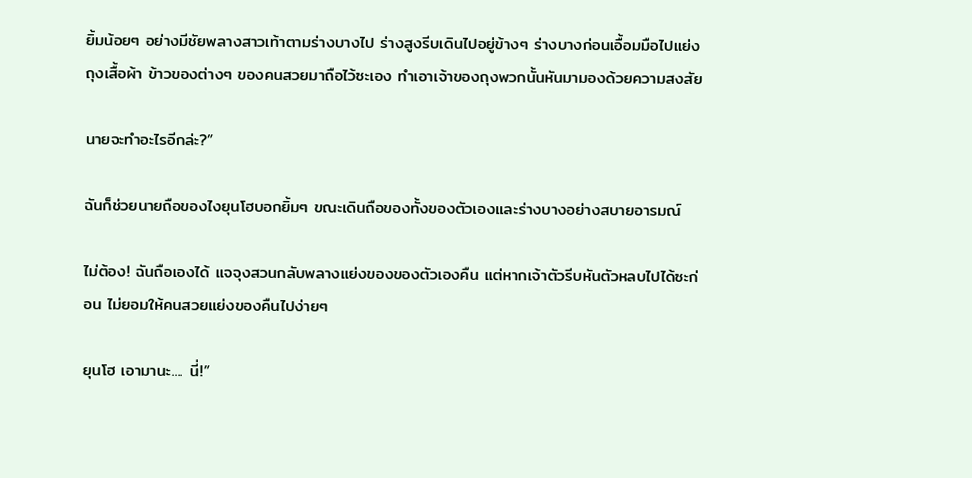ยิ้มน้อยๆ อย่างมีชัยพลางสาวเท้าตามร่างบางไป ร่างสูงรีบเดินไปอยู่ข้างๆ ร่างบางก่อนเอื้อมมือไปแย่งถุงเสื้อผ้า ข้าวของต่างๆ ของคนสวยมาถือไว้ซะเอง ทำเอาเจ้าของถุงพวกนั้นหันมามองด้วยความสงสัย

นายจะทำอะไรอีกล่ะ?”

ฉันก็ช่วยนายถือของไงยุนโฮบอกยิ้มๆ ขณะเดินถือของทั้งของตัวเองและร่างบางอย่างสบายอารมณ์

ไม่ต้อง! ฉันถือเองได้ แจจุงสวนกลับพลางแย่งของของตัวเองคืน แต่หากเจ้าตัวรีบหันตัวหลบไปได้ซะก่อน ไม่ยอมให้คนสวยแย่งของคืนไปง่ายๆ

ยุนโฮ เอามานะ.... นี่!”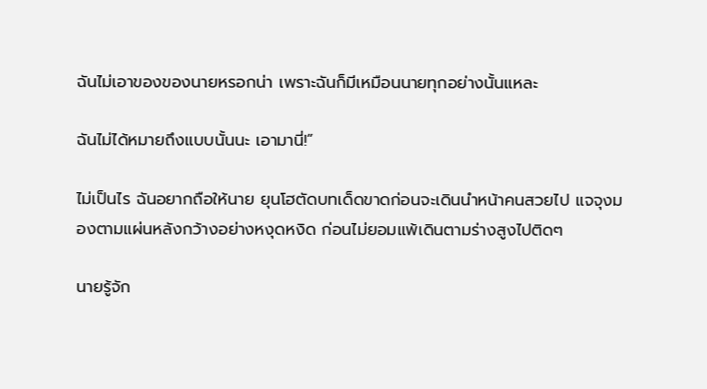ฉันไม่เอาของของนายหรอกน่า เพราะฉันก็มีเหมือนนายทุกอย่างนั้นแหละ

ฉันไม่ได้หมายถึงแบบนั้นนะ เอามานี่!”

ไม่เป็นไร ฉันอยากถือให้นาย ยุนโฮตัดบทเด็ดขาดก่อนจะเดินนำหน้าคนสวยไป แจจุงมองตามแผ่นหลังกว้างอย่างหงุดหงิด ก่อนไม่ยอมแพ้เดินตามร่างสูงไปติดๆ

นายรู้จัก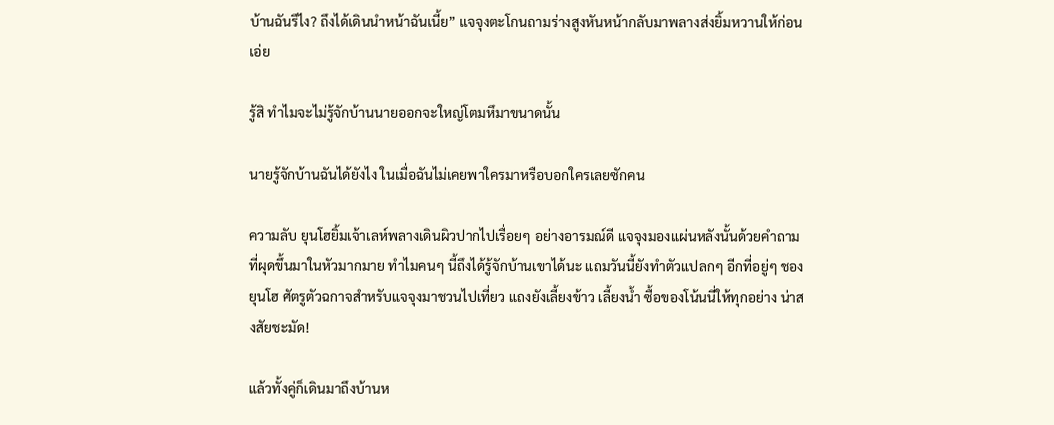บ้านฉันรึไง? ถึงได้เดินนำหน้าฉันเนี้ย” แจจุงตะโกนถามร่างสูงหันหน้ากลับมาพลางส่งยิ้มหวานให้ก่อนเอ่ย

รู้สิ ทำไมจะไม่รู้จักบ้านนายออกจะใหญ่โตมหึมาขนาดนั้น

นายรู้จักบ้านฉันได้ยังไง ในเมื่อฉันไม่เคยพาใครมาหรือบอกใครเลยซักคน

ความลับ ยุนโฮยิ้มเจ้าเลห์พลางเดินผิวปากไปเรื่อยๆ อย่างอารมณ์ดี แจจุงมองแผ่นหลังนั้นด้วยคำถามที่ผุดขึ้นมาในหัวมากมาย ทำไมคนๆ นี้ถึงได้รู้จักบ้านเขาได้นะ แถมวันนี้ยังทำตัวแปลกๆ อีกที่อยู่ๆ ชอง ยุนโฮ ศัตรูตัวฉกาจสำหรับแจจุงมาชวนไปเที่ยว แถงยังเลี้ยงข้าว เลี้ยงน้ำ ซื้อของโน้นนี่ให้ทุกอย่าง น่าสงสัยชะมัด!

แล้วทั้งคู่ก็เดินมาถึงบ้านห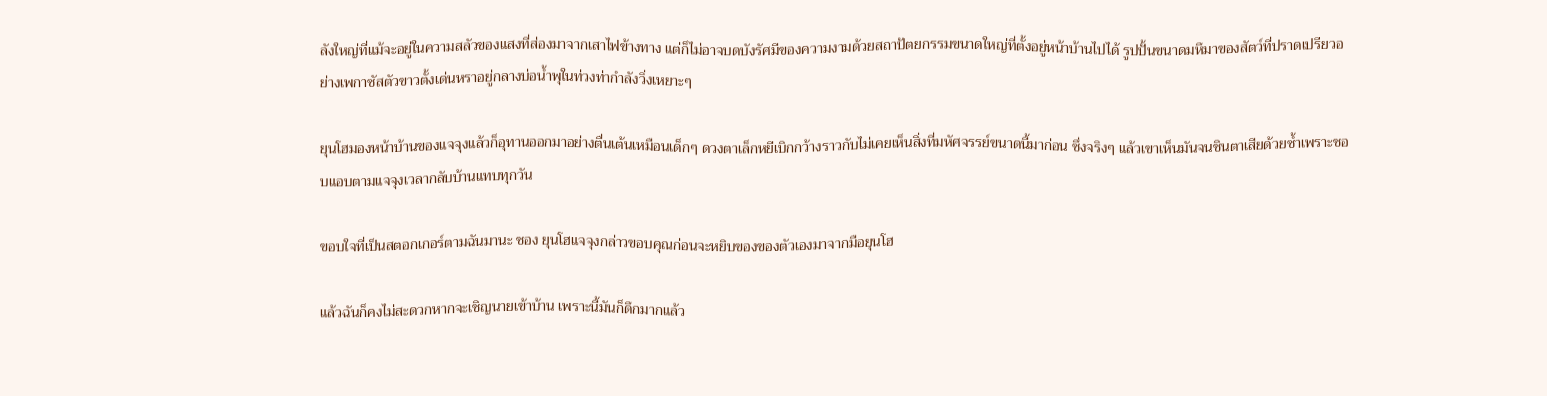ลังใหญ่ที่แม้จะอยู่ในความสลัวของแสงที่ส่องมาจากเสาไฟข้างทาง แต่ก็ไม่อาจบดบังรัศมีของความงามด้วยสถาปัตยกรรมขนาดใหญ่ที่ตั้งอยู่หน้าบ้านไปได้ รูปปั้นขนาดมหึมาของสัตว์ที่ปราดเปรียวอย่างเพกาซัสตัวขาวตั้งเด่นหราอยู่กลางบ่อน้ำพุในท่วงท่ากำลังวิ่งเหยาะๆ

ยุนโฮมองหน้าบ้านของแจจุงแล้วก็อุทานออกมาอย่างตื่นเต้นเหมือนเด็กๆ ดวงตาเล็กหยีเบิกกว้างราวกับไม่เคยเห็นสิ่งที่มหัศจรรย์ขนาดนี้มาก่อน ซึ่งจริงๆ แล้วเขาเห็นมันจนชินตาเสียด้วยซ้ำเพราะชอบแอบตามแจจุงเวลากลับบ้านแทบทุกวัน

ขอบใจที่เป็นสตอกเกอร์ตามฉันมานะ ชอง ยุนโฮแจจุงกล่าวขอบคุณก่อนจะหยิบของของตัวเองมาจากมือยุนโฮ

แล้วฉันก็คงไม่สะดวกหากจะเชิญนายเข้าบ้าน เพราะนี้มันก็ดึกมากแล้ว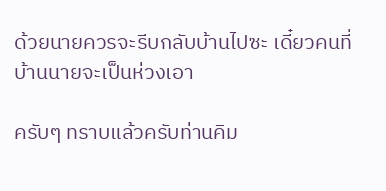ด้วยนายควรจะรีบกลับบ้านไปซะ เดี๋ยวคนที่บ้านนายจะเป็นห่วงเอา

ครับๆ ทราบแล้วครับท่านคิม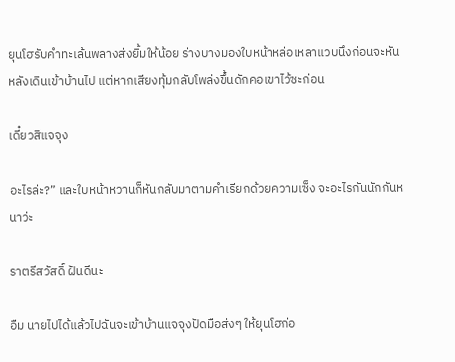ยุนโฮรับคำทะเล้นพลางส่งยิ้มให้น้อย ร่างบางมองใบหน้าหล่อเหลาแวบนึงก่อนจะหันหลังเดินเข้าบ้านไป แต่หากเสียงทุ้มกลับโพล่งขึ้นดักคอเขาไว้ซะก่อน

เดี๋ยวสิแจจุง

อะไรล่ะ?” และใบหน้าหวานก็หันกลับมาตามคำเรียกด้วยความเซ็ง จะอะไรกันนักกันหนาว่ะ

ราตรีสวัสดิ์ ฝันดีนะ

อืม นายไปได้แล้วไปฉันจะเข้าบ้านแจจุงปัดมือส่งๆ ให้ยุนโฮก่อ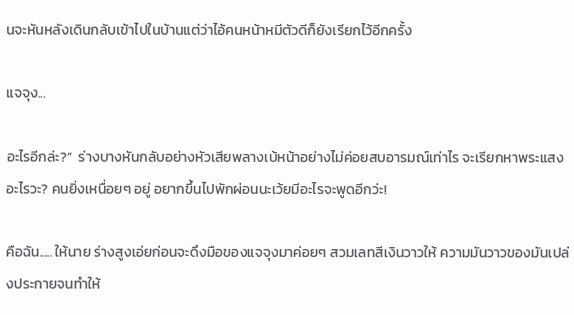นจะหันหลังเดินกลับเข้าไปในบ้านแต่ว่าไอ้คนหน้าหมีตัวดีก็ยังเรียกไว้อีกครั้ง

แจจุง...

อะไรอีกล่ะ?”  ร่างบางหันกลับอย่างหัวเสียพลางเบ้หน้าอย่างไม่ค่อยสบอารมณ์เท่าไร จะเรียกหาพระแสงอะไรวะ? คนยิ่งเหนื่อยๆ อยู่ อยากขึ้นไปพักผ่อนนะเว้ยมีอะไรจะพูดอีกว่ะ!

คือฉัน..... ให้นาย ร่างสูงเอ่ยก่อนจะดึงมือของแจจุงมาค่อยๆ สวมเลทสีเงินวาวให้ ความมันวาวของมันเปล่งประกายจนทำให้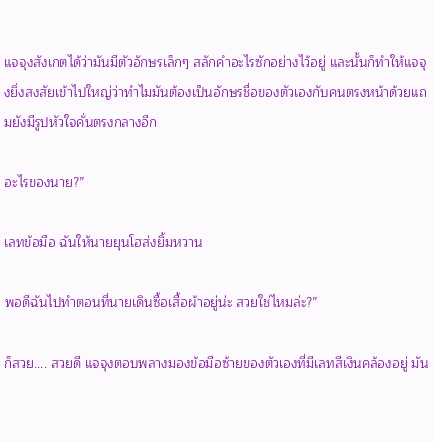แจจุงสังเกตได้ว่ามันมีตัวอักษรเล็กๆ สลักคำอะไรซักอย่างไว้อยู่ และนั้นก็ทำให้แจจุงยิ่งสงสัยเข้าไปใหญ่ว่าทำไมมันต้องเป็นอักษรชื่อของตัวเองกับคนตรงหน้าด้วยแถมยังมีรูปหัวใจคั่นตรงกลางอีก

อะไรของนาย?”

เลทข้อมือ ฉันให้นายยุนโฮส่งยิ้มหวาน

พอดีฉันไปทำตอนที่นายเดินซื้อเสื้อผ้าอยู่น่ะ สวยใช่ไหมล่ะ?”

ก็สวย.... สวยดี แจจุงตอบพลางมองข้อมือซ้ายของตัวเองที่มีเลทสีเงินคล้องอยู่ มัน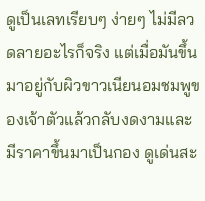ดูเป็นเลทเรียบๆ ง่ายๆ ไม่มีลวดลายอะไรก็จริง แต่เมื่อมันขึ้นมาอยู่กับผิวขาวเนียนอมชมพูของเจ้าตัวแล้วกลับงดงามและมีราคาขึ้นมาเป็นกอง ดูเด่นสะ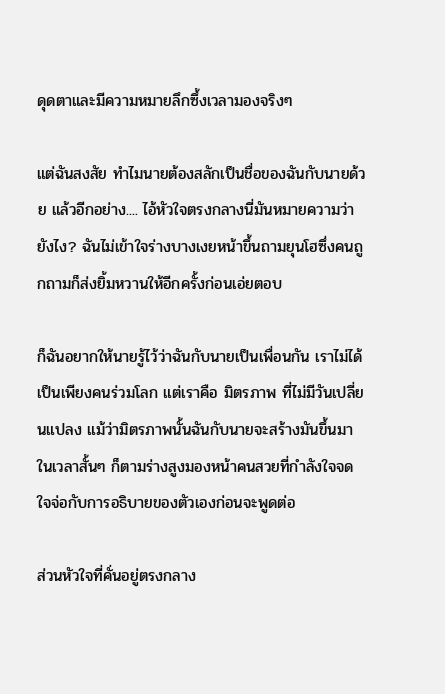ดุดตาและมีความหมายลึกซึ้งเวลามองจริงๆ

แต่ฉันสงสัย ทำไมนายต้องสลักเป็นชื่อของฉันกับนายด้วย แล้วอีกอย่าง.... ไอ้หัวใจตรงกลางนี่มันหมายความว่ายังไง? ฉันไม่เข้าใจร่างบางเงยหน้าขึ้นถามยุนโฮซึ่งคนถูกถามก็ส่งยิ้มหวานให้อีกครั้งก่อนเอ่ยตอบ

ก็ฉันอยากให้นายรู้ไว้ว่าฉันกับนายเป็นเพื่อนกัน เราไม่ได้เป็นเพียงคนร่วมโลก แต่เราคือ มิตรภาพ ที่ไม่มีวันเปลี่ยนแปลง แม้ว่ามิตรภาพนั้นฉันกับนายจะสร้างมันขึ้นมาในเวลาสั้นๆ ก็ตามร่างสูงมองหน้าคนสวยที่กำลังใจจดใจจ่อกับการอธิบายของตัวเองก่อนจะพูดต่อ

ส่วนหัวใจที่คั่นอยู่ตรงกลาง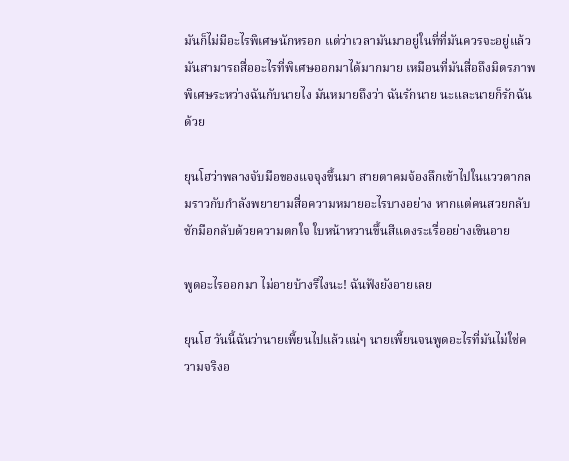มันก็ไม่มีอะไรพิเศษนักหรอก แต่ว่าเวลามันมาอยู่ในที่ที่มันควรจะอยู่แล้วมันสามารถสื่ออะไรที่พิเศษออกมาได้มากมาย เหมือนที่มันสื่อถึงมิตรภาพพิเศษระหว่างฉันกับนายไง มันหมายถึงว่า ฉันรักนาย นะและนายก็รักฉันด้วย

ยุนโฮว่าพลางจับมือของแจจุงขึ้นมา สายตาคมจ้องลึกเข้าไปในแววตากลมราวกับกำลังพยายามสื่อความหมายอะไรบางอย่าง หากแต่คนสวยกลับชักมือกลับด้วยความตกใจ ใบหน้าหวานขึ้นสีแดงระเรื่ออย่างเขินอาย

พูดอะไรออกมา ไม่อายบ้างรึไงนะ! ฉันฟังยังอายเลย

ยุนโฮ วันนี้ฉันว่านายเพี้ยนไปแล้วแน่ๆ นายเพี้ยนจนพูดอะไรที่มันไม่ใช่ความจริงอ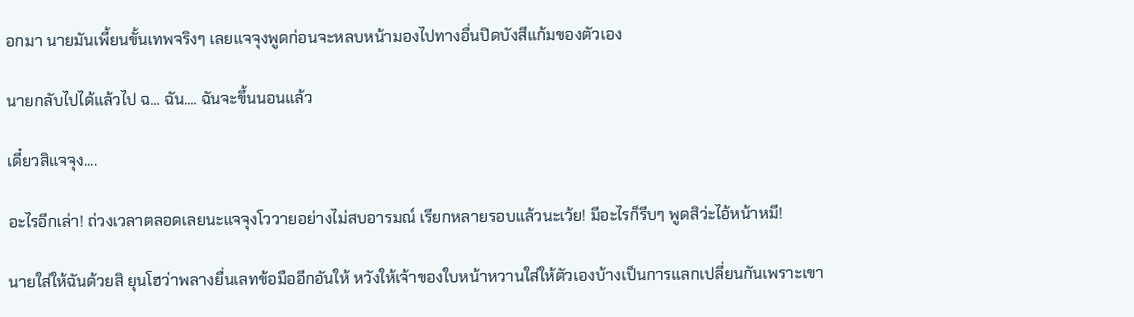อกมา นายมันเพี้ยนขั้นเทพจริงๆ เลยแจจุงพูดก่อนจะหลบหน้ามองไปทางอื่นปิดบังสีแก้มของตัวเอง

นายกลับไปได้แล้วไป ฉ... ฉัน.... ฉันจะขึ้นนอนแล้ว

เดี๋ยวสิแจจุง....

อะไรอีกเล่า! ถ่วงเวลาตลอดเลยนะแจจุงโววายอย่างไม่สบอารมณ์ เรียกหลายรอบแล้วนะเว้ย! มีอะไรก็รีบๆ พูดสิว่ะไอ้หน้าหมี!

นายใส่ให้ฉันด้วยสิ ยุนโฮว่าพลางยื่นเลทข้อมืออีกอันให้ หวังให้เจ้าของใบหน้าหวานใส่ให้ตัวเองบ้างเป็นการแลกเปลี่ยนกันเพราะเขา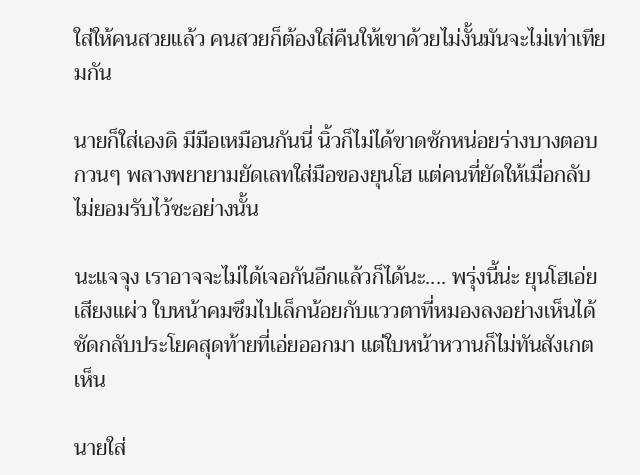ใส่ให้คนสวยแล้ว คนสวยก็ต้องใส่คืนให้เขาด้วยไม่งั้นมันจะไม่เท่าเทียมกัน

นายก็ใส่เองดิ มีมือเหมือนกันนี่ นิ้วก็ไม่ได้ขาดซักหน่อยร่างบางตอบกวนๆ พลางพยายามยัดเลทใส่มือของยุนโฮ แต่คนที่ยัดให้เมื่อกลับไม่ยอมรับไว้ซะอย่างนั้น

นะแจจุง เราอาจจะไม่ได้เจอกันอีกแล้วก็ได้นะ.... พรุ่งนี้น่ะ ยุนโฮเอ่ยเสียงแผ่ว ใบหน้าคมซึมไปเล็กน้อยกับแววตาที่หมองลงอย่างเห็นได้ชัดกลับประโยคสุดท้ายที่เอ่ยออกมา แต่ใบหน้าหวานก็ไม่ทันสังเกตเห็น

นายใส่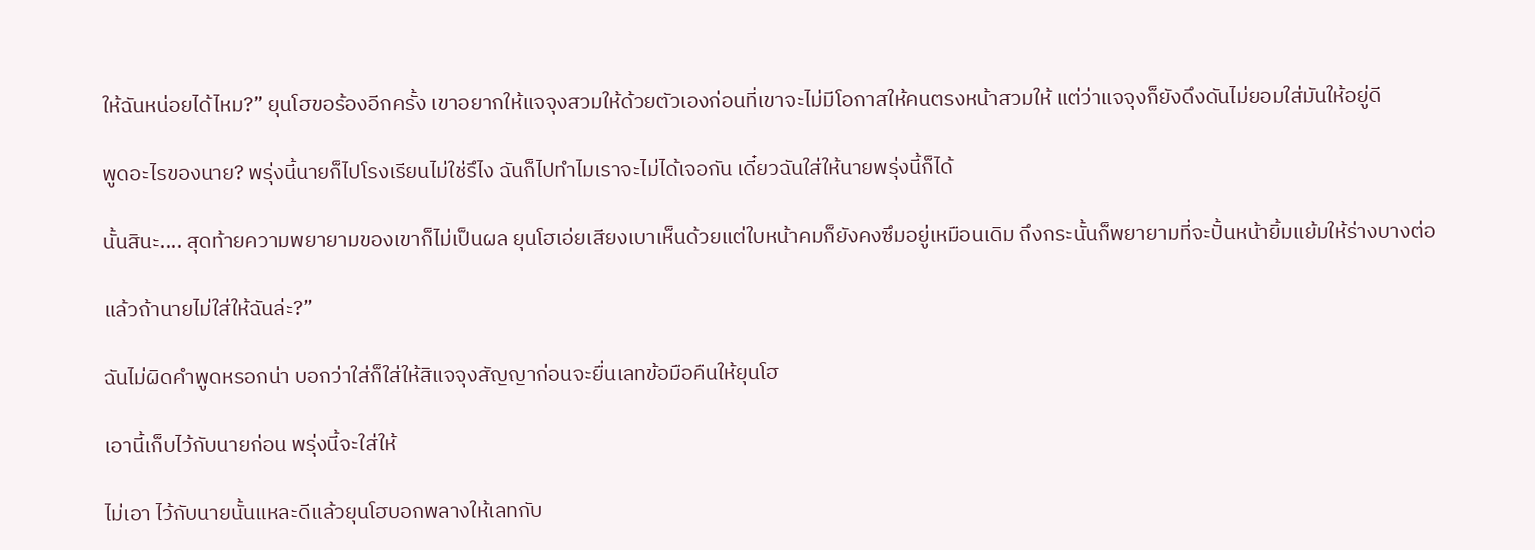ให้ฉันหน่อยได้ไหม?” ยุนโฮขอร้องอีกครั้ง เขาอยากให้แจจุงสวมให้ด้วยตัวเองก่อนที่เขาจะไม่มีโอกาสให้คนตรงหน้าสวมให้ แต่ว่าแจจุงก็ยังดึงดันไม่ยอมใส่มันให้อยู่ดี

พูดอะไรของนาย? พรุ่งนี้นายก็ไปโรงเรียนไม่ใช่รึไง ฉันก็ไปทำไมเราจะไม่ได้เจอกัน เดี๋ยวฉันใส่ให้นายพรุ่งนี้ก็ได้

นั้นสินะ.... สุดท้ายความพยายามของเขาก็ไม่เป็นผล ยุนโฮเอ่ยเสียงเบาเห็นด้วยแต่ใบหน้าคมก็ยังคงซึมอยู่เหมือนเดิม ถึงกระนั้นก็พยายามที่จะปั้นหน้ายิ้มแย้มให้ร่างบางต่อ

แล้วถ้านายไม่ใส่ให้ฉันล่ะ?”

ฉันไม่ผิดคำพูดหรอกน่า บอกว่าใส่ก็ใส่ให้สิแจจุงสัญญาก่อนจะยื่นเลทข้อมือคืนให้ยุนโฮ

เอานี้เก็บไว้กับนายก่อน พรุ่งนี้จะใส่ให้

ไม่เอา ไว้กับนายนั้นแหละดีแล้วยุนโฮบอกพลางให้เลทกับ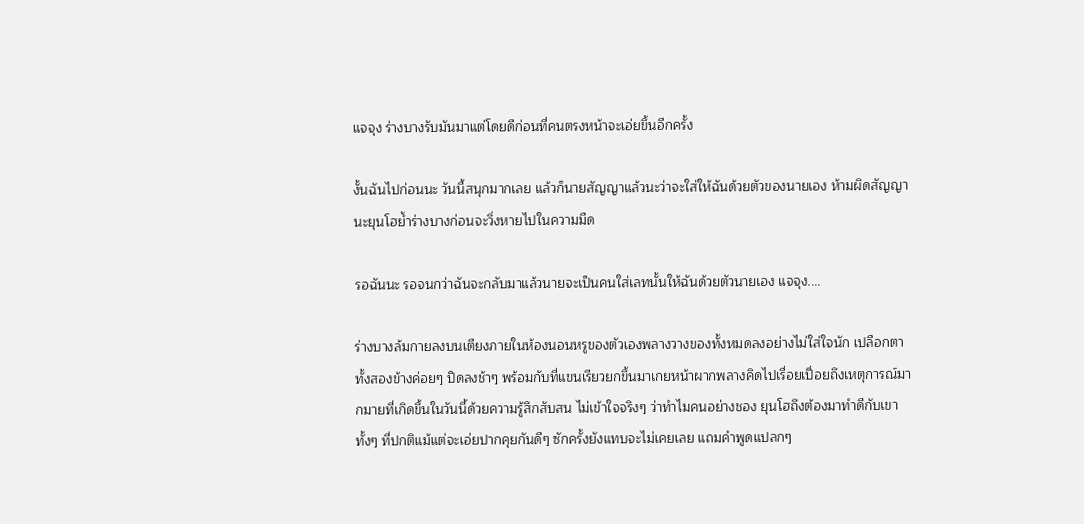แจจุง ร่างบางรับมันมาแต่โดยดีก่อนที่คนตรงหน้าจะเอ่ยขึ้นอีกครั้ง

งั้นฉันไปก่อนนะ วันนี้สนุกมากเลย แล้วก็นายสัญญาแล้วนะว่าจะใส่ให้ฉันด้วยตัวของนายเอง ห้ามผิดสัญญานะยุนโฮย้ำร่างบางก่อนจะวิ่งหายไปในความมืด

รอฉันนะ รอจนกว่าฉันจะกลับมาแล้วนายจะเป็นคนใส่เลทนั้นให้ฉันด้วยตัวนายเอง แจจุง....

ร่างบางล้มกายลงบนเตียงภายในห้องนอนหรูของตัวเองพลางวางของทั้งหมดลงอย่างไม่ใส่ใจนัก เปลือกตาทั้งสองข้างค่อยๆ ปิดลงช้าๆ พร้อมกับที่แขนเรียวยกขึ้นมาเกยหน้าผากพลางคิดไปเรื่อยเปื่อยถึงเหตุการณ์มากมายที่เกิดขึ้นในวันนี้ด้วยความรู้สึกสับสน ไม่เข้าใจจริงๆ ว่าทำไมคนอย่างชอง ยุนโฮถึงต้องมาทำดีกับเขา ทั้งๆ ที่ปกติแม้แต่จะเอ่ยปากคุยกันดีๆ ซักครั้งยังแทบจะไม่เคยเลย แถมคำพูดแปลกๆ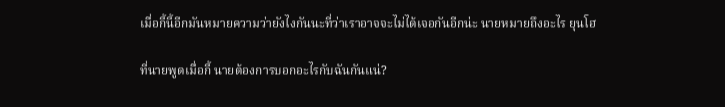เมื่อกี้นี้อีกมันหมายความว่ายังไงกันนะที่ว่าเราอาจจะไม่ได้เจอกันอีกน่ะ นายหมายถึงอะไร ยุนโฮ

ที่นายพูดเมื่อกี้ นายต้องการบอกอะไรกับฉันกันแน่?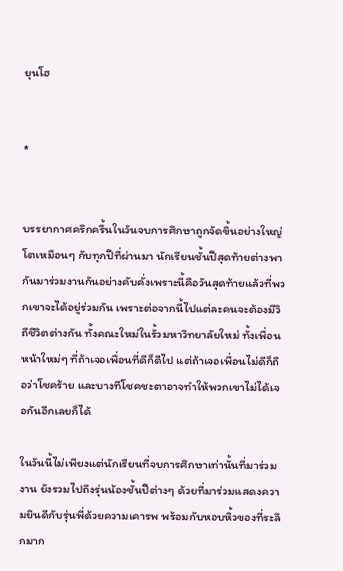ยุนโฮ


*


บรรยากาศครึกครื้นในวันจบการศึกษาถูกจัดขึ้นอย่างใหญ่โตเหมือนๆ กับทุกปีที่ผ่านมา นักเรียนชั้นปีสุดท้ายต่างพากันมาร่วมงานกันอย่างคับคั่งเพราะนี้คือวันสุดท้ายแล้วที่พวกเขาจะได้อยู่ร่วมกัน เพราะต่อจากนี้ไปแต่ละคนจะต้องมีวิถีชีวิตต่างกัน ทั้งคณะใหม่ในรั้วมหาวิทยาลัยใหม่ ทั้งเพื่อนหน้าใหม่ๆ ที่ถ้าเจอเพื่อนที่ดีก็ดีไป แต่ถ้าเจอเพื่อนไม่ดีก็ถือว่าโชคร้าย และบางทีโชคชะตาอาจทำให้พวกเขาไม่ได้เจอกันอีกเลยก็ได้

ในวันนี้ไม่เพียงแต่นักเรียนที่จบการศึกษาเท่านั้นที่มาร่วมงาน ยังรวมไปถึงรุ่นน้องชั้นปีต่างๆ ด้วยที่มาร่วมแสดงความยินดีกับรุ่นพี่ด้วยความเคารพ พร้อมกับหอบหิ้วของที่ระลึกมาก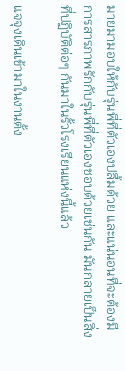มายมามอบให้กับรุ่นพี่ที่ตัวเองปลื้มด้วย และแน่นอนที่จะต้องมีการสารภาพรักกับรุ่นพี่ที่ตัวเองชอบด้วยเช่นกัน มันกลายเป็นสิ่งที่ปฏิบัติต่อๆ กันมาในรั้วโรงเรียนแห่งนี้แล้ว

แจจุงเดินเข้ามาในงานตั้ง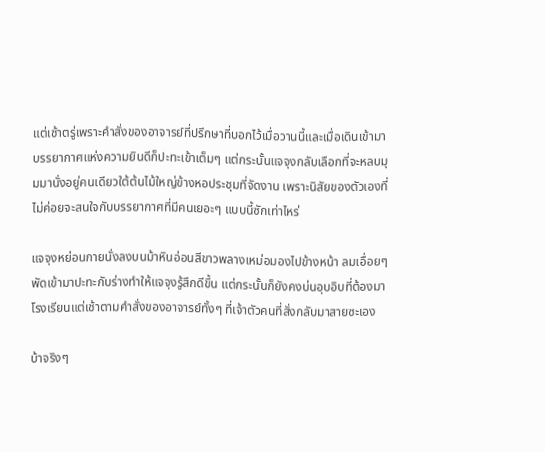แต่เช้าตรู่เพราะคำสั่งของอาจารย์ที่ปรึกษาที่บอกไว้เมื่อวานนี้และเมื่อเดินเข้ามาบรรยากาศแห่งความยินดีก็ปะทะเข้าเต็มๆ แต่กระนั้นแจจุงกลับเลือกที่จะหลบมุมมานั่งอยู่คนเดียวใต้ต้นไม้ใหญ่ข้างหอประชุมที่จัดงาน เพราะนิสัยของตัวเองที่ไม่ค่อยจะสนใจกับบรรยากาศที่มีคนเยอะๆ แบบนี้ซักเท่าไหร่

แจจุงหย่อนกายนั่งลงบนม้าหินอ่อนสีขาวพลางเหม่อมองไปข้างหน้า ลมเอื่อยๆ พัดเข้ามาปะทะกับร่างทำให้แจจุงรู้สึกดีขึ้น แต่กระนั้นก็ยังคงบ่นอุบอิบที่ต้องมาโรงเรียนแต่เช้าตามคำสั่งของอาจารย์ทั้งๆ ที่เจ้าตัวคนที่สั่งกลับมาสายซะเอง

บ้าจริงๆ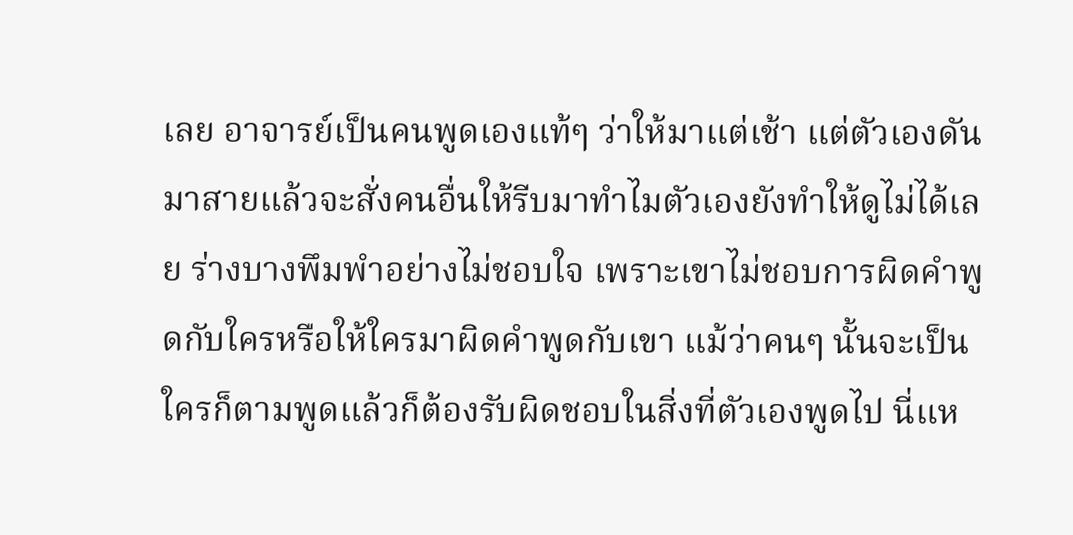เลย อาจารย์เป็นคนพูดเองแท้ๆ ว่าให้มาแต่เช้า แต่ตัวเองดันมาสายแล้วจะสั่งคนอื่นให้รีบมาทำไมตัวเองยังทำให้ดูไม่ได้เลย ร่างบางพึมพำอย่างไม่ชอบใจ เพราะเขาไม่ชอบการผิดคำพูดกับใครหรือให้ใครมาผิดคำพูดกับเขา แม้ว่าคนๆ นั้นจะเป็นใครก็ตามพูดแล้วก็ต้องรับผิดชอบในสิ่งที่ตัวเองพูดไป นี่แห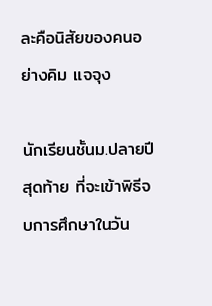ละคือนิสัยของคนอย่างคิม แจจุง

นักเรียนชั้นม.ปลายปีสุดท้าย ที่จะเข้าพิธีจบการศึกษาในวัน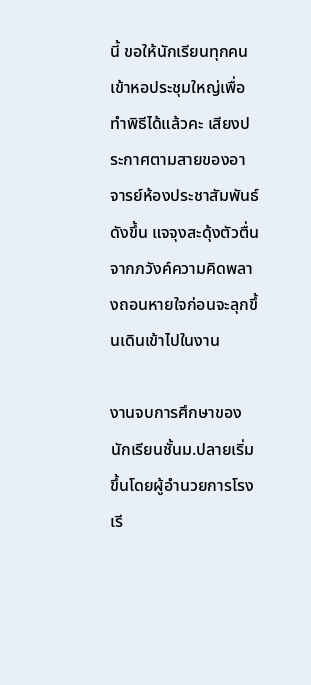นี้ ขอให้นักเรียนทุกคนเข้าหอประชุมใหญ่เพื่อทำพิธีได้แล้วคะ เสียงประกาศตามสายของอาจารย์ห้องประชาสัมพันธ์ดังขึ้น แจจุงสะดุ้งตัวตื่นจากภวังค์ความคิดพลางถอนหายใจก่อนจะลุกขึ้นเดินเข้าไปในงาน

งานจบการศึกษาของนักเรียนชั้นม.ปลายเริ่มขึ้นโดยผู้อำนวยการโรงเรี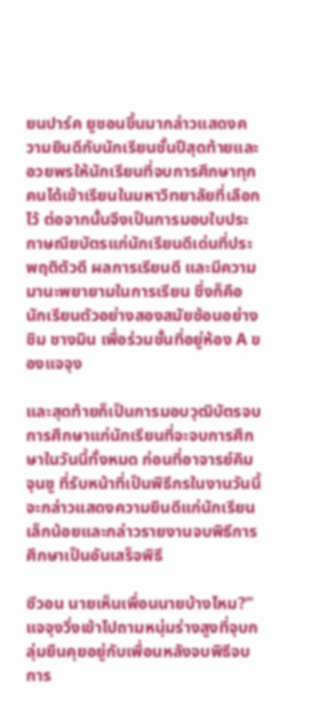ยนปาร์ค ยูชอนขึ้นมากล่าวแสดงความยินดีกับนักเรียนชั้นปีสุดท้ายและอวยพรให้นักเรียนที่จบการศึกษาทุกคนได้เข้าเรียนในมหาวิทยาลัยที่เลือกไว้ ต่อจากนั้นจึงเป็นการมอบใบประกาษณียบัตรแก่นักเรียนดีเด่นที่ประพฤติตัวดี ผลการเรียนดี และมีความมานะพยายามในการเรียน ซึ่งก็คือนักเรียนตัวอย่างสองสมัยซ้อนอย่างชิม ชางมิน เพื่อร่วมชั้นที่อยู่ห้อง A ของแจจุง

และสุดท้ายก็เป็นการมอบวุฒิบัตรจบการศึกษาแก่นักเรียนที่จะจบการศึกษาในวันนี้ทั้งหมด ก่อนที่อาจารย์คิม จุนซู ที่รับหน้าที่เป็นพิธีกรในงานวันนี้จะกล่าวแสดงความยินดีแก่นักเรียนเล็กน้อยและกล่าวรายงานจบพิธีการศึกษาเป็นอันเสร็จพิธี

ซีวอน นายเห็นเพื่อนนายบ้างไหม?” แจจุงวิ่งเข้าไปถามหนุ่มร่างสูงที่จุบกลุ่มยืนคุยอยู่กับเพื่อนหลังจบพิธีจบการ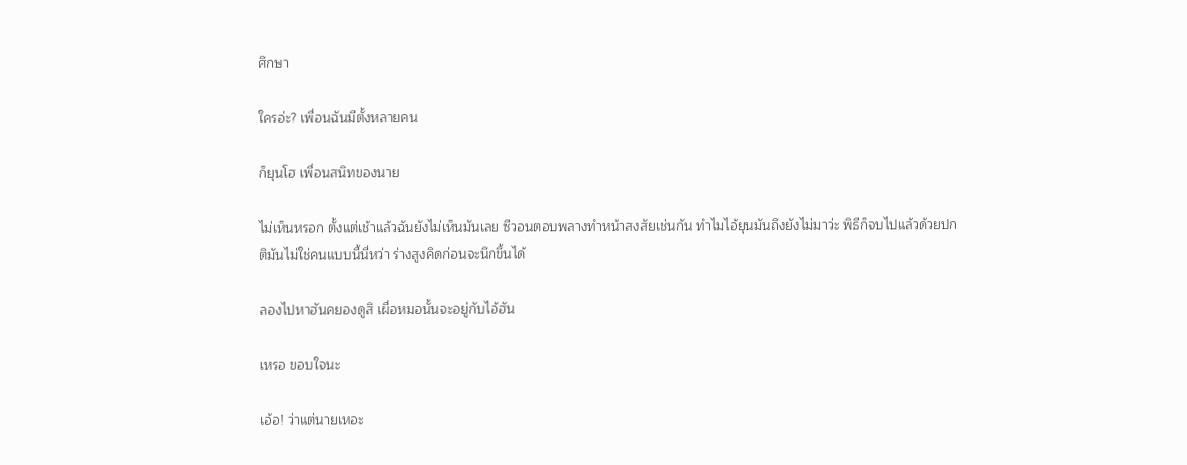ศึกษา

ใครอ่ะ? เพื่อนฉันมีตั้งหลายคน

ก็ยุนโฮ เพื่อนสนิทของนาย

ไม่เห็นหรอก ตั้งแต่เช้าแล้วฉันยังไม่เห็นมันเลย ซีวอนตอบพลางทำหน้าสงสัยเช่นกัน ทำไมไอ้ยุนมันถึงยังไม่มาว่ะ พิธีก็จบไปแล้วด้วยปกติมันไม่ใช่คนแบบนี้นี่หว่า ร่างสูงคิดก่อนจะนึกขึ้นได้

ลองไปหาฮันคยองดูสิ เผื่อหมอนั้นจะอยู่กับไอ้ฮัน

เหรอ ขอบใจนะ

เอ้อ! ว่าแต่นายเหอะ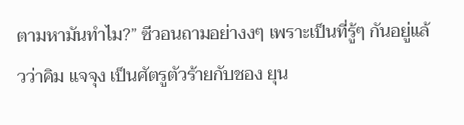ตามหามันทำไม?” ซีวอนถามอย่างงๆ เพราะเป็นที่รู้ๆ กันอยู่แล้วว่าคิม แจจุง เป็นศัตรูตัวร้ายกับชอง ยุน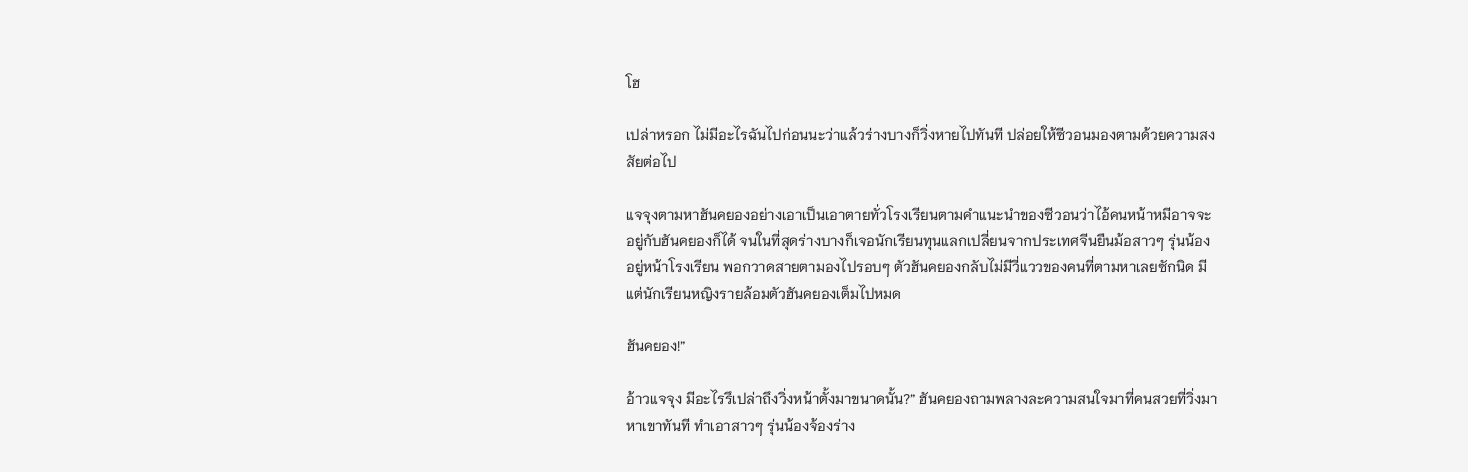โฮ

เปล่าหรอก ไม่มีอะไรฉันไปก่อนนะว่าแล้วร่างบางก็วิ่งหายไปทันที ปล่อยให้ซีวอนมองตามด้วยความสงสัยต่อไป

แจจุงตามหาฮันคยองอย่างเอาเป็นเอาตายทั่วโรงเรียนตามคำแนะนำของซีวอนว่าไอ้คนหน้าหมีอาจจะอยู่กับฮันคยองก็ได้ จนในที่สุดร่างบางก็เจอนักเรียนทุนแลกเปลี่ยนจากประเทศจีนยืนม้อสาวๆ รุ่นน้องอยู่หน้าโรงเรียน พอกวาดสายตามองไปรอบๆ ตัวฮันคยองกลับไม่มีวี่แววของคนที่ตามหาเลยซักนิด มีแต่นักเรียนหญิงรายล้อมตัวฮันคยองเต็มไปหมด

ฮันคยอง!”

อ้าวแจจุง มีอะไรรึเปล่าถึงวิ่งหน้าตั้งมาขนาดนั้น?” ฮันคยองถามพลางละความสนใจมาที่คนสวยที่วิ่งมาหาเขาทันที ทำเอาสาวๆ รุ่นน้องจ้องร่าง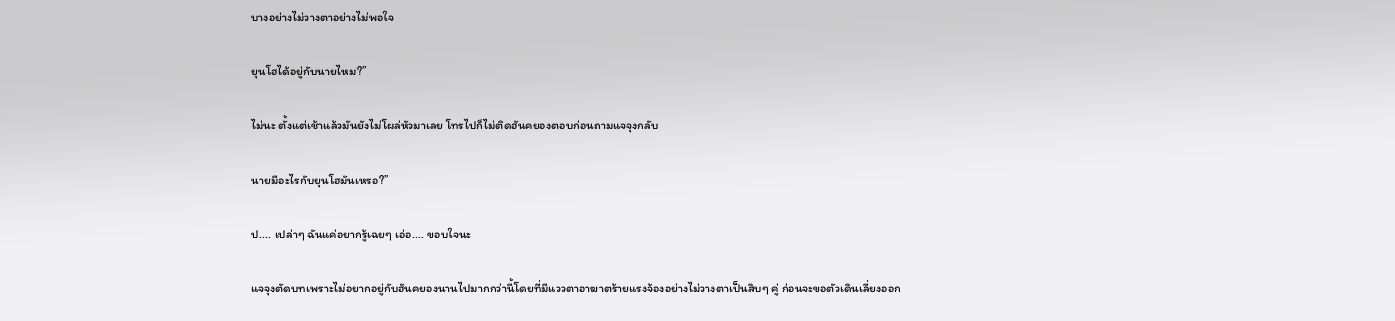บางอย่างไม่วางตาอย่างไม่พอใจ

ยุนโฮได้อยู่กับนายไหม?”

ไม่นะ ตั้งแต่เช้าแล้วมันยังไม่โผล่หัวมาเลย โทรไปก็ไม่ติดฮันคยองตอบก่อนถามแจจุงกลับ

นายมีอะไรกับยุนโฮมันเหรอ?”

ป.... เปล่าๆ ฉันแค่อยากรู้เฉยๆ เอ่อ.... ขอบใจนะ

แจจุงตัดบทเพราะไม่อยากอยู่กับฮันคยองนานไปมากกว่านี้โดยที่มีแววตาอาฆาตร้ายแรงจ้องอย่างไม่วางตาเป็นสิบๆ คู่ ก่อนจะขอตัวเดินเลี่ยงออก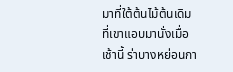มาที่ใต้ต้นไม้ต้นเดิมที่เขาแอบมานั่งเมื่อเช้านี้ ร่าบางหย่อนกา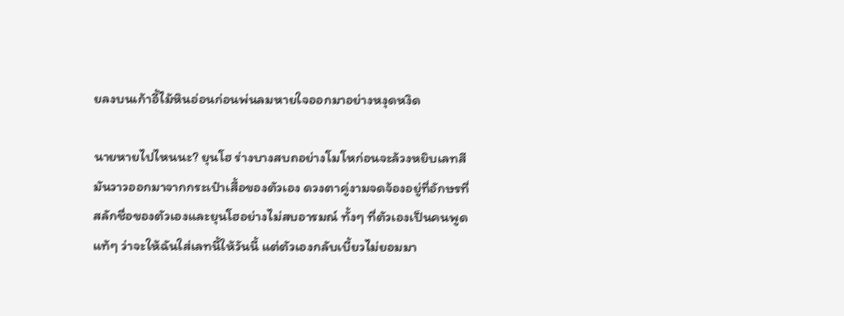ยลงบนเก้าอี้ไม้หินอ่อนก่อนพ่นลมหายใจออกมาอย่างหงุดหงิด

นายหายไปไหนนะ? ยุนโฮ ร่างบางสบถอย่างโมโหก่อนจะล้วงหยิบเลทสีมันวาวออกมาจากกระเป๋าเสื้อของตัวเอง ดวงตาคู่งามจดจ้องอยู่ที่อักษรที่สลักชื่อของตัวเองและยุนโฮอย่างไม่สบอารมณ์ ทั้งๆ ที่ตัวเองเป็นคนพูดแท้ๆ ว่าจะให้ฉันใส่เลทนี้ให้วันนี้ แต่ตัวเองกลับเบี้ยวไม่ยอมมา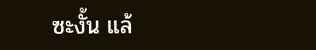ซะงั้น แล้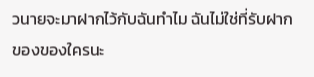วนายจะมาฝากไว้กับฉันทำไม ฉันไม่ใช่ที่รับฝากของของใครนะ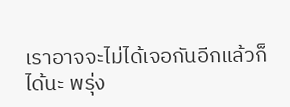เราอาจจะไม่ได้เจอกันอีกแล้วก็ได้นะ พรุ่ง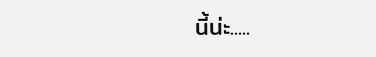นี้น่ะ.....